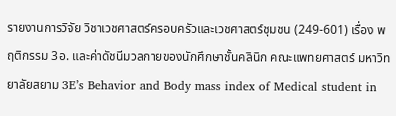รายงานการวิจัย วิชาเวชศาสตร์ครอบครัวและเวชศาสตร์ชุมชน (249-601) เรื่อง พฤติกรรม 3อ. และค่าดัชนีมวลกายของนักศึกษาชั้นคลินิก คณะแพทยศาสตร์ มหาวิทยาลัยสยาม 3E’s Behavior and Body mass index of Medical student in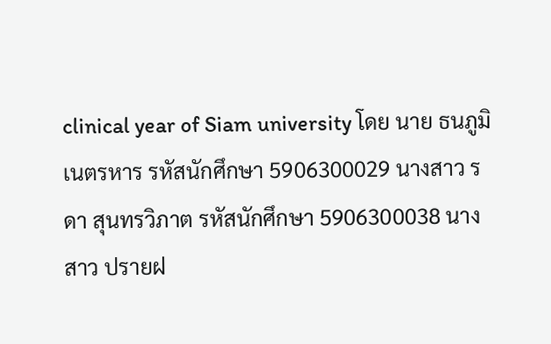clinical year of Siam university โดย นาย ธนภูมิ เนตรหาร รหัสนักศึกษา 5906300029 นางสาว รดา สุนทรวิภาต รหัสนักศึกษา 5906300038 นางสาว ปรายฝ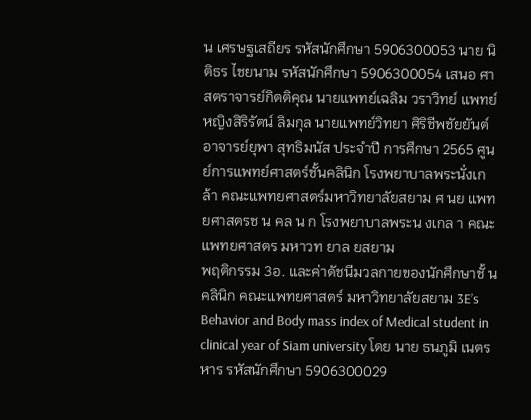น เศรษฐเสถียร รหัสนักศึกษา 5906300053 นาย นิติธร ไชยนาม รหัสนักศึกษา 5906300054 เสนอ ศาสตราจารย์กิตติคุณ นายแพทย์เฉลิม วราวิทย์ แพทย์หญิงสิริรัตน์ ลิมกุล นายแพทย์วิทยา ศิริชีพชัยยันต์ อาจารย์ยุพา สุทธิมนัส ประจําปี การศึกษา 2565 ศูนย์การแพทย์ศาสตร์ชั้นคลินิก โรงพยาบาลพระนั่งเกล้า คณะแพทยศาสตร์มหาวิทยาลัยสยาม ศ นย แพทยศาสตรช น คล น ก โรงพยาบาลพระน งเกล า คณะแพทยศาสตร มหาวท ยาล ยสยาม
พฤติกรรม 3อ. และค่าดัชนีมวลกายของนักศึกษาชั้ นคลินิก คณะแพทยศาสตร์ มหาวิทยาลัยสยาม 3E’s Behavior and Body mass index of Medical student in clinical year of Siam university โดย นาย ธนภูมิ เนตรหาร รหัสนักศึกษา 5906300029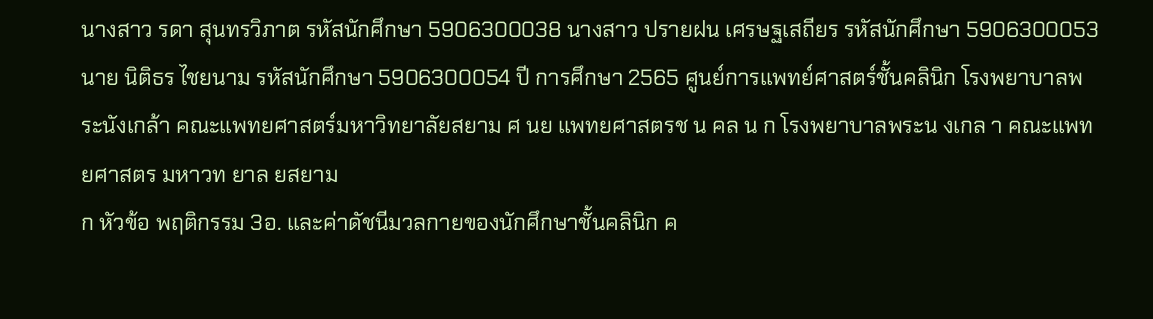นางสาว รดา สุนทรวิภาต รหัสนักศึกษา 5906300038 นางสาว ปรายฝน เศรษฐเสถียร รหัสนักศึกษา 5906300053 นาย นิติธร ไชยนาม รหัสนักศึกษา 5906300054 ปี การศึกษา 2565 ศูนย์การแพทย์ศาสตร์ชั้นคลินิก โรงพยาบาลพระนังเกล้า คณะแพทยศาสตร์มหาวิทยาลัยสยาม ศ นย แพทยศาสตรช น คล น ก โรงพยาบาลพระน งเกล า คณะแพทยศาสตร มหาวท ยาล ยสยาม
ก หัวข้อ พฤติกรรม 3อ. และค่าดัชนีมวลกายของนักศึกษาชั้นคลินิก ค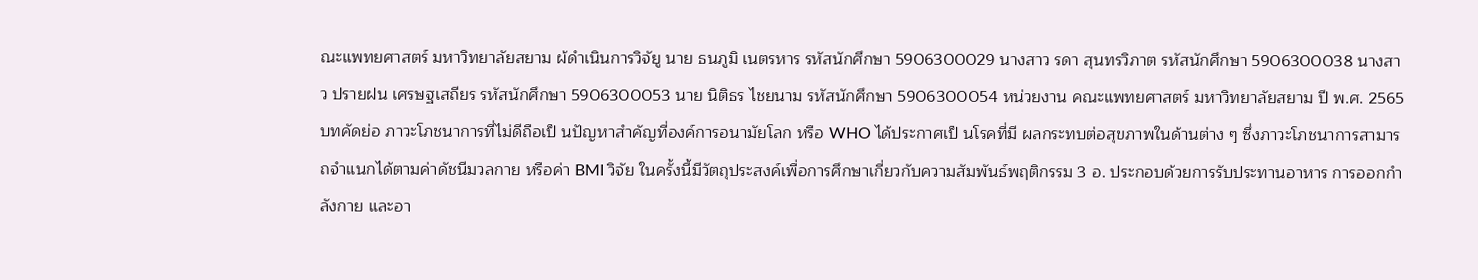ณะแพทยศาสตร์ มหาวิทยาลัยสยาม ผ้ดําเนินการวิจัยู นาย ธนภูมิ เนตรหาร รหัสนักศึกษา 5906300029 นางสาว รดา สุนทรวิภาต รหัสนักศึกษา 5906300038 นางสาว ปรายฝน เศรษฐเสถียร รหัสนักศึกษา 5906300053 นาย นิติธร ไชยนาม รหัสนักศึกษา 5906300054 หน่วยงาน คณะแพทยศาสตร์ มหาวิทยาลัยสยาม ปี พ.ศ. 2565 บทคัดย่อ ภาวะโภชนาการที่ไม่ดีถือเป็ นปัญหาสําคัญที่องค์การอนามัยโลก หรือ WHO ได้ประกาศเป็ นโรคที่มี ผลกระทบต่อสุขภาพในด้านต่าง ๆ ซึ่งภาวะโภชนาการสามารถจําแนกได้ตามค่าดัชนีมวลกาย หรือค่า BMI วิจัย ในครั้งนี้มีวัตถุประสงค์เพื่อการศึกษาเกี่ยวกับความสัมพันธ์พฤติกรรม 3 อ. ประกอบด้วยการรับประทานอาหาร การออกกําลังกาย และอา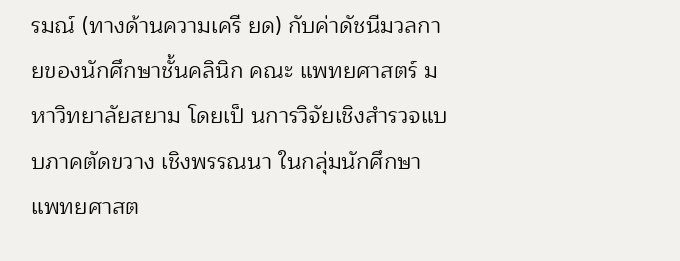รมณ์ (ทางด้านความเครี ยด) กับค่าดัชนีมวลกายของนักศึกษาชั้นคลินิก คณะ แพทยศาสตร์ มหาวิทยาลัยสยาม โดยเป็ นการวิจัยเชิงสํารวจแบบภาคตัดขวาง เชิงพรรณนา ในกลุ่มนักศึกษา แพทยศาสต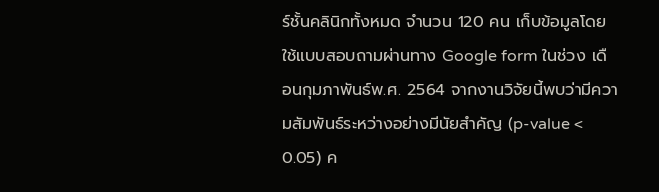ร์ชั้นคลินิกทั้งหมด จํานวน 120 คน เก็บข้อมูลโดยใช้แบบสอบถามผ่านทาง Google form ในช่วง เดือนกุมภาพันธ์พ.ศ. 2564 จากงานวิจัยนี้พบว่ามีความสัมพันธ์ระหว่างอย่างมีนัยสําคัญ (p-value < 0.05) ค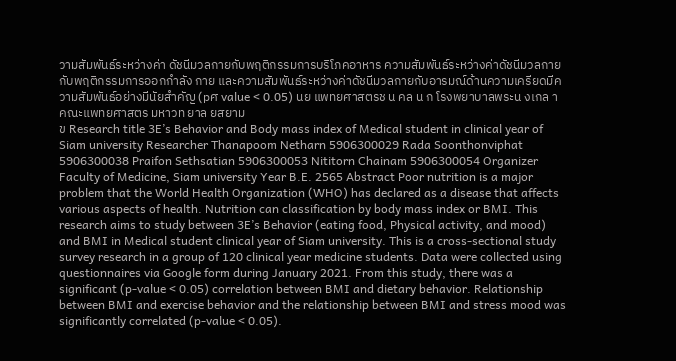วามสัมพันธ์ระหว่างค่า ดัชนีมวลกายกับพฤติกรรมการบริโภคอาหาร ความสัมพันธ์ระหว่างค่าดัชนีมวลกายกับพฤติกรรมการออกกําลัง กาย และความสัมพันธ์ระหว่างค่าดัชนีมวลกายกับอารมณ์ด้านความเครียดมีความสัมพันธ์อย่างมีนัยสําคัญ (pศ value < 0.05) นย แพทยศาสตรช น คล น ก โรงพยาบาลพระน งเกล า คณะแพทยศาสตร มหาวท ยาล ยสยาม
ข Research title 3E’s Behavior and Body mass index of Medical student in clinical year of Siam university Researcher Thanapoom Netharn 5906300029 Rada Soonthonviphat 5906300038 Praifon Sethsatian 5906300053 Nititorn Chainam 5906300054 Organizer Faculty of Medicine, Siam university Year B.E. 2565 Abstract Poor nutrition is a major problem that the World Health Organization (WHO) has declared as a disease that affects various aspects of health. Nutrition can classification by body mass index or BMI. This research aims to study between 3E’s Behavior (eating food, Physical activity, and mood) and BMI in Medical student clinical year of Siam university. This is a cross-sectional study survey research in a group of 120 clinical year medicine students. Data were collected using questionnaires via Google form during January 2021. From this study, there was a significant (p-value < 0.05) correlation between BMI and dietary behavior. Relationship between BMI and exercise behavior and the relationship between BMI and stress mood was significantly correlated (p-value < 0.05).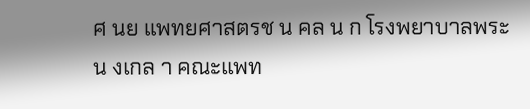ศ นย แพทยศาสตรช น คล น ก โรงพยาบาลพระน งเกล า คณะแพท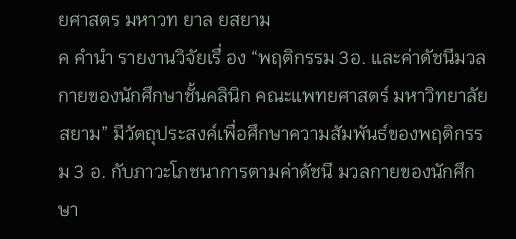ยศาสตร มหาวท ยาล ยสยาม
ค คํานํา รายงานวิจัยเรื่ อง “พฤติกรรม 3อ. และค่าดัชนีมวลกายของนักศึกษาชั้นคลินิก คณะแพทยศาสตร์ มหาวิทยาลัยสยาม” มีวัตถุประสงค์เพื่อศึกษาความสัมพันธ์ของพฤติกรรม 3 อ. กับภาวะโภชนาการตามค่าดัชนี มวลกายของนักศึกษา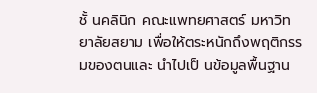ชั้ นคลินิก คณะแพทยศาสตร์ มหาวิทยาลัยสยาม เพื่อให้ตระหนักถึงพฤติกรรมของตนและ นําไปเป็ นข้อมูลพื้นฐาน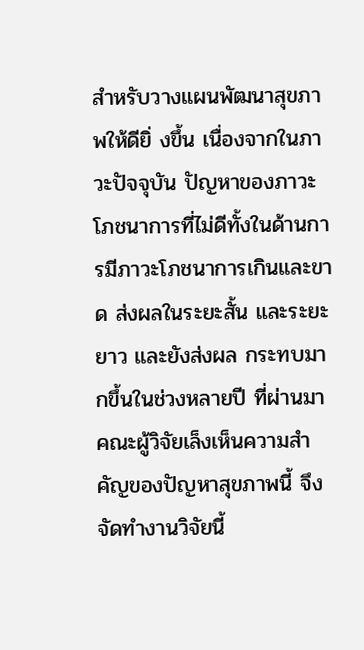สําหรับวางแผนพัฒนาสุขภาพให้ดียิ่ งขึ้น เนื่องจากในภาวะปัจจุบัน ปัญหาของภาวะ โภชนาการที่ไม่ดีทั้งในด้านการมีภาวะโภชนาการเกินและขาด ส่งผลในระยะสั้น และระยะยาว และยังส่งผล กระทบมากขึ้นในช่วงหลายปี ที่ผ่านมา คณะผู้วิจัยเล็งเห็นความสําคัญของปัญหาสุขภาพนี้ จึงจัดทํางานวิจัยนี้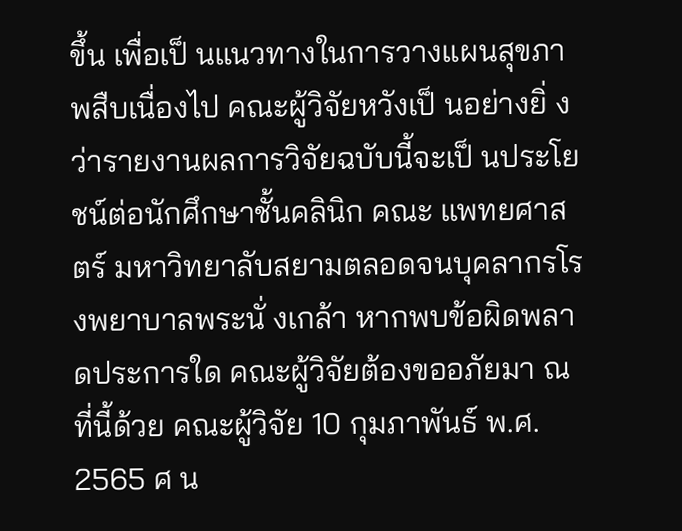ขึ้น เพื่อเป็ นแนวทางในการวางแผนสุขภาพสืบเนื่องไป คณะผู้วิจัยหวังเป็ นอย่างยิ่ งว่ารายงานผลการวิจัยฉบับนี้จะเป็ นประโยชน์ต่อนักศึกษาชั้นคลินิก คณะ แพทยศาสตร์ มหาวิทยาลับสยามตลอดจนบุคลากรโรงพยาบาลพระนั่ งเกล้า หากพบข้อผิดพลาดประการใด คณะผู้วิจัยต้องขออภัยมา ณ ที่นี้ด้วย คณะผู้วิจัย 10 กุมภาพันธ์ พ.ศ. 2565 ศ น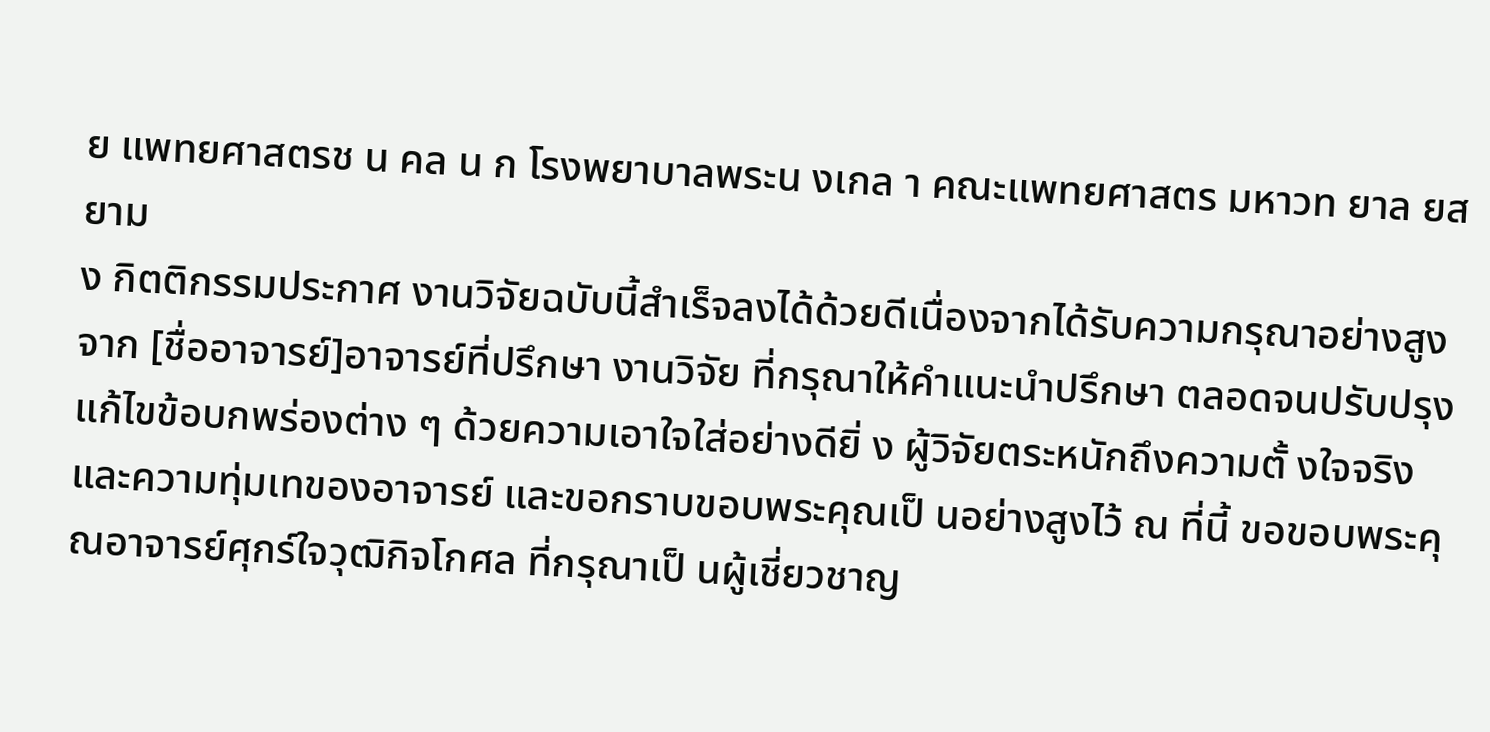ย แพทยศาสตรช น คล น ก โรงพยาบาลพระน งเกล า คณะแพทยศาสตร มหาวท ยาล ยสยาม
ง กิตติกรรมประกาศ งานวิจัยฉบับนี้สําเร็จลงได้ด้วยดีเนื่องจากได้รับความกรุณาอย่างสูงจาก [ชื่ออาจารย์]อาจารย์ที่ปรึกษา งานวิจัย ที่กรุณาให้คําแนะนําปรึกษา ตลอดจนปรับปรุงแก้ไขข้อบกพร่องต่าง ๆ ด้วยความเอาใจใส่อย่างดียิ่ ง ผู้วิจัยตระหนักถึงความตั้ งใจจริงและความทุ่มเทของอาจารย์ และขอกราบขอบพระคุณเป็ นอย่างสูงไว้ ณ ที่นี้ ขอขอบพระคุณอาจารย์ศุกร์ใจวุฒิกิจโกศล ที่กรุณาเป็ นผู้เชี่ยวชาญ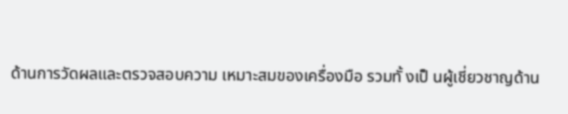ด้านการวัดผลและตรวจสอบความ เหมาะสมของเครื่องมือ รวมทั้ งเป็ นผู้เชี่ยวชาญด้าน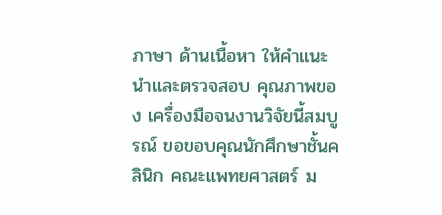ภาษา ด้านเนื้อหา ให้คําแนะนําและตรวจสอบ คุณภาพของ เครื่องมือจนงานวิจัยนี้สมบูรณ์ ขอขอบคุณนักศึกษาชั้นคลินิก คณะแพทยศาสตร์ ม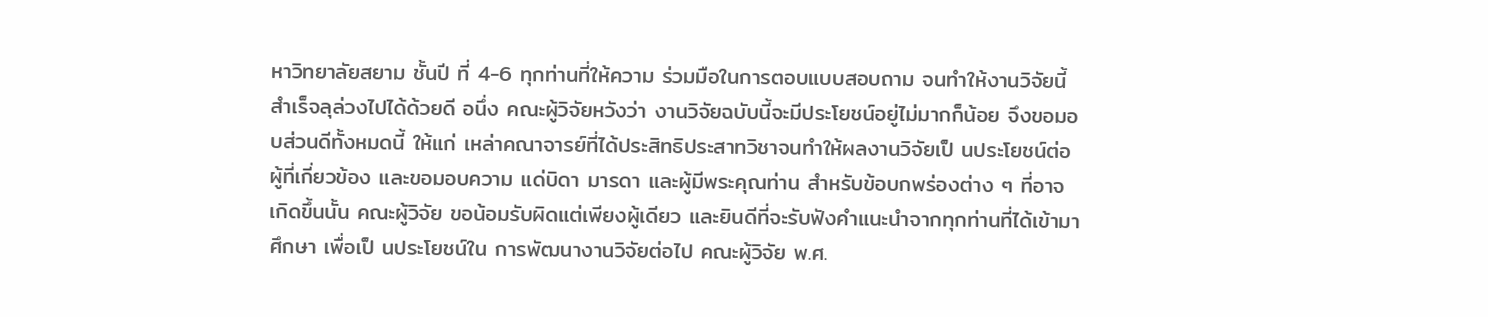หาวิทยาลัยสยาม ชั้นปี ที่ 4-6 ทุกท่านที่ให้ความ ร่วมมือในการตอบแบบสอบถาม จนทําให้งานวิจัยนี้สําเร็จลุล่วงไปได้ด้วยดี อนึ่ง คณะผู้วิจัยหวังว่า งานวิจัยฉบับนี้จะมีประโยชน์อยู่ไม่มากก็น้อย จึงขอมอบส่วนดีทั้งหมดนี้ ให้แก่ เหล่าคณาจารย์ที่ได้ประสิทธิประสาทวิชาจนทําให้ผลงานวิจัยเป็ นประโยชน์ต่อผู้ที่เกี่ยวข้อง และขอมอบความ แด่บิดา มารดา และผู้มีพระคุณท่าน สําหรับข้อบกพร่องต่าง ๆ ที่อาจเกิดขึ้นนั้น คณะผู้วิจัย ขอน้อมรับผิดแต่เพียงผู้เดียว และยินดีที่จะรับฟังคําแนะนําจากทุกท่านที่ได้เข้ามาศึกษา เพื่อเป็ นประโยชน์ใน การพัฒนางานวิจัยต่อไป คณะผู้วิจัย พ.ศ.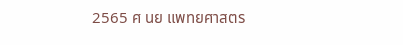2565 ศ นย แพทยศาสตร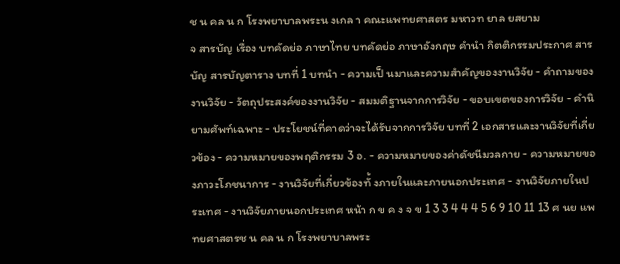ช น คล น ก โรงพยาบาลพระน งเกล า คณะแพทยศาสตร มหาวท ยาล ยสยาม
จ สารบัญ เรื่อง บทคัดย่อ ภาษาไทย บทคัดย่อ ภาษาอังกฤษ คํานํา กิตติกรรมประกาศ สารบัญ สารบัญตาราง บทที่ 1 บทนํา - ความเป็ นมาและความสําคัญของงานวิจัย - คําถามของงานวิจัย - วัตถุประสงค์ของงานวิจัย - สมมติฐานจากการวิจัย - ขอบเขตของการวิจัย - คํานิยามศัพท์เฉพาะ - ประโยชน์ที่คาดว่าจะได้รับจากการวิจัย บทที่ 2 เอกสารและงานวิจัยที่เกี่ยวข้อง - ความหมายของพฤติกรรม 3 อ. - ความหมายของค่าดัชนีมวลกาย - ความหมายของภาวะโภชนาการ - งานวิจัยที่เกี่ยวข้องทั้ งภายในและภายนอกประเทศ - งานวิจัยภายในประเทศ - งานวิจัยภายนอกประเทศ หน้า ก ข ค ง จ ข 1 3 3 4 4 4 5 6 9 10 11 13 ศ นย แพทยศาสตรช น คล น ก โรงพยาบาลพระ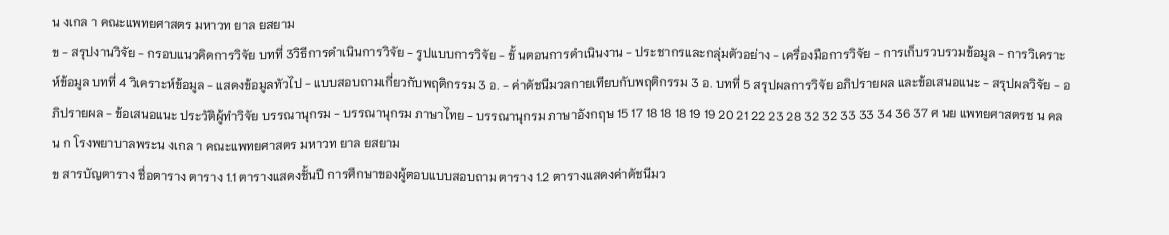น งเกล า คณะแพทยศาสตร มหาวท ยาล ยสยาม
ข - สรุปงานวิจัย - กรอบแนวคิดการวิจัย บทที่ 3วิธีการดําเนินการวิจัย - รูปแบบการวิจัย - ขั้ นตอนการดําเนินงาน - ประชากรและกลุ่มตัวอย่าง - เครื่องมือการวิจัย - การเก็บรวบรวมข้อมูล - การวิเคราะห์ข้อมูล บทที่ 4 วิเคราะห์ข้อมูล - แสดงข้อมูลทัวไป - แบบสอบถามเกี่ยวกับพฤติกรรม 3 อ. - ค่าดัชนีมวลกายเทียบกับพฤติกรรม 3 อ. บทที่ 5 สรุปผลการวิจัย อภิปรายผล และข้อเสนอแนะ - สรุปผลวิจัย - อภิปรายผล - ข้อเสนอแนะ ประวัติผู้ทําวิจัย บรรณานุกรม - บรรณานุกรม ภาษาไทย - บรรณานุกรม ภาษาอังกฤษ 15 17 18 18 18 19 19 20 21 22 23 28 32 32 33 33 34 36 37 ศ นย แพทยศาสตรช น คล น ก โรงพยาบาลพระน งเกล า คณะแพทยศาสตร มหาวท ยาล ยสยาม
ข สารบัญตาราง ชื่อตาราง ตาราง 1.1 ตารางแสดงชั้นปี การศึกษาของผู้ตอบแบบสอบถาม ตาราง 1.2 ตารางแสดงค่าดัชนีมว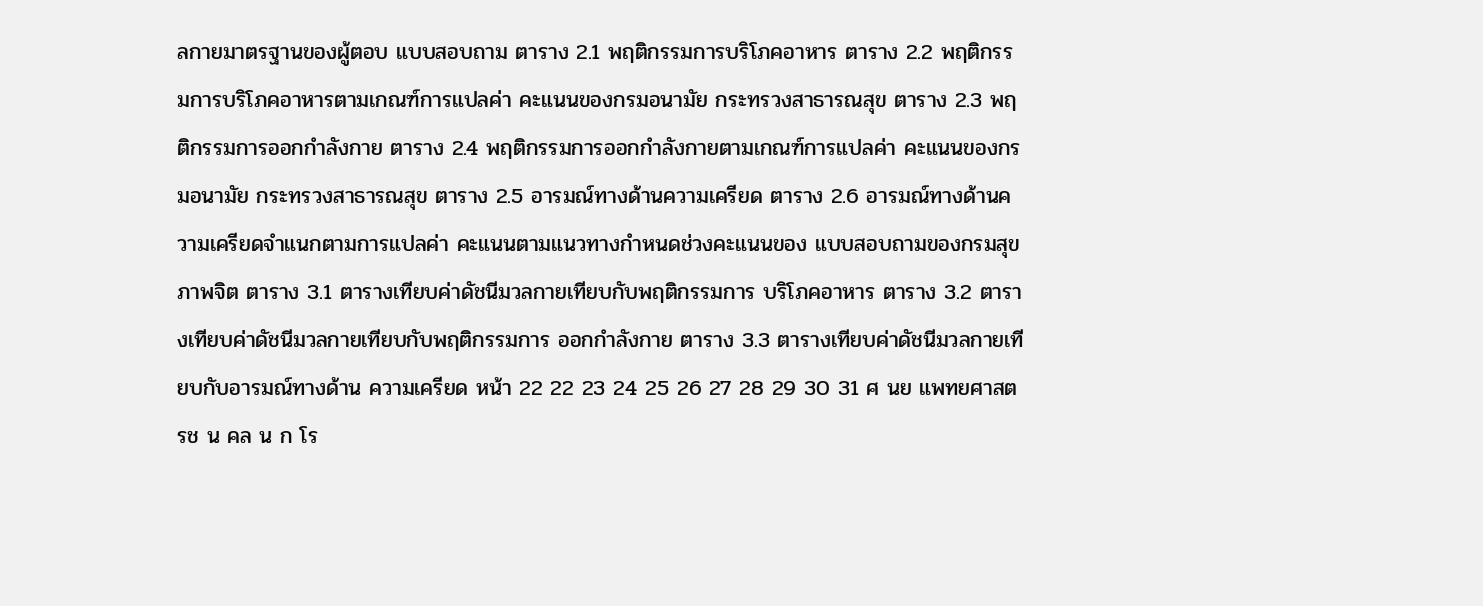ลกายมาตรฐานของผู้ตอบ แบบสอบถาม ตาราง 2.1 พฤติกรรมการบริโภคอาหาร ตาราง 2.2 พฤติกรรมการบริโภคอาหารตามเกณฑ์การแปลค่า คะแนนของกรมอนามัย กระทรวงสาธารณสุข ตาราง 2.3 พฤติกรรมการออกกําลังกาย ตาราง 2.4 พฤติกรรมการออกกําลังกายตามเกณฑ์การแปลค่า คะแนนของกรมอนามัย กระทรวงสาธารณสุข ตาราง 2.5 อารมณ์ทางด้านความเครียด ตาราง 2.6 อารมณ์ทางด้านความเครียดจําแนกตามการแปลค่า คะแนนตามแนวทางกําหนดช่วงคะแนนของ แบบสอบถามของกรมสุขภาพจิต ตาราง 3.1 ตารางเทียบค่าดัชนีมวลกายเทียบกับพฤติกรรมการ บริโภคอาหาร ตาราง 3.2 ตารางเทียบค่าดัชนีมวลกายเทียบกับพฤติกรรมการ ออกกําลังกาย ตาราง 3.3 ตารางเทียบค่าดัชนีมวลกายเทียบกับอารมณ์ทางด้าน ความเครียด หน้า 22 22 23 24 25 26 27 28 29 30 31 ศ นย แพทยศาสตรช น คล น ก โร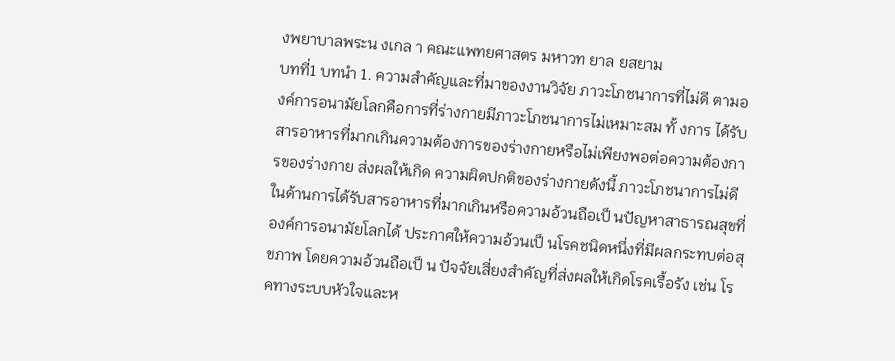งพยาบาลพระน งเกล า คณะแพทยศาสตร มหาวท ยาล ยสยาม
บทที่1 บทนํา 1. ความสําคัญและที่มาของงานวิจัย ภาวะโภชนาการที่ไม่ดี ตามองค์การอนามัยโลกคือการที่ร่างกายมีภาวะโภชนาการไม่เหมาะสม ทั้ งการ ได้รับสารอาหารที่มากเกินความต้องการของร่างกายหรือไม่เพียงพอต่อความต้องการของร่างกาย ส่งผลให้เกิด ความผิดปกติของร่างกายดังนี้ ภาวะโภชนาการไม่ดีในด้านการได้รับสารอาหารที่มากเกินหรือความอ้วนถือเป็ นปัญหาสาธารณสุขที่ องค์การอนามัยโลกได้ ประกาศให้ความอ้วนเป็ นโรคชนิดหนึ่งที่มีผลกระทบต่อสุขภาพ โดยความอ้วนถือเป็ น ปัจจัยเสี่ยงสําคัญที่ส่งผลให้เกิดโรคเรื้อรัง เช่น โรคทางระบบหัวใจและห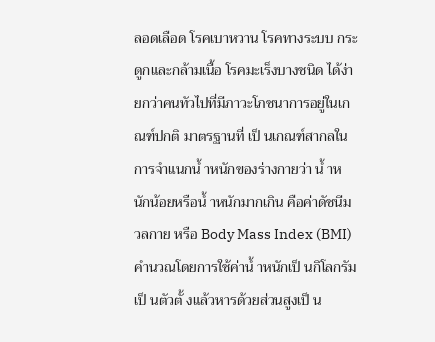ลอดเลือด โรคเบาหวาน โรคทางระบบ กระดูกและกล้ามเนื้อ โรคมะเร็งบางชนิด ได้ง่ายกว่าคนทัวไปที่มีภาวะโภชนาการอยู่ในเกณฑ์ปกติ มาตรฐานที่ เป็ นเกณฑ์สากลในการจําแนกนํ้ าหนักของร่างกายว่า นํ้ าหนักน้อยหรือนํ้ าหนักมากเกิน คือค่าดัชนีมวลกาย หรือ Body Mass Index (BMI) คํานวณโดยการใช้ค่านํ้ าหนักเป็ นกิโลกรัมเป็ นตัวตั้ งแล้วหารด้วยส่วนสูงเป็ น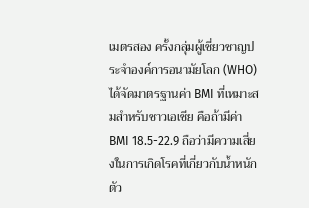เมตรสอง ครั้งกลุ่มผู้เชี่ยวชาญประจําองค์การอนามัยโลก (WHO) ได้จัดมาตรฐานค่า BMI ที่เหมาะสมสําหรับชาวเอเชีย คือถ้ามีค่า BMI 18.5-22.9 ถือว่ามีความเสี่ยงในการเกิดโรคที่เกี่ยวกับนํ้าหนักตัว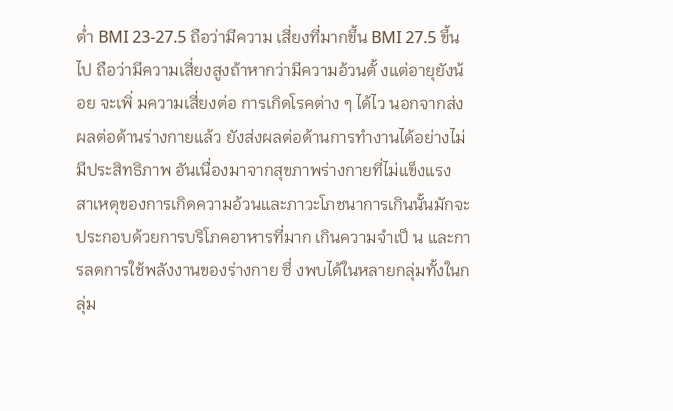ตํ่า BMI 23-27.5 ถือว่ามีความ เสี่ยงที่มากขึ้น BMI 27.5 ขึ้นไป ถือว่ามีความเสี่ยงสูงถ้าหากว่ามีความอ้วนตั้ งแต่อายุยังน้อย จะเพิ่ มความเสี่ยงต่อ การเกิดโรคต่าง ๆ ได้ไว นอกจากส่งผลต่อด้านร่างกายแล้ว ยังส่งผลต่อด้านการทํางานได้อย่างไม่มีประสิทธิภาพ อันเนื่องมาจากสุขภาพร่างกายที่ไม่แข็งแรง สาเหตุของการเกิดความอ้วนและภาวะโภชนาการเกินนั้นมักจะประกอบด้วยการบริโภคอาหารที่มาก เกินความจําเป็ น และการลดการใช้พลังงานของร่างกาย ซึ่ งพบได้ในหลายกลุ่มทั้งในกลุ่ม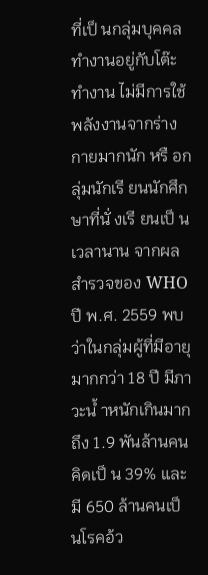ที่เป็ นกลุ่มบุคคล ทํางานอยู่กับโต๊ะทํางาน ไม่มีการใช้พลังงานจากร่างกายมากนัก หรื อกลุ่มนักเรี ยนนักศึกษาที่นั่ งเรี ยนเป็ น เวลานาน จากผลสํารวจของ WHO ปี พ.ศ. 2559 พบว่าในกลุ่มผู้ที่มีอายุมากกว่า 18 ปี มีภาวะนํ้ าหนักเกินมากถึง 1.9 พันล้านคน คิดเป็ น 39% และมี 650 ล้านคนเป็ นโรคอ้ว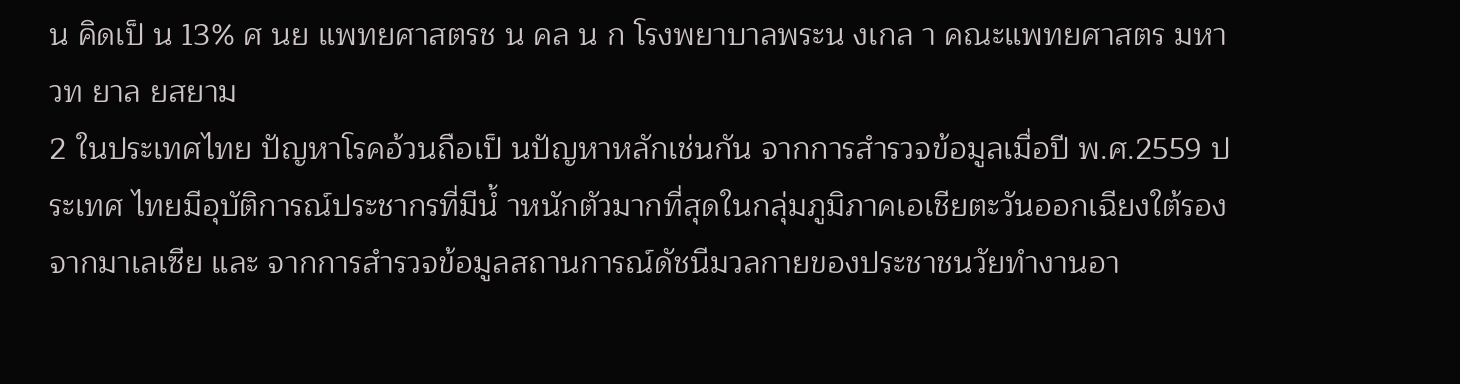น คิดเป็ น 13% ศ นย แพทยศาสตรช น คล น ก โรงพยาบาลพระน งเกล า คณะแพทยศาสตร มหาวท ยาล ยสยาม
2 ในประเทศไทย ปัญหาโรคอ้วนถือเป็ นปัญหาหลักเช่นกัน จากการสํารวจข้อมูลเมื่อปี พ.ศ.2559 ประเทศ ไทยมีอุบัติการณ์ประชากรที่มีนํ้ าหนักตัวมากที่สุดในกลุ่มภูมิภาคเอเชียตะวันออกเฉียงใต้รองจากมาเลเซีย และ จากการสํารวจข้อมูลสถานการณ์ดัชนีมวลกายของประชาชนวัยทํางานอา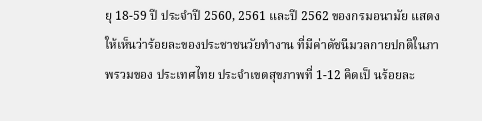ยุ 18-59 ปี ประจําปี 2560, 2561 และปี 2562 ของกรมอนามัย แสดงให้เห็นว่าร้อยละของประชาชนวัยทํางาน ที่มีค่าดัชนีมวลกายปกติในภาพรวมของ ประเทศไทย ประจําเขตสุขภาพที่ 1-12 คิดเป็ นร้อยละ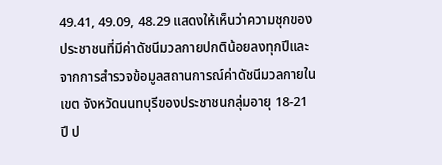49.41, 49.09, 48.29 แสดงให้เห็นว่าความชุกของ ประชาชนที่มีค่าดัชนีมวลกายปกติน้อยลงทุกปีและจากการสํารวจข้อมูลสถานการณ์ค่าดัชนีมวลกายในเขต จังหวัดนนทบุรีของประชาชนกลุ่มอายุ 18-21 ปี ป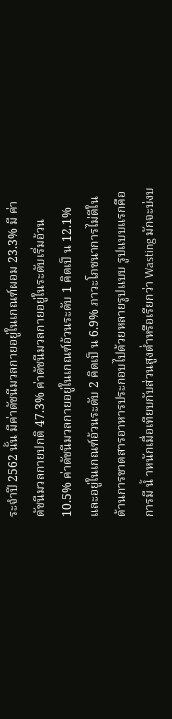ระจําปี 2562 นั้น มีค่าดัชนีมวลกายอยู่ในเกณฑ์ผอม 23.3% มี ค่าดัชนีมวลกายปกติ 47.3% ค่าดัชนีมวลกายอยู่ในระดับเริ่มอ้วน 10.5% ค่าดัชนีมวลกายอยู่ในเกณฑ์อ้วนระดับ 1 คิดเป็ น 12.1% และอยู่ในเกณฑ์อ้วนระดับ 2 คิดเป็ น 6.9% ภาวะโภชนาการไม่ดีในด้านการขาดสารอาหารประกอบไปด้วยหลายรูปแบบ รูปแบบแรกคือการมี นํ้ าหนักเมื่อเทียบกับส่วนสูงตํ่าหรือเรียกว่า Wasting มักจะบ่งบ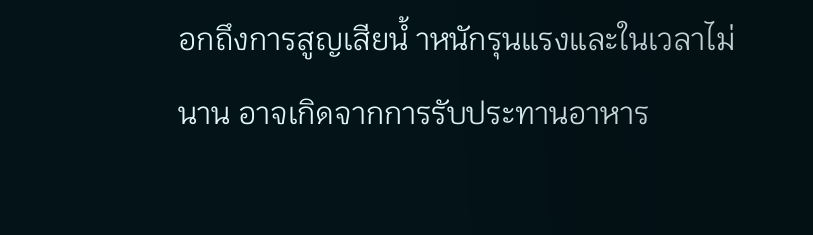อกถึงการสูญเสียนํ้ าหนักรุนแรงและในเวลาไม่ นาน อาจเกิดจากการรับประทานอาหาร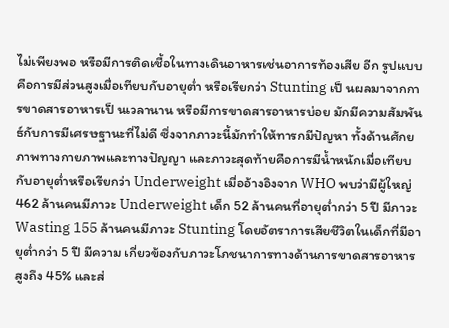ไม่เพียงพอ หรือมีการติดเชื้อในทางเดินอาหารเช่นอาการท้องเสีย อีก รูปแบบคือการมีส่วนสูงเมื่อเทียบกับอายุตํ่า หรือเรียกว่า Stunting เป็ นผลมาจากการขาดสารอาหารเป็ นเวลานาน หรือมีการขาดสารอาหารบ่อย มักมีความสัมพันธ์กับการมีเศรษฐานะที่ไม่ดี ซึ่งจากภาวะนี้มักทําให้ทารกมีปัญหา ทั้งด้านศักยภาพทางกายภาพและทางปัญญา และภาวะสุดท้ายคือการมีนํ้าหนักเมื่อเทียบกับอายุตํ่าหรือเรียกว่า Underweight เมื่ออ้างอิงจาก WHO พบว่ามีผู้ใหญ่ 462 ล้านคนมีภาวะ Underweight เด็ก 52 ล้านคนที่อายุตํ่ากว่า 5 ปี มีภาวะ Wasting 155 ล้านคนมีภาวะ Stunting โดยอัตราการเสียชีวิตในเด็กที่มีอายุตํ่ากว่า 5 ปี มีความ เกี่ยวข้องกับภาวะโภชนาการทางด้านการขาดสารอาหารสูงถึง 45% และส่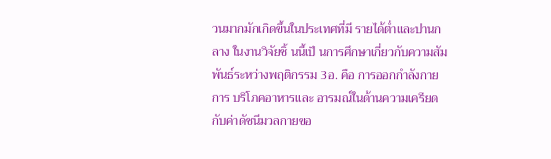วนมากมักเกิดขึ้นในประเทศที่มี รายได้ตํ่าและปานกลาง ในงานวิจัยชิ้ นนี้เป็ นการศึกษาเกี่ยวกับความสัมพันธ์ระหว่างพฤติกรรม 3อ. คือ การออกกําลังกาย การ บริโภคอาหารและ อารมณ์ในด้านความเครียด กับค่าดัชนีมวลกายขอ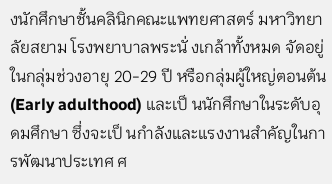งนักศึกษาชั้นคลินิกคณะแพทยศาสตร์ มหาวิทยาลัยสยาม โรงพยาบาลพระนั่ งเกล้าทั้งหมด จัดอยู่ในกลุ่มช่วงอายุ 20-29 ปี หรือกลุ่มผู้ใหญ่ตอนต้น (Early adulthood) และเป็ นนักศึกษาในระดับอุดมศึกษา ซึ่งจะเป็ นกําลังและแรงงานสําคัญในการพัฒนาประเทศ ศ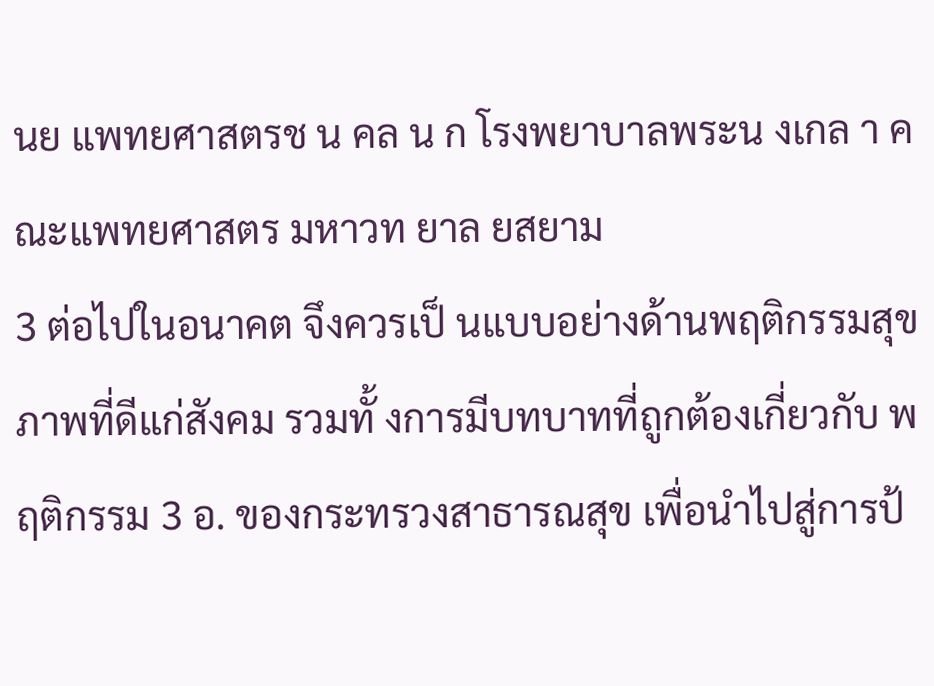นย แพทยศาสตรช น คล น ก โรงพยาบาลพระน งเกล า คณะแพทยศาสตร มหาวท ยาล ยสยาม
3 ต่อไปในอนาคต จึงควรเป็ นแบบอย่างด้านพฤติกรรมสุขภาพที่ดีแก่สังคม รวมทั้ งการมีบทบาทที่ถูกต้องเกี่ยวกับ พฤติกรรม 3 อ. ของกระทรวงสาธารณสุข เพื่อนําไปสู่การป้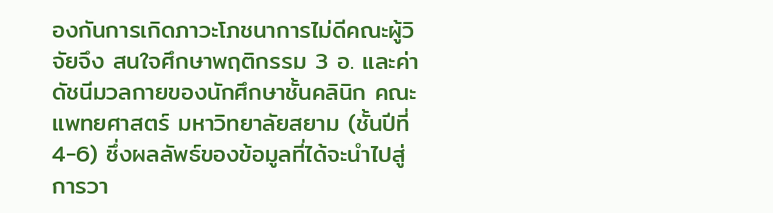องกันการเกิดภาวะโภชนาการไม่ดีคณะผู้วิจัยจึง สนใจศึกษาพฤติกรรม 3 อ. และค่าดัชนีมวลกายของนักศึกษาชั้นคลินิก คณะแพทยศาสตร์ มหาวิทยาลัยสยาม (ชั้นปีที่ 4-6) ซึ่งผลลัพธ์ของข้อมูลที่ได้จะนําไปสู่การวา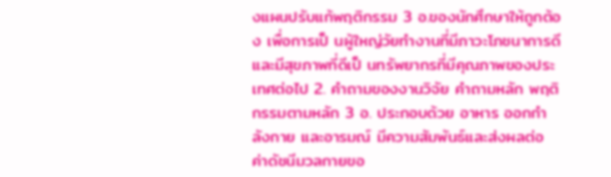งแผนปรับแก้พฤติกรรม 3 อ.ของนักศึกษาให้ถูกต้อง เพื่อการเป็ นผู้ใหญ่วัยทํางานที่มีภาวะโภชนาการดีและมีสุขภาพที่ดีเป็ นทรัพยากรที่มีคุณภาพของประเทศต่อไป 2. คําถามของงานวิจัย คําถามหลัก พฤติกรรมตามหลัก 3 อ. ประกอบด้วย อาหาร ออกกําลังกาย และอารมณ์ มีความสัมพันธ์และส่งผลต่อ ค่าดัชนีมวลกายขอ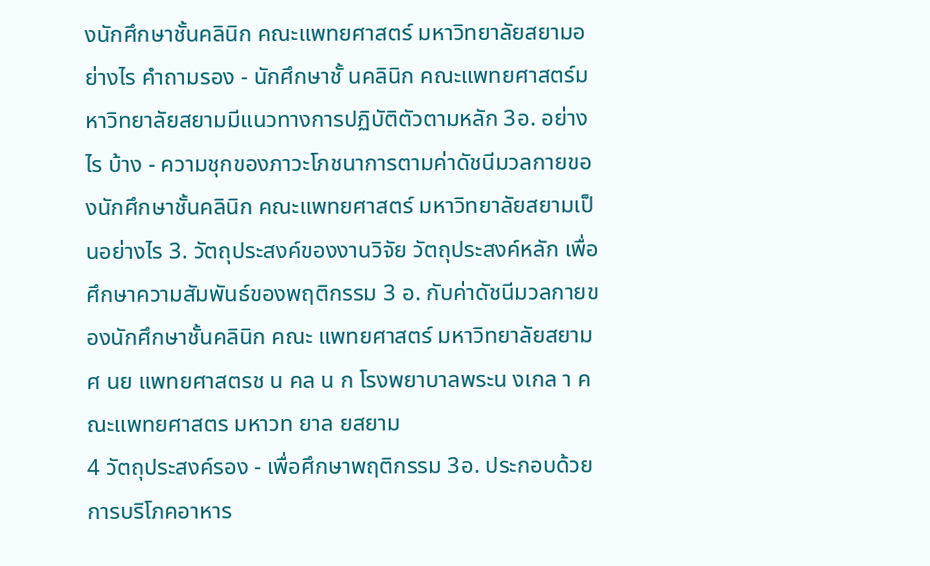งนักศึกษาชั้นคลินิก คณะแพทยศาสตร์ มหาวิทยาลัยสยามอย่างไร คําถามรอง - นักศึกษาชั้ นคลินิก คณะแพทยศาสตร์มหาวิทยาลัยสยามมีแนวทางการปฏิบัติตัวตามหลัก 3อ. อย่างไร บ้าง - ความชุกของภาวะโภชนาการตามค่าดัชนีมวลกายของนักศึกษาชั้นคลินิก คณะแพทยศาสตร์ มหาวิทยาลัยสยามเป็ นอย่างไร 3. วัตถุประสงค์ของงานวิจัย วัตถุประสงค์หลัก เพื่อศึกษาความสัมพันธ์ของพฤติกรรม 3 อ. กับค่าดัชนีมวลกายของนักศึกษาชั้นคลินิก คณะ แพทยศาสตร์ มหาวิทยาลัยสยาม ศ นย แพทยศาสตรช น คล น ก โรงพยาบาลพระน งเกล า คณะแพทยศาสตร มหาวท ยาล ยสยาม
4 วัตถุประสงค์รอง - เพื่อศึกษาพฤติกรรม 3อ. ประกอบด้วย การบริโภคอาหาร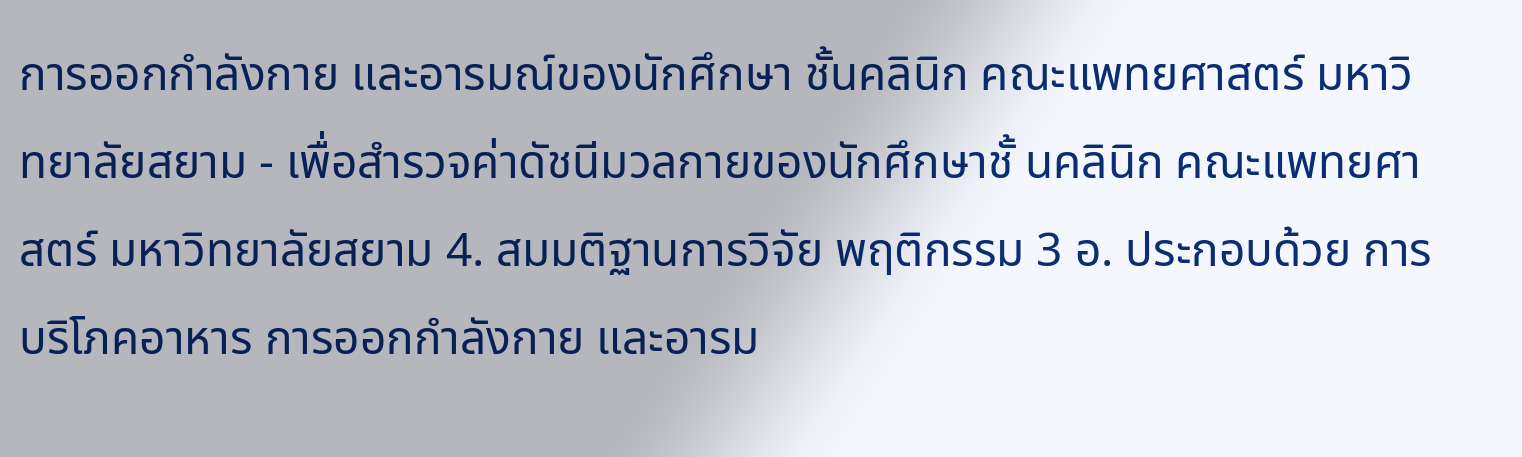การออกกําลังกาย และอารมณ์ของนักศึกษา ชั้นคลินิก คณะแพทยศาสตร์ มหาวิทยาลัยสยาม - เพื่อสํารวจค่าดัชนีมวลกายของนักศึกษาชั้ นคลินิก คณะแพทยศาสตร์ มหาวิทยาลัยสยาม 4. สมมติฐานการวิจัย พฤติกรรม 3 อ. ประกอบด้วย การบริโภคอาหาร การออกกําลังกาย และอารม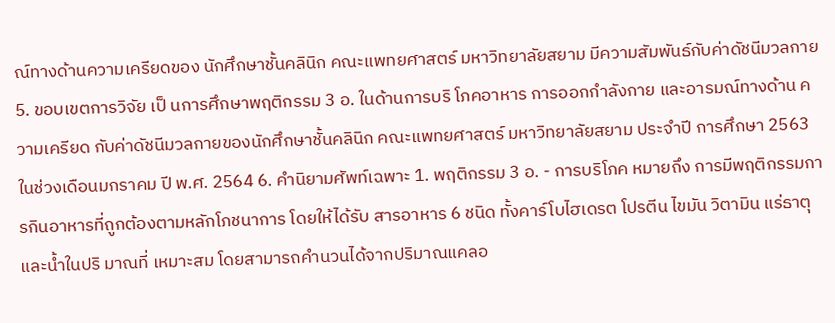ณ์ทางด้านความเครียดของ นักศึกษาชั้นคลินิก คณะแพทยศาสตร์ มหาวิทยาลัยสยาม มีความสัมพันธ์กับค่าดัชนีมวลกาย 5. ขอบเขตการวิจัย เป็ นการศึกษาพฤติกรรม 3 อ. ในด้านการบริ โภคอาหาร การออกกําลังกาย และอารมณ์ทางด้าน ความเครียด กับค่าดัชนีมวลกายของนักศึกษาชั้นคลินิก คณะแพทยศาสตร์ มหาวิทยาลัยสยาม ประจําปี การศึกษา 2563 ในช่วงเดือนมกราคม ปี พ.ศ. 2564 6. คํานิยามศัพท์เฉพาะ 1. พฤติกรรม 3 อ. - การบริโภค หมายถึง การมีพฤติกรรมการกินอาหารที่ถูกต้องตามหลักโภชนาการ โดยให้ได้รับ สารอาหาร 6 ชนิด ทั้งคาร์โบไฮเดรต โปรตีน ไขมัน วิตามิน แร่ธาตุ และนํ้าในปริ มาณที่ เหมาะสม โดยสามารถคํานวนได้จากปริมาณแคลอ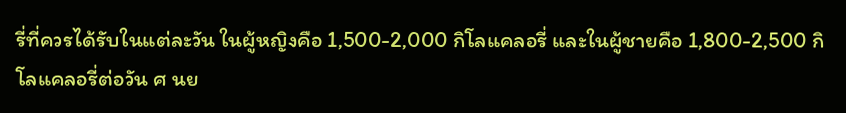รี่ที่ควรได้รับในแต่ละวัน ในผู้หญิงคือ 1,500-2,000 กิโลแคลอรี่ และในผู้ชายคือ 1,800-2,500 กิโลแคลอรี่ต่อวัน ศ นย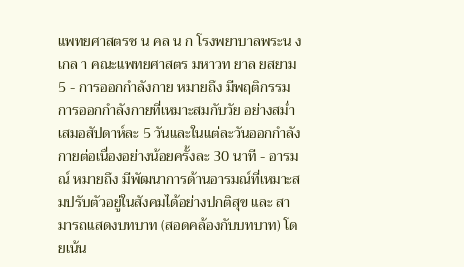แพทยศาสตรช น คล น ก โรงพยาบาลพระน งเกล า คณะแพทยศาสตร มหาวท ยาล ยสยาม
5 - การออกกําลังกาย หมายถึง มีพฤติกรรมการออกกําลังกายที่เหมาะสมกับวัย อย่างสมํ่าเสมอสัปดาห์ละ 5 วันและในแต่ละวันออกกําลังกายต่อเนื่องอย่างน้อยครั้งละ 30 นาที - อารมณ์ หมายถึง มีพัฒนาการด้านอารมณ์ที่เหมาะสมปรับตัวอยู่ในสังคมได้อย่างปกติสุข และ สามารถแสดงบทบาท (สอดคล้องกับบทบาท) โดยเน้น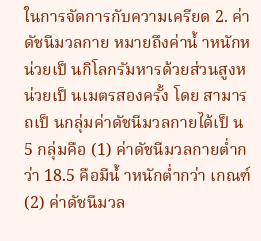ในการจัดการกับความเครียด 2. ค่าดัชนีมวลกาย หมายถึงค่านํ้ าหนักหน่วยเป็ นกิโลกรัมหารด้วยส่วนสูงหน่วยเป็ นเมตรสองครั้ง โดย สามารถเป็ นกลุ่มค่าดัชนีมวลกายได้เป็ น 5 กลุ่มคือ (1) ค่าดัชนีมวลกายตํ่ากว่า 18.5 คือมีนํ้ าหนักตํ่ากว่า เกณฑ์ (2) ค่าดัชนีมวล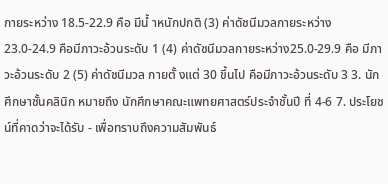กายระหว่าง 18.5-22.9 คือ มีนํ้ าหนักปกติ (3) ค่าดัชนีมวลกายระหว่าง 23.0-24.9 คือมีภาวะอ้วนระดับ 1 (4) ค่าดัชนีมวลกายระหว่าง25.0-29.9 คือ มีภาวะอ้วนระดับ 2 (5) ค่าดัชนีมวล กายตั้ งแต่ 30 ขึ้นไป คือมีภาวะอ้วนระดับ 3 3. นักศึกษาชั้นคลินิก หมายถึง นักศึกษาคณะแพทยศาสตร์ประจําชั้นปี ที่ 4-6 7. ประโยชน์ที่คาดว่าจะได้รับ - เพื่อทราบถึงความสัมพันธ์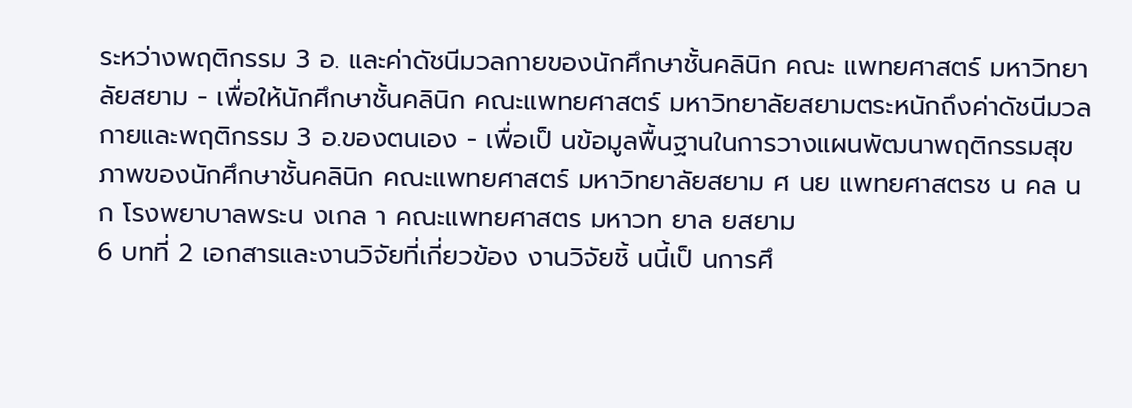ระหว่างพฤติกรรม 3 อ. และค่าดัชนีมวลกายของนักศึกษาชั้นคลินิก คณะ แพทยศาสตร์ มหาวิทยาลัยสยาม - เพื่อให้นักศึกษาชั้นคลินิก คณะแพทยศาสตร์ มหาวิทยาลัยสยามตระหนักถึงค่าดัชนีมวลกายและพฤติกรรม 3 อ.ของตนเอง - เพื่อเป็ นข้อมูลพื้นฐานในการวางแผนพัฒนาพฤติกรรมสุขภาพของนักศึกษาชั้นคลินิก คณะแพทยศาสตร์ มหาวิทยาลัยสยาม ศ นย แพทยศาสตรช น คล น ก โรงพยาบาลพระน งเกล า คณะแพทยศาสตร มหาวท ยาล ยสยาม
6 บทที่ 2 เอกสารและงานวิจัยที่เกี่ยวข้อง งานวิจัยชิ้ นนี้เป็ นการศึ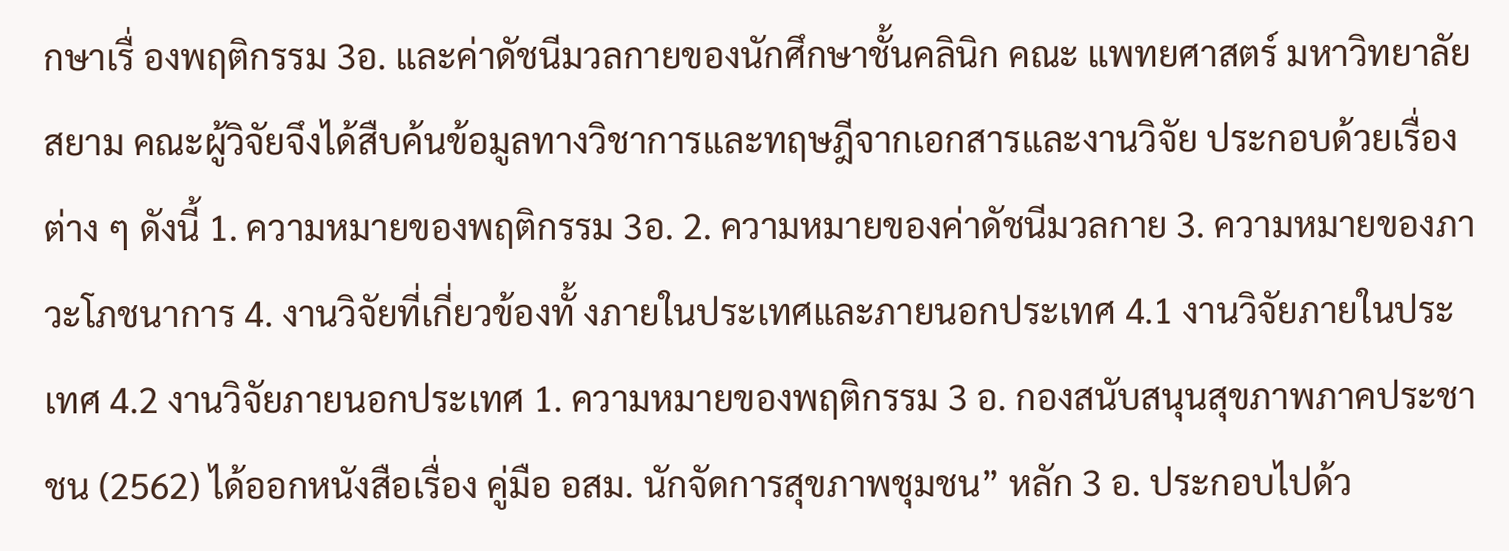กษาเรื่ องพฤติกรรม 3อ. และค่าดัชนีมวลกายของนักศึกษาชั้นคลินิก คณะ แพทยศาสตร์ มหาวิทยาลัยสยาม คณะผู้วิจัยจึงได้สืบค้นข้อมูลทางวิชาการและทฤษฎีจากเอกสารและงานวิจัย ประกอบด้วยเรื่องต่าง ๆ ดังนี้ 1. ความหมายของพฤติกรรม 3อ. 2. ความหมายของค่าดัชนีมวลกาย 3. ความหมายของภาวะโภชนาการ 4. งานวิจัยที่เกี่ยวข้องทั้ งภายในประเทศและภายนอกประเทศ 4.1 งานวิจัยภายในประเทศ 4.2 งานวิจัยภายนอกประเทศ 1. ความหมายของพฤติกรรม 3 อ. กองสนับสนุนสุขภาพภาคประชาชน (2562) ได้ออกหนังสือเรื่อง คู่มือ อสม. นักจัดการสุขภาพชุมชน” หลัก 3 อ. ประกอบไปด้ว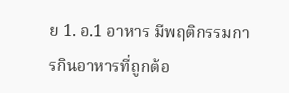ย 1. อ.1 อาหาร มีพฤติกรรมการกินอาหารที่ถูกต้อ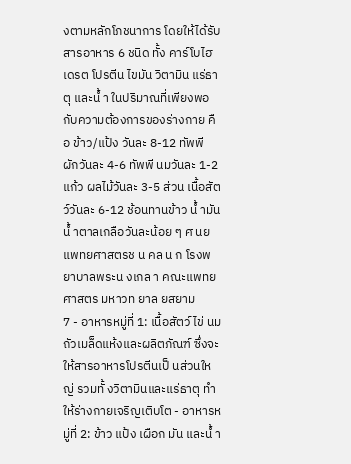งตามหลักโภชนาการ โดยให้ได้รับสารอาหาร 6 ชนิด ทั้ง คาร์โบไฮเดรต โปรตีน ไขมัน วิตามิน แร่ธาตุ และนํ้ า ในปริมาณที่เพียงพอกับความต้องการของร่างกาย คือ ข้าว/แป้ง วันละ 8-12 ทัพพี ผักวันละ 4-6 ทัพพี นมวันละ 1-2 แก้ว ผลไม้วันละ 3-5 ส่วน เนื้อสัตว์วันละ 6-12 ช้อนทานข้าว นํ้ ามันนํ้ าตาลเกลือวันละน้อย ๆ ศ นย แพทยศาสตรช น คล น ก โรงพยาบาลพระน งเกล า คณะแพทยศาสตร มหาวท ยาล ยสยาม
7 - อาหารหมู่ที่ 1: เนื้อสัตว์ ไข่ นม ถัวเมล็ดแห้งและผลิตภัณฑ์ ซึ่งจะให้สารอาหารโปรตีนเป็ นส่วนใหญ่ รวมทั้ งวิตามินและแร่ธาตุ ทําให้ร่างกายเจริญเติบโต - อาหารหมู่ที่ 2: ข้าว แป้ง เผือก มัน และนํ้ า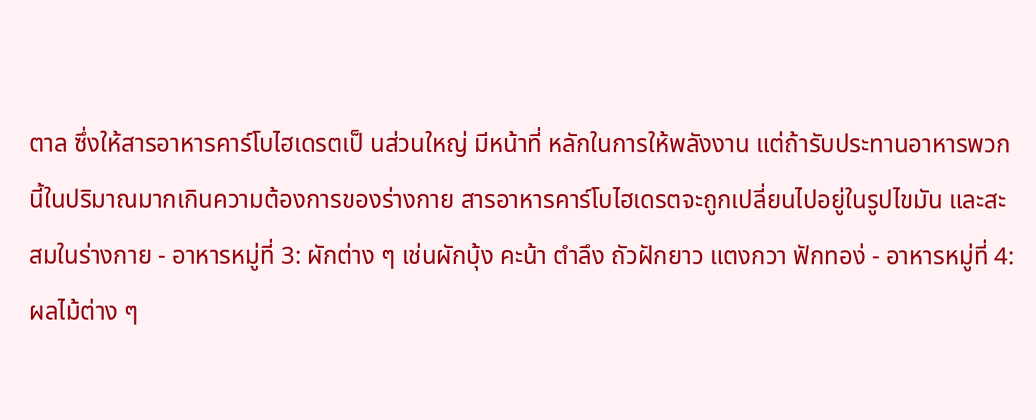ตาล ซึ่งให้สารอาหารคาร์โบไฮเดรตเป็ นส่วนใหญ่ มีหน้าที่ หลักในการให้พลังงาน แต่ถ้ารับประทานอาหารพวกนี้ในปริมาณมากเกินความต้องการของร่างกาย สารอาหารคาร์โบไฮเดรตจะถูกเปลี่ยนไปอยู่ในรูปไขมัน และสะสมในร่างกาย - อาหารหมู่ที่ 3: ผักต่าง ๆ เช่นผักบุ้ง คะน้า ตําลึง ถัวฝักยาว แตงกวา ฟักทอง่ - อาหารหมู่ที่ 4: ผลไม้ต่าง ๆ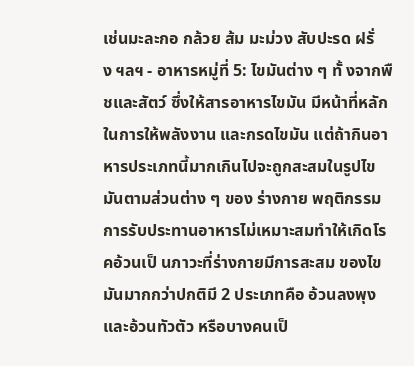เช่นมะละกอ กล้วย ส้ม มะม่วง สับปะรด ฝรั่ ง ฯลฯ - อาหารหมู่ที่ 5: ไขมันต่าง ๆ ทั้ งจากพืชและสัตว์ ซึ่งให้สารอาหารไขมัน มีหน้าที่หลักในการให้พลังงาน และกรดไขมัน แต่ถ้ากินอาหารประเภทนี้มากเกินไปจะถูกสะสมในรูปไขมันตามส่วนต่าง ๆ ของ ร่างกาย พฤติกรรมการรับประทานอาหารไม่เหมาะสมทําให้เกิดโรคอ้วนเป็ นภาวะที่ร่างกายมีการสะสม ของไขมันมากกว่าปกติมี 2 ประเภทคือ อ้วนลงพุง และอ้วนทัวตัว หรือบางคนเป็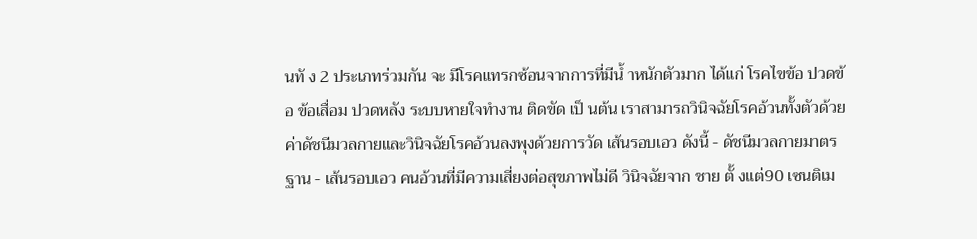นทั ง 2 ประเภทร่วมกัน จะ มีโรคแทรกซ้อนจากการที่มีนํ้ าหนักตัวมาก ได้แก่ โรคไขข้อ ปวดข้อ ข้อเสื่อม ปวดหลัง ระบบหายใจทํางาน ติดขัด เป็ นต้น เราสามารถวินิจฉัยโรคอ้วนทั้งตัวด้วยค่าดัชนีมวลกายและวินิจฉัยโรคอ้วนลงพุงด้วยการวัด เส้นรอบเอว ดังนี้ - ดัชนีมวลกายมาตรฐาน - เส้นรอบเอว คนอ้วนที่มีความเสี่ยงต่อสุขภาพไม่ดี วินิจฉัยจาก ชาย ตั้ งแต่90 เซนติเม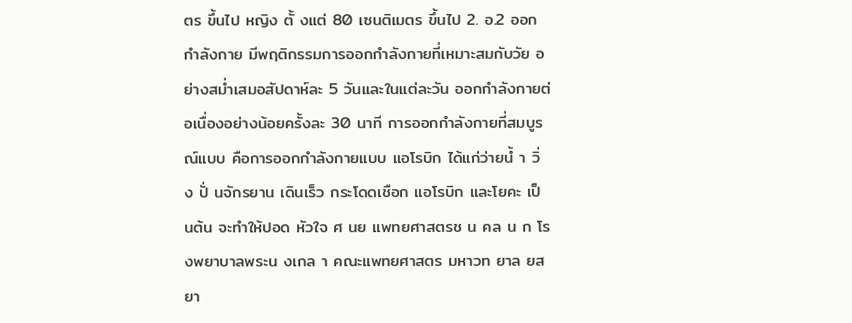ตร ขึ้นไป หญิง ตั้ งแต่ 80 เซนติเมตร ขึ้นไป 2. อ.2 ออกกําลังกาย มีพฤติกรรมการออกกําลังกายที่เหมาะสมกับวัย อย่างสมํ่าเสมอสัปดาห์ละ 5 วันและในแต่ละวัน ออกกําลังกายต่อเนื่องอย่างน้อยครั้งละ 30 นาที การออกกําลังกายที่สมบูรณ์แบบ คือการออกกําลังกายแบบ แอโรบิก ได้แก่ว่ายนํ้ า วิ่ ง ปั่ นจักรยาน เดินเร็ว กระโดดเชือก แอโรบิก และโยคะ เป็ นต้น จะทําให้ปอด หัวใจ ศ นย แพทยศาสตรช น คล น ก โรงพยาบาลพระน งเกล า คณะแพทยศาสตร มหาวท ยาล ยสยา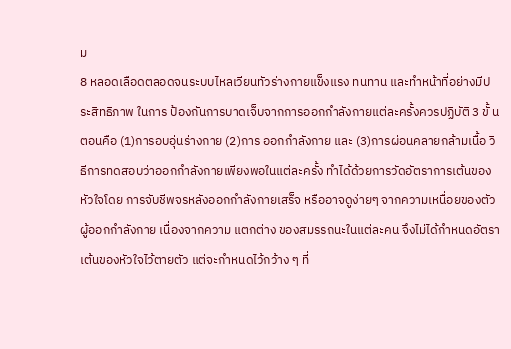ม
8 หลอดเลือดตลอดจนระบบไหลเวียนทัวร่างกายแข็งแรง ทนทาน และทําหน้าที่อย่างมีประสิทธิภาพ ในการ ป้องกันการบาดเจ็บจากการออกกําลังกายแต่ละครั้งควรปฏิบัติ 3 ขั้ นตอนคือ (1)การอบอุ่นร่างกาย (2)การ ออกกําลังกาย และ (3)การผ่อนคลายกล้ามเนื้อ วิธีการทดสอบว่าออกกําลังกายเพียงพอในแต่ละครั้ง ทําได้ด้วยการวัดอัตราการเต้นของหัวใจโดย การจับชีพจรหลังออกกําลังกายเสร็จ หรืออาจดูง่ายๆ จากความเหนื่อยของตัวผู้ออกกําลังกาย เนื่องจากความ แตกต่าง ของสมรรถนะในแต่ละคน จึงไม่ได้กําหนดอัตราเต้นของหัวใจไว้ตายตัว แต่จะกําหนดไว้กว้าง ๆ ที่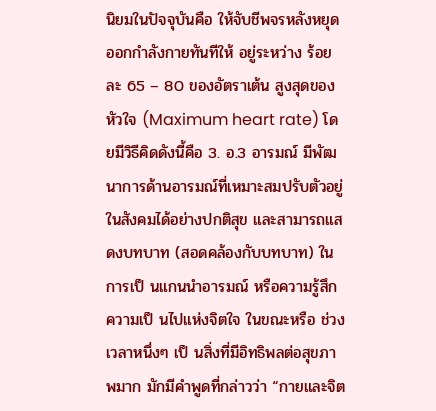นิยมในปัจจุบันคือ ให้จับชีพจรหลังหยุดออกกําลังกายทันทีให้ อยู่ระหว่าง ร้อยละ 65 – 80 ของอัตราเต้น สูงสุดของหัวใจ (Maximum heart rate) โดยมีวิธีคิดดังนี้คือ 3. อ.3 อารมณ์ มีพัฒนาการด้านอารมณ์ที่เหมาะสมปรับตัวอยู่ในสังคมได้อย่างปกติสุข และสามารถแสดงบทบาท (สอดคล้องกับบทบาท) ในการเป็ นแกนนําอารมณ์ หรือความรู้สึก ความเป็ นไปแห่งจิตใจ ในขณะหรือ ช่วงเวลาหนึ่งๆ เป็ นสิ่งที่มีอิทธิพลต่อสุขภาพมาก มักมีคําพูดที่กล่าวว่า “กายและจิต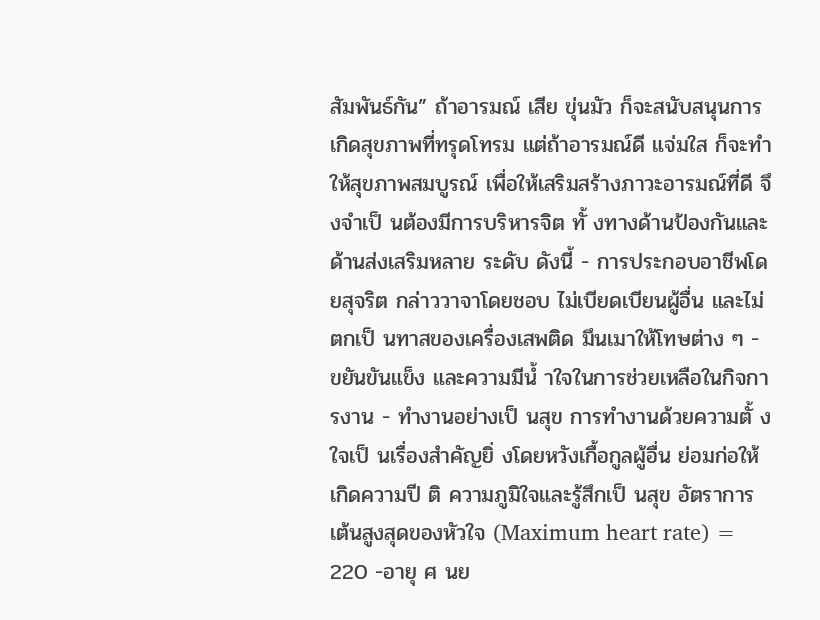สัมพันธ์กัน” ถ้าอารมณ์ เสีย ขุ่นมัว ก็จะสนับสนุนการเกิดสุขภาพที่ทรุดโทรม แต่ถ้าอารมณ์ดี แจ่มใส ก็จะทําให้สุขภาพสมบูรณ์ เพื่อให้เสริมสร้างภาวะอารมณ์ที่ดี จึงจําเป็ นต้องมีการบริหารจิต ทั้ งทางด้านป้องกันและด้านส่งเสริมหลาย ระดับ ดังนี้ - การประกอบอาชีพโดยสุจริต กล่าววาจาโดยชอบ ไม่เบียดเบียนผู้อื่น และไม่ตกเป็ นทาสของเครื่องเสพติด มึนเมาให้โทษต่าง ๆ - ขยันขันแข็ง และความมีนํ้ าใจในการช่วยเหลือในกิจการงาน - ทํางานอย่างเป็ นสุข การทํางานด้วยความตั้ งใจเป็ นเรื่องสําคัญยิ่ งโดยหวังเกื้อกูลผู้อื่น ย่อมก่อให้เกิดความปี ติ ความภูมิใจและรู้สึกเป็ นสุข อัตราการเต้นสูงสุดของหัวใจ (Maximum heart rate) = 220 -อายุ ศ นย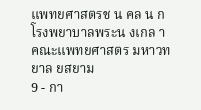แพทยศาสตรช น คล น ก โรงพยาบาลพระน งเกล า คณะแพทยศาสตร มหาวท ยาล ยสยาม
9 - กา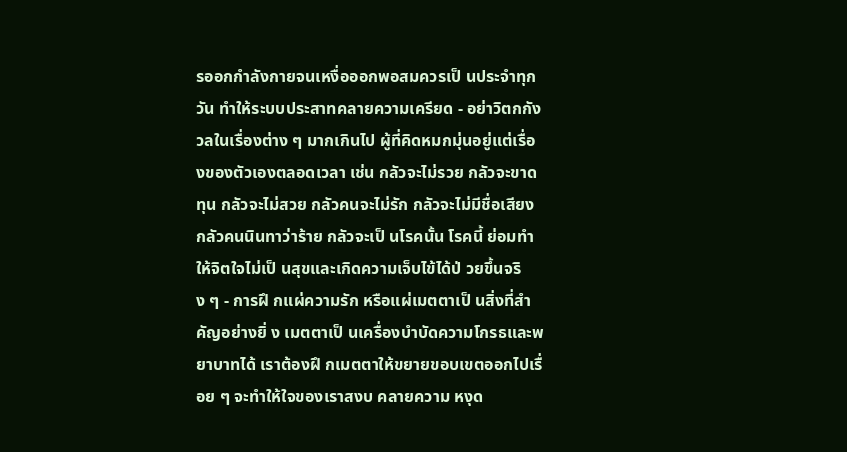รออกกําลังกายจนเหงื่อออกพอสมควรเป็ นประจําทุกวัน ทําให้ระบบประสาทคลายความเครียด - อย่าวิตกกังวลในเรื่องต่าง ๆ มากเกินไป ผู้ที่คิดหมกมุ่นอยู่แต่เรื่องของตัวเองตลอดเวลา เช่น กลัวจะไม่รวย กลัวจะขาดทุน กลัวจะไม่สวย กลัวคนจะไม่รัก กลัวจะไม่มีชื่อเสียง กลัวคนนินทาว่าร้าย กลัวจะเป็ นโรคนั้น โรคนี้ ย่อมทําให้จิตใจไม่เป็ นสุขและเกิดความเจ็บไข้ได้ป่ วยขึ้นจริง ๆ - การฝึ กแผ่ความรัก หรือแผ่เมตตาเป็ นสิ่งที่สําคัญอย่างยิ่ ง เมตตาเป็ นเครื่องบําบัดความโกรธและพยาบาทได้ เราต้องฝึ กเมตตาให้ขยายขอบเขตออกไปเรื่อย ๆ จะทําให้ใจของเราสงบ คลายความ หงุด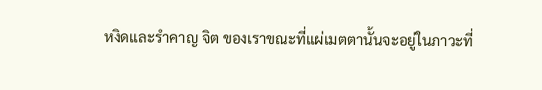หงิดและรําคาญ จิต ของเราขณะที่แผ่เมตตานั้นจะอยู่ในภาวะที่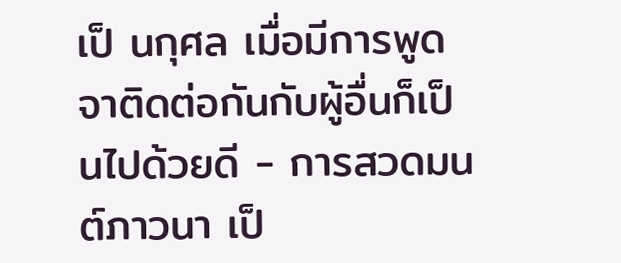เป็ นกุศล เมื่อมีการพูดจาติดต่อกันกับผู้อื่นก็เป็ นไปด้วยดี - การสวดมนต์ภาวนา เป็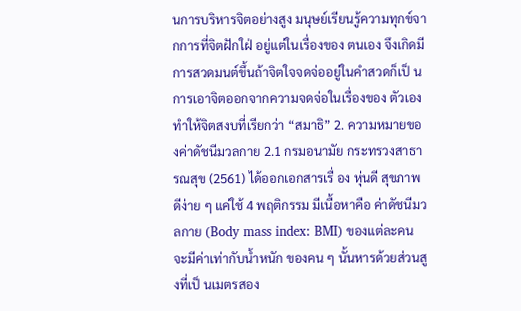นการบริหารจิตอย่างสูง มนุษย์เรียนรู้ความทุกข์จากการที่จิตฝักใฝ่ อยู่แต่ในเรื่องของ ตนเอง จึงเกิดมีการสวดมนต์ขึ้นถ้าจิตใจจดจ่ออยู่ในคําสวดก็เป็ นการเอาจิตออกจากความจดจ่อในเรื่องของ ตัวเอง ทําให้จิตสงบที่เรียกว่า “สมาธิ” 2. ความหมายของค่าดัชนีมวลกาย 2.1 กรมอนามัย กระทรวงสาธารณสุข (2561) ได้ออกเอกสารเรื่ อง หุ่นดี สุขภาพดีง่าย ๆ แค่ใช้ 4 พฤติกรรม มีเนื้อหาคือ ค่าดัชนีมวลกาย (Body mass index: BMI) ของแต่ละคนจะมีค่าเท่ากับนํ้าหนัก ของคน ๆ นั้นหารด้วยส่วนสูงที่เป็ นเมตรสอง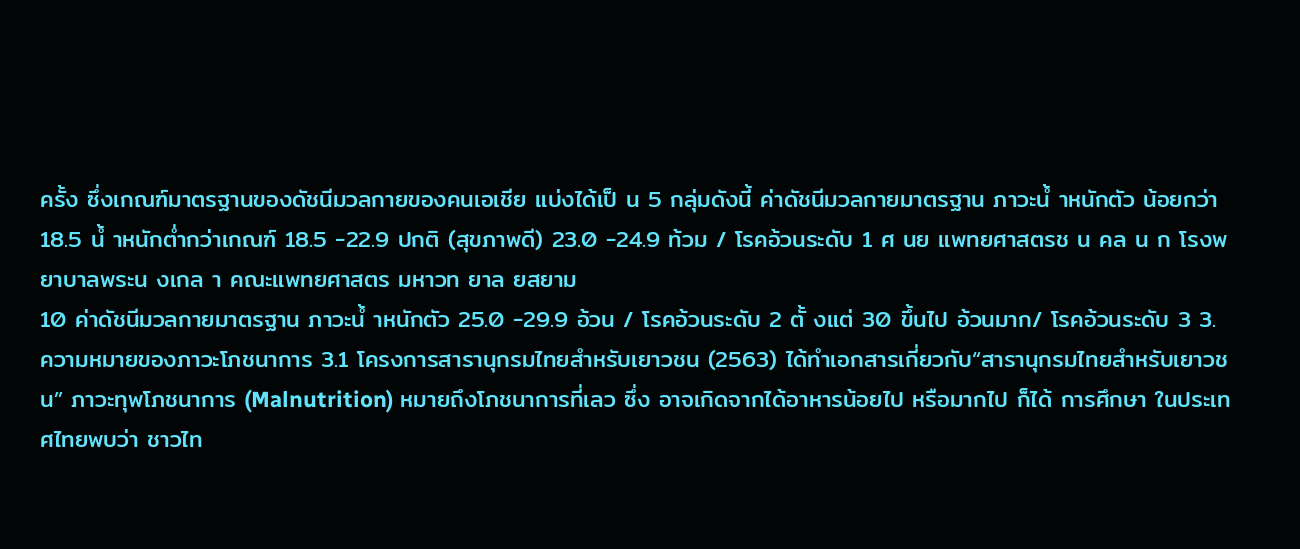ครั้ง ซึ่งเกณฑ์มาตรฐานของดัชนีมวลกายของคนเอเชีย แบ่งได้เป็ น 5 กลุ่มดังนี้ ค่าดัชนีมวลกายมาตรฐาน ภาวะนํ้ าหนักตัว น้อยกว่า 18.5 นํ้ าหนักตํ่ากว่าเกณฑ์ 18.5 -22.9 ปกติ (สุขภาพดี) 23.0 -24.9 ท้วม / โรคอ้วนระดับ 1 ศ นย แพทยศาสตรช น คล น ก โรงพยาบาลพระน งเกล า คณะแพทยศาสตร มหาวท ยาล ยสยาม
10 ค่าดัชนีมวลกายมาตรฐาน ภาวะนํ้ าหนักตัว 25.0 -29.9 อ้วน / โรคอ้วนระดับ 2 ตั้ งแต่ 30 ขึ้นไป อ้วนมาก/ โรคอ้วนระดับ 3 3. ความหมายของภาวะโภชนาการ 3.1 โครงการสารานุกรมไทยสําหรับเยาวชน (2563) ได้ทําเอกสารเกี่ยวกับ“สารานุกรมไทยสําหรับเยาวชน” ภาวะทุพโภชนาการ (Malnutrition) หมายถึงโภชนาการที่เลว ซึ่ง อาจเกิดจากได้อาหารน้อยไป หรือมากไป ก็ได้ การศึกษา ในประเทศไทยพบว่า ชาวไท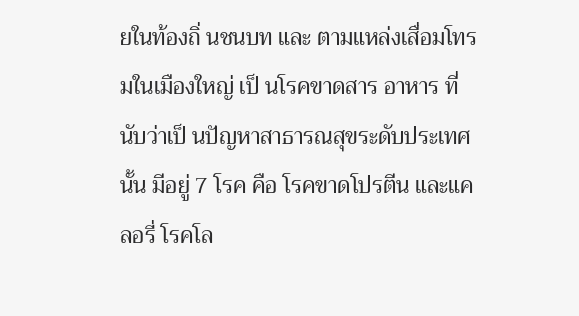ยในท้องถิ่ นชนบท และ ตามแหล่งเสื่อมโทรมในเมืองใหญ่ เป็ นโรคขาดสาร อาหาร ที่นับว่าเป็ นปัญหาสาธารณสุขระดับประเทศนั้น มีอยู่ 7 โรค คือ โรคขาดโปรตีน และแคลอรี่ โรคโล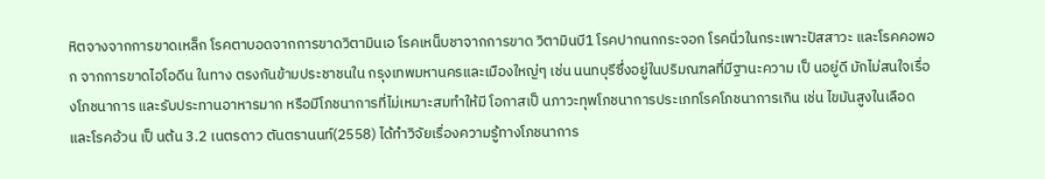หิตจางจากการขาดเหล็ก โรคตาบอดจากการขาดวิตามินเอ โรคเหน็บชาจากการขาด วิตามินบี1 โรคปากนกกระจอก โรคนิ่วในกระเพาะปัสสาวะ และโรคคอพอก จากการขาดไอโอดีน ในทาง ตรงกันข้ามประชาชนใน กรุงเทพมหานครและเมืองใหญ่ๆ เช่น นนทบุรีซึ่งอยู่ในปริมณฑลที่มีฐานะความ เป็ นอยู่ดี มักไม่สนใจเรื่องโภชนาการ และรับประทานอาหารมาก หรือมีโภชนาการที่ไม่เหมาะสมทําให้มี โอกาสเป็ นภาวะทุพโภชนาการประเภทโรคโภชนาการเกิน เช่น ไขมันสูงในเลือด และโรคอ้วน เป็ นต้น 3.2 เนตรดาว ตันตรานนท์(2558) ได้ทําวิจัยเรื่องความรู้ทางโภชนาการ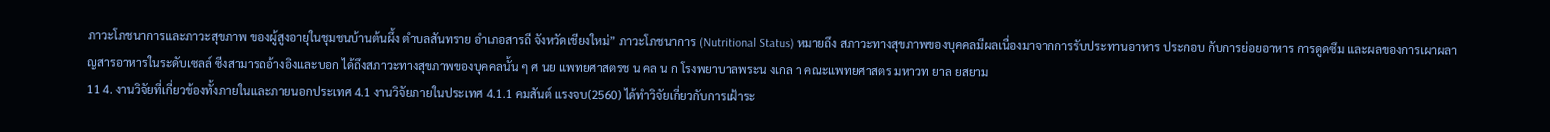ภาวะโภชนาการและภาวะสุขภาพ ของผู้สูงอายุในชุมชนบ้านต้นผึ้ง ตําบลสันทราย อําเภอสารถี จังหวัดเชียงใหม่” ภาวะโภชนาการ (Nutritional Status) หมายถึง สภาวะทางสุขภาพของบุคคลมีผลเนื่องมาจากการรับประทานอาหาร ประกอบ กับการย่อยอาหาร การดูดซึม และผลของการเผาผลาญสารอาหารในระดับเซลล์ ซีงสามารถอ้างอิงและบอก ได้ถึงสภาวะทางสุขภาพของบุคคลนั้น ๆ ศ นย แพทยศาสตรช น คล น ก โรงพยาบาลพระน งเกล า คณะแพทยศาสตร มหาวท ยาล ยสยาม
11 4. งานวิจัยที่เกี่ยวข้องทั้งภายในและภายนอกประเทศ 4.1 งานวิจัยภายในประเทศ 4.1.1 คมสันต์ แรงจบ(2560) ได้ทําวิจัยเกี่ยวกับการเฝ้าระ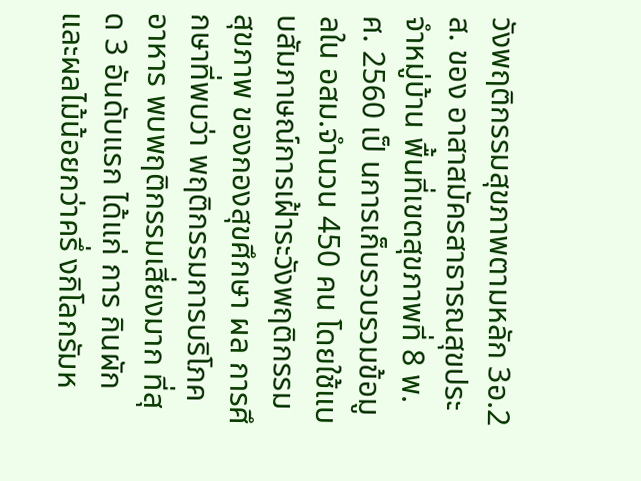วังพฤติกรรมสุขภาพตามหลัก 3อ.2 ส. ของ อาสาสมัครสาธารณสุขประจําหมู่บ้าน พื้นที่เขตสุขภาพที่ 8 พ.ศ. 2560 เป็ นการเก็บรวบรวมข้อมูลใน อสม.จํานวน 450 คน โดยใช้แบบสัมภาษณ์การเฝ้าระวังพฤติกรรมสุขภาพ ของกองสุขศึกษา ผล การศึกษาที่พบว่า พฤติกรรมการบริโภคอาหาร พบพฤติกรรมเสี่ยงมาก ที่สุด 3 อันดับแรก ได้แก่ การ กินผักและผลไม้น้อยกว่าครึ่ งกิโลกรัมห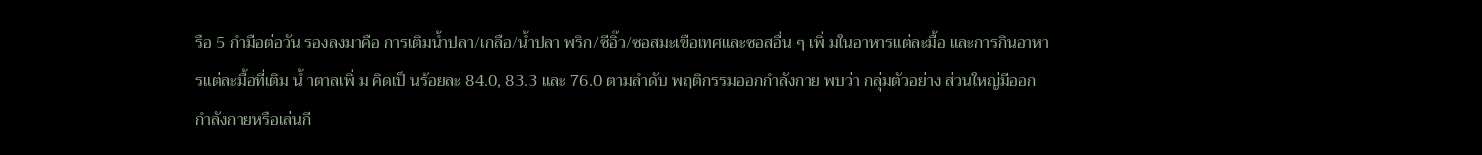รือ 5 กํามือต่อวัน รองลงมาคือ การเติมนํ้าปลา/เกลือ/นํ้าปลา พริก/ซีอิ๊ว/ซอสมะเขือเทศและซอสอื่น ๆ เพิ่ มในอาหารแต่ละมื้อ และการกินอาหารแต่ละมื้อที่เติม นํ้ าตาลเพิ่ ม คิดเป็ นร้อยละ 84.0, 83.3 และ 76.0 ตามลําดับ พฤติกรรมออกกําลังกาย พบว่า กลุ่มตัวอย่าง ส่วนใหญ่มีออกกําลังกายหรือเล่นกี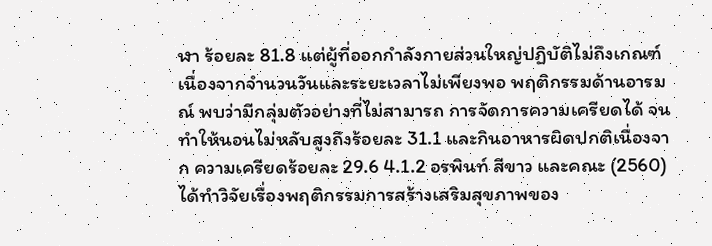ฬา ร้อยละ 81.8 แต่ผู้ที่ออกกําลังกายส่วนใหญ่ปฏิบัติไม่ถึงเกณฑ์ เนื่องจากจํานวนวันและระยะเวลาไม่เพียงพอ พฤติกรรมด้านอารมณ์ พบว่ามีกลุ่มตัวอย่างที่ไม่สามารถ การจัดการความเครียดได้ จนทําให้นอนไม่หลับสูงถึงร้อยละ 31.1 และกินอาหารผิดปกติเนื่องจาก ความเครียดร้อยละ 29.6 4.1.2 อรพินท์ สีขาว และคณะ (2560) ได้ทําวิจัยเรื่องพฤติกรรมการสร้างเสริมสุขภาพของ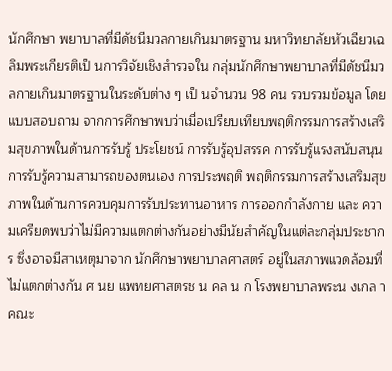นักศึกษา พยาบาลที่มีดัชนีมวลกายเกินมาตรฐาน มหาวิทยาลัยหัวเฉียวเฉลิมพระเกียรติเป็ นการวิจัยเชิงสํารวจใน กลุ่มนักศึกษาพยาบาลที่มีดัชนีมวลกายเกินมาตรฐานในระดับต่าง ๆ เป็ นจํานวน 98 คน รวบรวมข้อมูล โดยแบบสอบถาม จากการศึกษาพบว่าเมื่อเปรียบเทียบพฤติกรรมการสร้างเสริมสุขภาพในด้านการรับรู้ ประโยชน์ การรับรู้อุปสรรค การรับรู้แรงสนับสนุน การรับรู้ความสามารถของตนเอง การประพฤติ พฤติกรรมการสร้างเสริมสุขภาพในด้านการควบคุมการรับประทานอาหาร การออกกําลังกาย และ ความเครียดพบว่าไม่มีความแตกต่างกันอย่างมีนัยสําคัญในแต่ละกลุ่มประชากร ซึ่งอาจมีสาเหตุมาจาก นักศึกษาพยาบาลศาสตร์ อยู่ในสภาพแวดล้อมที่ไม่แตกต่างกัน ศ นย แพทยศาสตรช น คล น ก โรงพยาบาลพระน งเกล า คณะ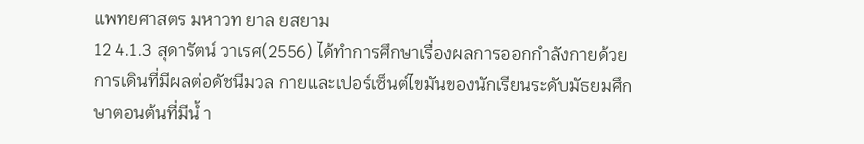แพทยศาสตร มหาวท ยาล ยสยาม
12 4.1.3 สุดารัตน์ วาเรศ(2556) ได้ทําการศึกษาเรื่องผลการออกกําลังกายด้วยการเดินที่มีผลต่อดัชนีมวล กายและเปอร์เซ็นต์ไขมันของนักเรียนระดับมัธยมศึกษาตอนต้นที่มีนํ้ า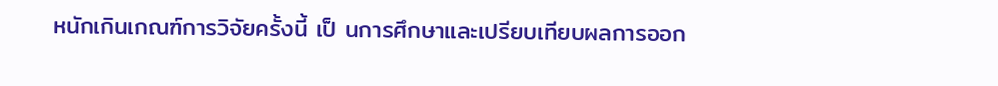หนักเกินเกณฑ์การวิจัยครั้งนี้ เป็ นการศึกษาและเปรียบเทียบผลการออก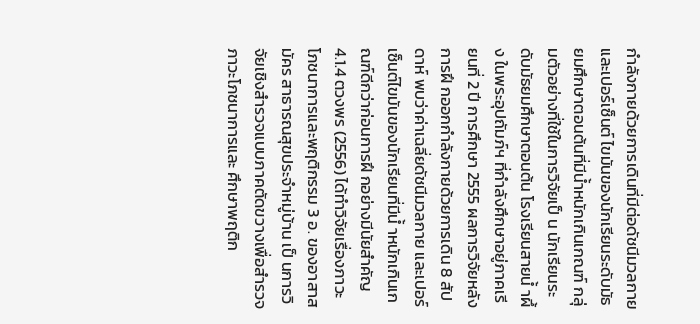กําลังกายด้วยการเดินที่มีต่อดัชนีมวลกายและเปอร์เซ็นต์ ไขมันของนักเรียนระดับมัธยมศึกษาตอนต้นที่มีนํ้าหนักเกินเกณฑ์ กลุ่มตัวอย่างที่ใช้ในการวิจัยเป็ น นักเรียนระดับมัธยมศึกษาตอนต้น โรงเรียนสายนํ้ าผึ้ง ในพระอุปถัมภ์ฯ ที่กําลังศึกษาอยู่ภาคเรียนที่ 2 ปี การศึกษา 2555 ผลการวิจัยหลังการฝึ กออกกําลังกายด้วยการเดิน 8 สัปดาห์ พบว่าค่าเฉลี่ยดัชนีมวลกาย และเปอร์เซ็นต์ไขมันของนักเรียนที่มีนํ้ าหนักเกินเกณฑ์ดีกว่าก่อนการฝึ กอย่างมีนัยสําคัญ 4.1.4 ตวงพร (2556) ได้ทําวิจัยเรื่องภาวะโภชนาการและพฤติกรรม 3 อ. ของอาสาสมัคร สาธารณสุขประจําหมู่บ้าน เป็ นการวิจัยเชิงสํารวจแบบภาคตัดขวางเพื่อสํารวจภาวะโภชนาการและ ศึกษาพฤติก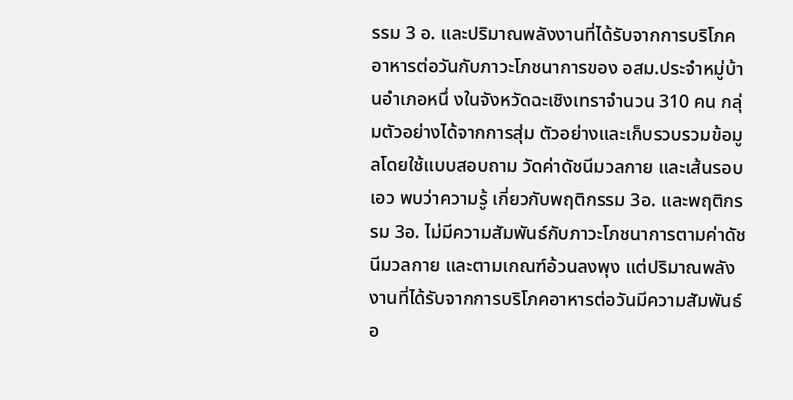รรม 3 อ. และปริมาณพลังงานที่ได้รับจากการบริโภคอาหารต่อวันกับภาวะโภชนาการของ อสม.ประจําหมู่บ้านอําเภอหนึ่ งในจังหวัดฉะเชิงเทราจํานวน 310 คน กลุ่มตัวอย่างได้จากการสุ่ม ตัวอย่างและเก็บรวบรวมข้อมูลโดยใช้แบบสอบถาม วัดค่าดัชนีมวลกาย และเส้นรอบเอว พบว่าความรู้ เกี่ยวกับพฤติกรรม 3อ. และพฤติกรรม 3อ. ไม่มีความสัมพันธ์กับภาวะโภชนาการตามค่าดัชนีมวลกาย และตามเกณฑ์อ้วนลงพุง แต่ปริมาณพลังงานที่ได้รับจากการบริโภคอาหารต่อวันมีความสัมพันธ์อ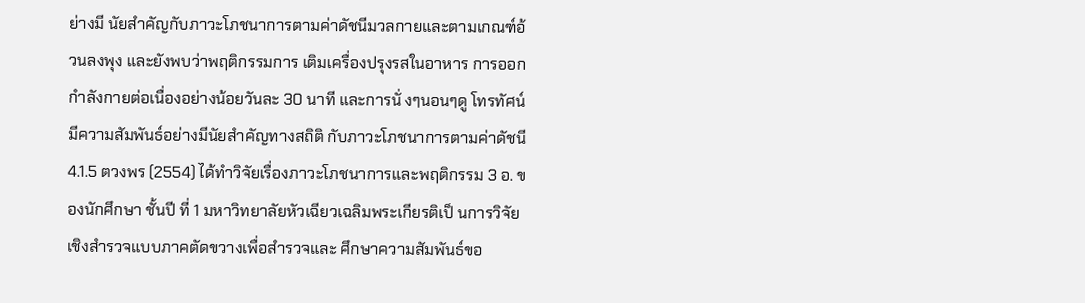ย่างมี นัยสําคัญกับภาวะโภชนาการตามค่าดัชนีมวลกายและตามเกณฑ์อ้วนลงพุง และยังพบว่าพฤติกรรมการ เติมเครื่องปรุงรสในอาหาร การออกกําลังกายต่อเนื่องอย่างน้อยวันละ 30 นาที และการนั่ งๆนอนๆดู โทรทัศน์ มีความสัมพันธ์อย่างมีนัยสําคัญทางสถิติ กับภาวะโภชนาการตามค่าดัชนี 4.1.5 ตวงพร (2554) ได้ทําวิจัยเรื่องภาวะโภชนาการและพฤติกรรม 3 อ. ของนักศึกษา ชั้นปี ที่ 1 มหาวิทยาลัยหัวเฉียวเฉลิมพระเกียรติเป็ นการวิจัยเชิงสํารวจแบบภาคตัดขวางเพื่อสํารวจและ ศึกษาความสัมพันธ์ขอ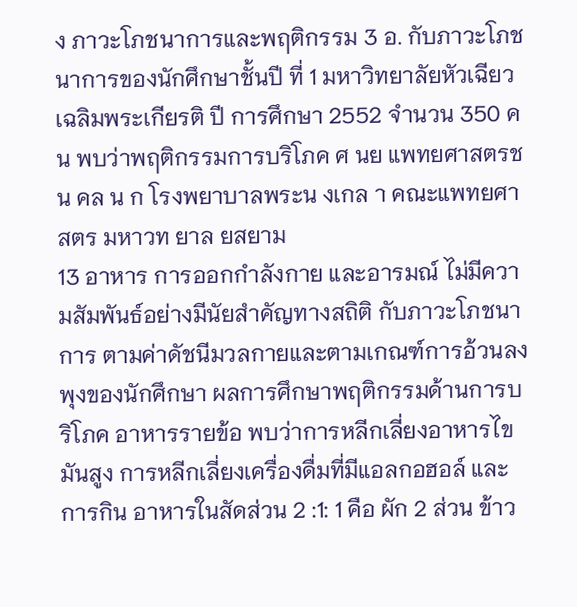ง ภาวะโภชนาการและพฤติกรรม 3 อ. กับภาวะโภชนาการของนักศึกษาชั้นปี ที่ 1 มหาวิทยาลัยหัวเฉียวเฉลิมพระเกียรติ ปี การศึกษา 2552 จํานวน 350 คน พบว่าพฤติกรรมการบริโภค ศ นย แพทยศาสตรช น คล น ก โรงพยาบาลพระน งเกล า คณะแพทยศาสตร มหาวท ยาล ยสยาม
13 อาหาร การออกกําลังกาย และอารมณ์ ไม่มีความสัมพันธ์อย่างมีนัยสําคัญทางสถิติ กับภาวะโภชนาการ ตามค่าดัชนีมวลกายและตามเกณฑ์การอ้วนลงพุงของนักศึกษา ผลการศึกษาพฤติกรรมด้านการบริโภค อาหารรายข้อ พบว่าการหลีกเลี่ยงอาหารไขมันสูง การหลีกเลี่ยงเครื่องดื่มที่มีแอลกอฮอล์ และการกิน อาหารในสัดส่วน 2 :1: 1 คือ ผัก 2 ส่วน ข้าว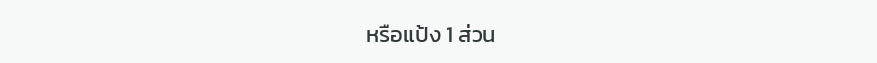หรือแป้ง 1 ส่วน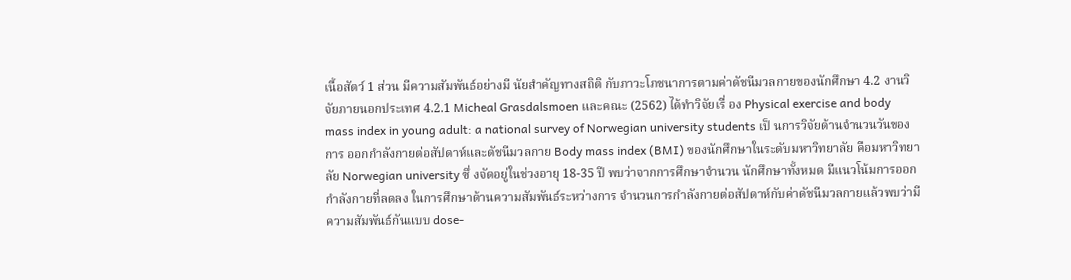เนื้อสัตว์ 1 ส่วน มีความสัมพันธ์อย่างมี นัยสําคัญทางสถิติ กับภาวะโภชนาการตามค่าดัชนีมวลกายของนักศึกษา 4.2 งานวิจัยภายนอกประเทศ 4.2.1 Micheal Grasdalsmoen และคณะ (2562) ได้ทําวิจัยเรื่ อง Physical exercise and body mass index in young adult: a national survey of Norwegian university students เป็ นการวิจัยด้านจํานวนวันของการ ออกกําลังกายต่อสัปดาห์และดัชนีมวลกาย Body mass index (BMI) ของนักศึกษาในระดับมหาวิทยาลัย คือมหาวิทยาลัย Norwegian university ซึ่ งจัดอยู่ในช่วงอายุ 18-35 ปี พบว่าจากการศึกษาจํานวน นักศึกษาทั้งหมด มีแนวโน้มการออกกําลังกายที่ลดลง ในการศึกษาด้านความสัมพันธ์ระหว่างการ จํานวนการกําลังกายต่อสัปดาห์กับค่าดัชนีมวลกายแล้วพบว่ามีความสัมพันธ์กันแบบ dose-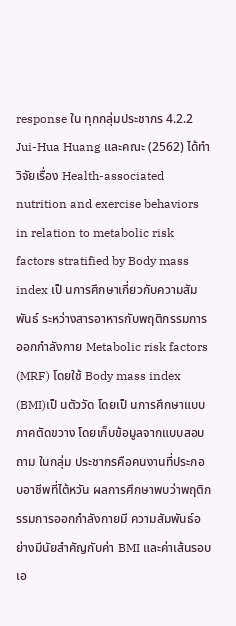response ใน ทุกกลุ่มประชากร 4.2.2 Jui-Hua Huang และคณะ (2562) ได้ทําวิจัยเรื่อง Health-associated nutrition and exercise behaviors in relation to metabolic risk factors stratified by Body mass index เป็ นการศึกษาเกี่ยวกับความสัมพันธ์ ระหว่างสารอาหารกับพฤติกรรมการออกกําลังกาย Metabolic risk factors (MRF) โดยใช้ Body mass index (BMI)เป็ นตัววัด โดยเป็ นการศึกษาแบบภาคตัดขวาง โดยเก็บข้อมูลจากแบบสอบถาม ในกลุ่ม ประชากรคือคนงานที่ประกอบอาชีพที่ไต้หวัน ผลการศึกษาพบว่าพฤติกรรมการออกกําลังกายมี ความสัมพันธ์อย่างมีนัยสําคัญกับค่า BMI และค่าเส้นรอบเอ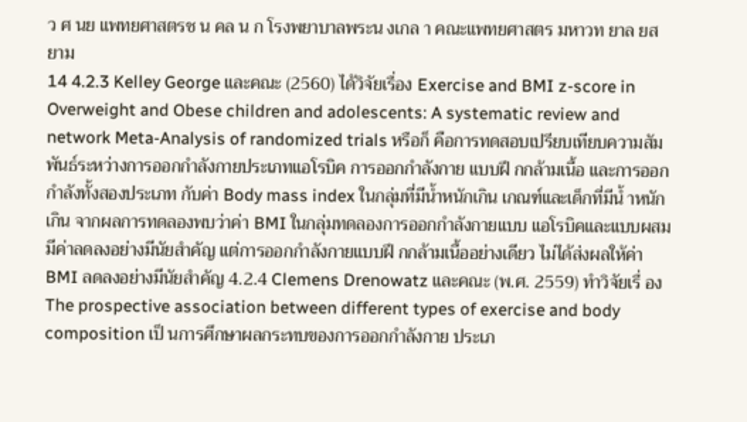ว ศ นย แพทยศาสตรช น คล น ก โรงพยาบาลพระน งเกล า คณะแพทยศาสตร มหาวท ยาล ยสยาม
14 4.2.3 Kelley George และคณะ (2560) ได้วิจัยเรื่อง Exercise and BMI z-score in Overweight and Obese children and adolescents: A systematic review and network Meta-Analysis of randomized trials หรือก็ คือการทดสอบเปรียบเทียบความสัมพันธ์ระหว่างการออกกําลังกายประเภทแอโรบิค การออกกําลังกาย แบบฝึ กกล้ามเนื้อ และการออกกําลังทั้งสองประเภท กับค่า Body mass index ในกลุ่มที่มีนํ้าหนักเกิน เกณฑ์และเด็กที่มีนํ้ าหนักเกิน จากผลการทดลองพบว่าค่า BMI ในกลุ่มทดลองการออกกําลังกายแบบ แอโรบิคและแบบผสมมีค่าลดลงอย่างมีนัยสําคัญ แต่การออกกําลังกายแบบฝึ กกล้ามเนื้ออย่างเดียว ไม่ได้ส่งผลให้ค่า BMI ลดลงอย่างมีนัยสําคัญ 4.2.4 Clemens Drenowatz และคณะ (พ.ศ. 2559) ทําวิจัยเรื่ อง The prospective association between different types of exercise and body composition เป็ นการศึกษาผลกระทบของการออกกําลังกาย ประเภ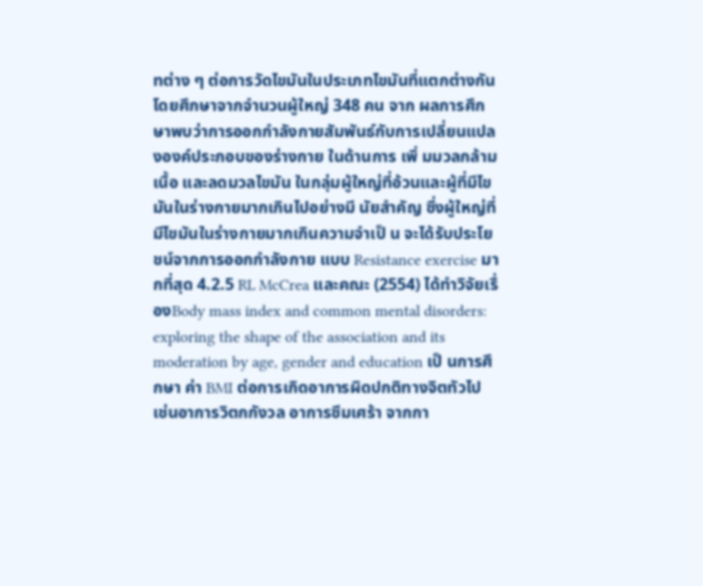ทต่าง ๆ ต่อการวัดไขมันในประเภทไขมันที่แตกต่างกัน โดยศึกษาจากจํานวนผู้ใหญ่ 348 คน จาก ผลการศึกษาพบว่าการออกกําลังกายสัมพันธ์กับการเปลี่ยนแปลงองค์ประกอบของร่างกาย ในด้านการ เพิ่ มมวลกล้ามเนื้อ และลดมวลไขมัน ในกลุ่มผู้ใหญ่ที่อ้วนและผู้ที่มีไขมันในร่างกายมากเกินไปอย่างมี นัยสําคัญ ซึ่งผู้ใหญ่ที่มีไขมันในร่างกายมากเกินความจําเป็ น จะได้รับประโยชน์จากการออกกําลังกาย แบบ Resistance exercise มากที่สุด 4.2.5 RL McCrea และคณะ (2554) ได้ทําวิจัยเรื่ องBody mass index and common mental disorders: exploring the shape of the association and its moderation by age, gender and education เป็ นการศึกษา ค่า BMI ต่อการเกิดอาการผิดปกติทางจิตทัวไป เช่นอาการวิตกกังวล อาการซึมเศร้า จากกา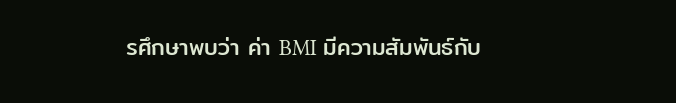รศึกษาพบว่า ค่า BMI มีความสัมพันธ์กับ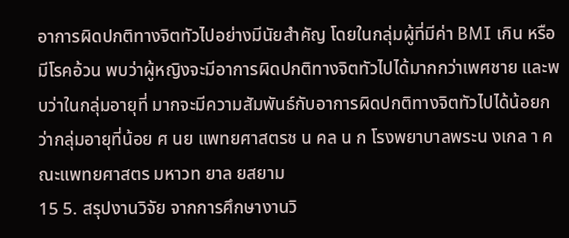อาการผิดปกติทางจิตทัวไปอย่างมีนัยสําคัญ โดยในกลุ่มผู้ที่มีค่า BMI เกิน หรือมีโรคอ้วน พบว่าผู้หญิงจะมีอาการผิดปกติทางจิตทัวไปได้มากกว่าเพศชาย และพบว่าในกลุ่มอายุที่ มากจะมีความสัมพันธ์กับอาการผิดปกติทางจิตทัวไปได้น้อยกว่ากลุ่มอายุที่น้อย ศ นย แพทยศาสตรช น คล น ก โรงพยาบาลพระน งเกล า คณะแพทยศาสตร มหาวท ยาล ยสยาม
15 5. สรุปงานวิจัย จากการศึกษางานวิ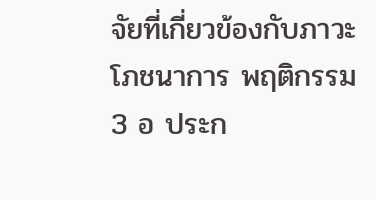จัยที่เกี่ยวข้องกับภาวะโภชนาการ พฤติกรรม 3 อ ประก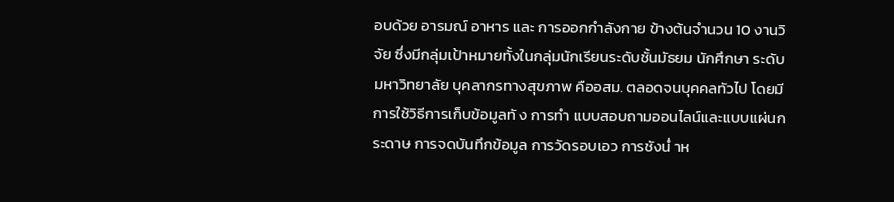อบด้วย อารมณ์ อาหาร และ การออกกําลังกาย ข้างต้นจํานวน 10 งานวิจัย ซึ่งมีกลุ่มเป้าหมายทั้งในกลุ่มนักเรียนระดับชั้นมัธยม นักศึกษา ระดับมหาวิทยาลัย บุคลากรทางสุขภาพ คืออสม. ตลอดจนบุคคลทัวไป โดยมีการใช้วิธีการเก็บข้อมูลทั ง การทํา แบบสอบถามออนไลน์และแบบแผ่นกระดาษ การจดบันทึกข้อมูล การวัดรอบเอว การชังนํ่ าห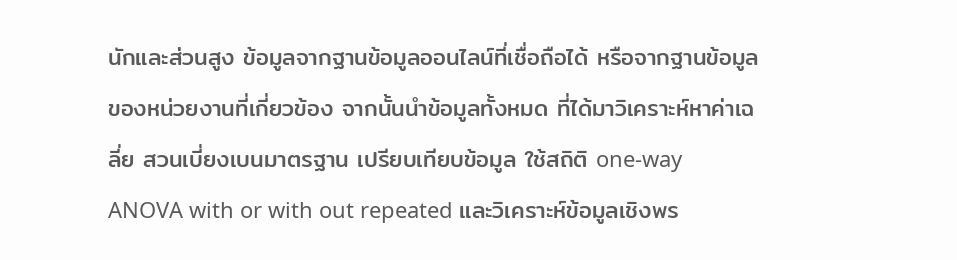นักและส่วนสูง ข้อมูลจากฐานข้อมูลออนไลน์ที่เชื่อถือได้ หรือจากฐานข้อมูลของหน่วยงานที่เกี่ยวข้อง จากนั้นนําข้อมูลทั้งหมด ที่ได้มาวิเคราะห์หาค่าเฉลี่ย สวนเบี่ยงเบนมาตรฐาน เปรียบเทียบข้อมูล ใช้สถิติ one-way ANOVA with or with out repeated และวิเคราะห์ข้อมูลเชิงพร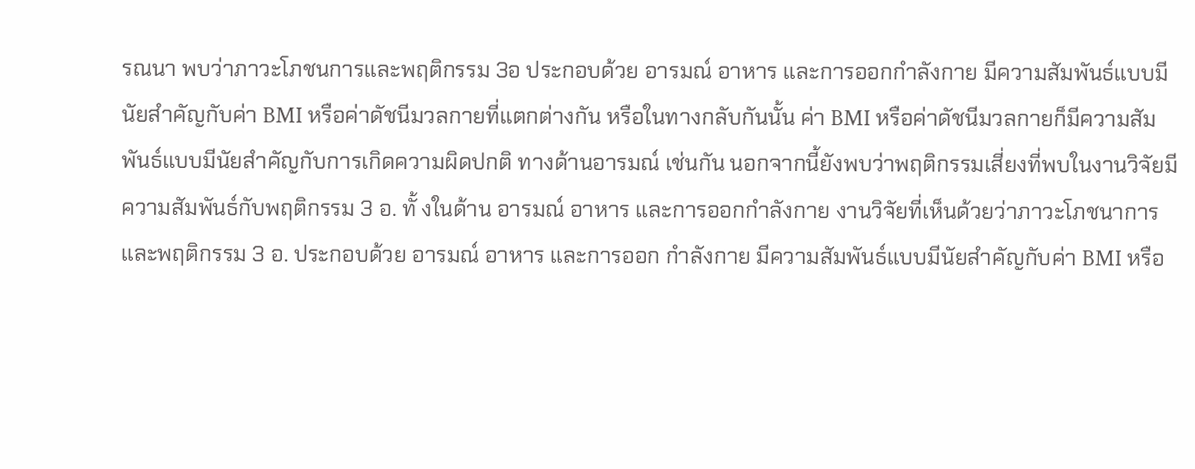รณนา พบว่าภาวะโภชนการและพฤติกรรม 3อ ประกอบด้วย อารมณ์ อาหาร และการออกกําลังกาย มีความสัมพันธ์แบบมีนัยสําคัญกับค่า BMI หรือค่าดัชนีมวลกายที่แตกต่างกัน หรือในทางกลับกันนั้น ค่า BMI หรือค่าดัชนีมวลกายก็มีความสัมพันธ์แบบมีนัยสําคัญกับการเกิดความผิดปกติ ทางด้านอารมณ์ เช่นกัน นอกจากนี้ยังพบว่าพฤติกรรมเสี่ยงที่พบในงานวิจัยมีความสัมพันธ์กับพฤติกรรม 3 อ. ทั้ งในด้าน อารมณ์ อาหาร และการออกกําลังกาย งานวิจัยที่เห็นด้วยว่าภาวะโภชนาการและพฤติกรรม 3 อ. ประกอบด้วย อารมณ์ อาหาร และการออก กําลังกาย มีความสัมพันธ์แบบมีนัยสําคัญกับค่า BMI หรือ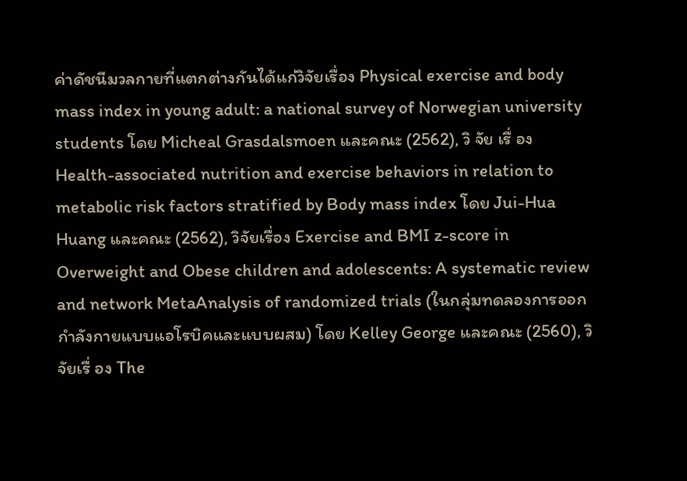ค่าดัชนีมวลกายที่แตกต่างกันได้แก่วิจัยเรื่อง Physical exercise and body mass index in young adult: a national survey of Norwegian university students โดย Micheal Grasdalsmoen และคณะ (2562), วิ จัย เรื่ อง Health-associated nutrition and exercise behaviors in relation to metabolic risk factors stratified by Body mass index โดย Jui-Hua Huang และคณะ (2562), วิจัยเรื่อง Exercise and BMI z-score in Overweight and Obese children and adolescents: A systematic review and network MetaAnalysis of randomized trials (ในกลุ่มทดลองการออกกําลังกายแบบแอโรบิคและแบบผสม) โดย Kelley George และคณะ (2560), วิจัยเรื่ อง The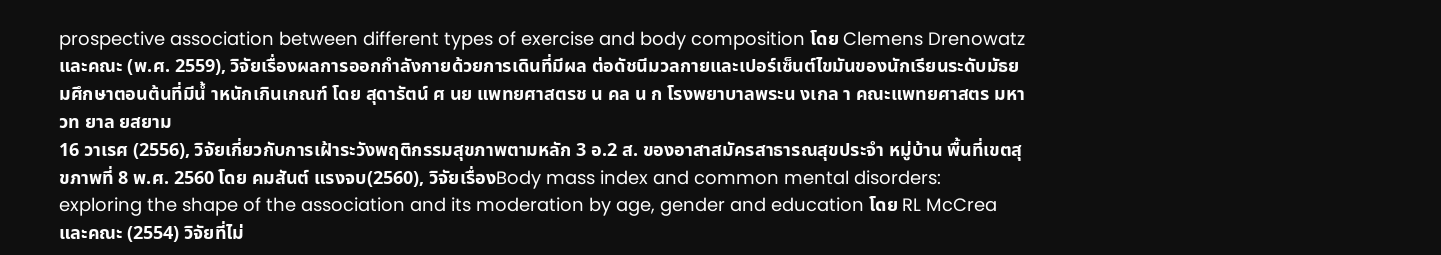prospective association between different types of exercise and body composition โดย Clemens Drenowatz และคณะ (พ.ศ. 2559), วิจัยเรื่องผลการออกกําลังกายด้วยการเดินที่มีผล ต่อดัชนีมวลกายและเปอร์เซ็นต์ไขมันของนักเรียนระดับมัธยมศึกษาตอนต้นที่มีนํ้ าหนักเกินเกณฑ์ โดย สุดารัตน์ ศ นย แพทยศาสตรช น คล น ก โรงพยาบาลพระน งเกล า คณะแพทยศาสตร มหาวท ยาล ยสยาม
16 วาเรศ (2556), วิจัยเกี่ยวกับการเฝ้าระวังพฤติกรรมสุขภาพตามหลัก 3 อ.2 ส. ของอาสาสมัครสาธารณสุขประจํา หมู่บ้าน พื้นที่เขตสุขภาพที่ 8 พ.ศ. 2560 โดย คมสันต์ แรงจบ(2560), วิจัยเรื่องBody mass index and common mental disorders: exploring the shape of the association and its moderation by age, gender and education โดย RL McCrea และคณะ (2554) วิจัยที่ไม่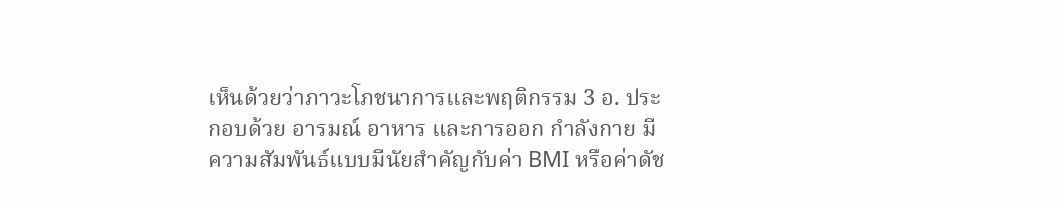เห็นด้วยว่าภาวะโภชนาการและพฤติกรรม 3 อ. ประกอบด้วย อารมณ์ อาหาร และการออก กําลังกาย มีความสัมพันธ์แบบมีนัยสําคัญกับค่า BMI หรือค่าดัช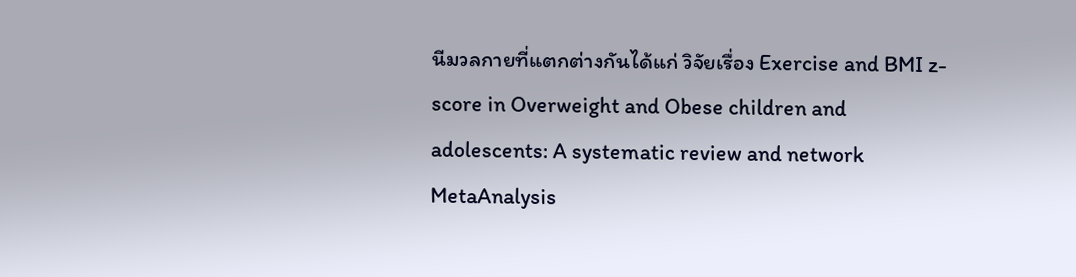นีมวลกายที่แตกต่างกันได้แก่ วิจัยเรื่อง Exercise and BMI z-score in Overweight and Obese children and adolescents: A systematic review and network MetaAnalysis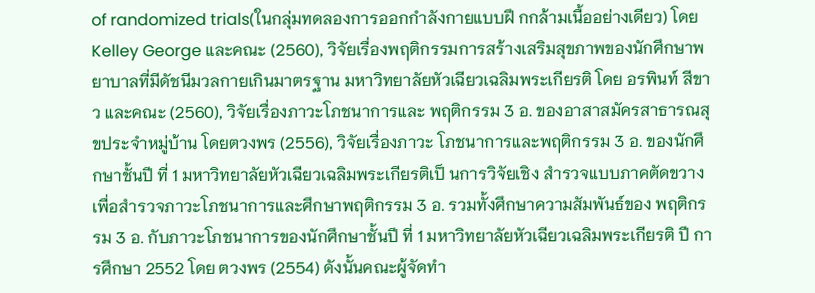of randomized trials(ในกลุ่มทดลองการออกกําลังกายแบบฝึ กกล้ามเนื้ออย่างเดียว) โดย Kelley George และคณะ (2560), วิจัยเรื่องพฤติกรรมการสร้างเสริมสุขภาพของนักศึกษาพยาบาลที่มีดัชนีมวลกายเกินมาตรฐาน มหาวิทยาลัยหัวเฉียวเฉลิมพระเกียรติ โดย อรพินท์ สีขาว และคณะ (2560), วิจัยเรื่องภาวะโภชนาการและ พฤติกรรม 3 อ. ของอาสาสมัครสาธารณสุขประจําหมู่บ้าน โดยตวงพร (2556), วิจัยเรื่องภาวะ โภชนาการและพฤติกรรม 3 อ. ของนักศึกษาชั้นปี ที่ 1 มหาวิทยาลัยหัวเฉียวเฉลิมพระเกียรติเป็ นการวิจัยเชิง สํารวจแบบภาคตัดขวางเพื่อสํารวจภาวะโภชนาการและศึกษาพฤติกรรม 3 อ. รวมทั้งศึกษาความสัมพันธ์ของ พฤติกรรม 3 อ. กับภาวะโภชนาการของนักศึกษาชั้นปี ที่ 1 มหาวิทยาลัยหัวเฉียวเฉลิมพระเกียรติ ปี การศึกษา 2552 โดย ตวงพร (2554) ดังนั้นคณะผู้จัดทํา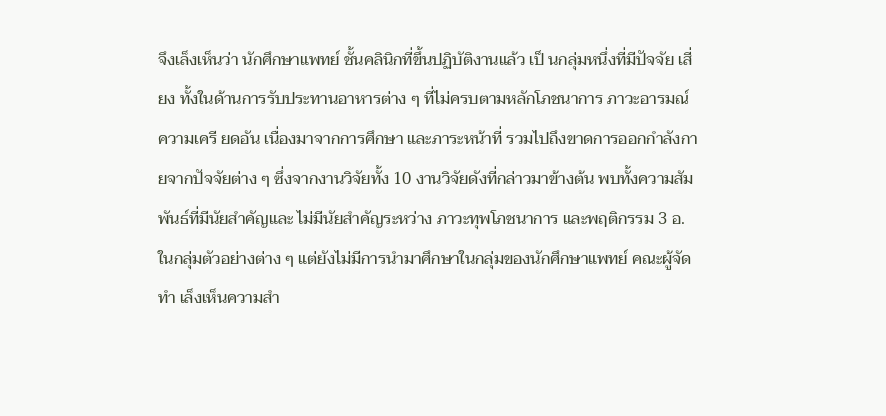จึงเล็งเห็นว่า นักศึกษาแพทย์ ชั้นคลินิกที่ขึ้นปฏิบัติงานแล้ว เป็ นกลุ่มหนึ่งที่มีปัจจัย เสี่ยง ทั้งในด้านการรับประทานอาหารต่าง ๆ ที่ไม่ครบตามหลักโภชนาการ ภาวะอารมณ์ความเครี ยดอัน เนื่องมาจากการศึกษา และภาระหน้าที่ รวมไปถึงขาดการออกกําลังกายจากปัจจัยต่าง ๆ ซึ่งจากงานวิจัยทั้ง 10 งานวิจัยดังที่กล่าวมาข้างต้น พบทั้งความสัมพันธ์ที่มีนัยสําคัญและ ไม่มีนัยสําคัญระหว่าง ภาวะทุพโภชนาการ และพฤติกรรม 3 อ. ในกลุ่มตัวอย่างต่าง ๆ แต่ยังไม่มีการนํามาศึกษาในกลุ่มของนักศึกษาแพทย์ คณะผู้จัดทํา เล็งเห็นความสํา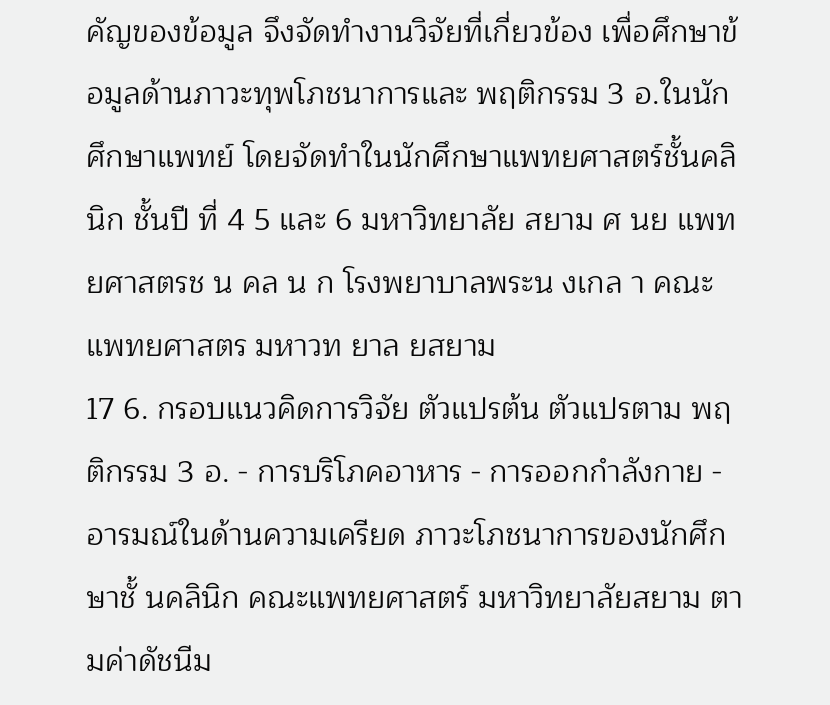คัญของข้อมูล จึงจัดทํางานวิจัยที่เกี่ยวข้อง เพื่อศึกษาข้อมูลด้านภาวะทุพโภชนาการและ พฤติกรรม 3 อ.ในนักศึกษาแพทย์ โดยจัดทําในนักศึกษาแพทยศาสตร์ชั้นคลินิก ชั้นปี ที่ 4 5 และ 6 มหาวิทยาลัย สยาม ศ นย แพทยศาสตรช น คล น ก โรงพยาบาลพระน งเกล า คณะแพทยศาสตร มหาวท ยาล ยสยาม
17 6. กรอบแนวคิดการวิจัย ตัวแปรต้น ตัวแปรตาม พฤติกรรม 3 อ. - การบริโภคอาหาร - การออกกําลังกาย - อารมณ์ในด้านความเครียด ภาวะโภชนาการของนักศึกษาชั้ นคลินิก คณะแพทยศาสตร์ มหาวิทยาลัยสยาม ตามค่าดัชนีม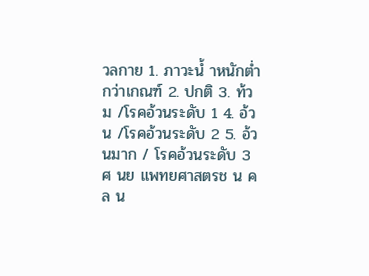วลกาย 1. ภาวะนํ้ าหนักตํ่ากว่าเกณฑ์ 2. ปกติ 3. ท้วม /โรคอ้วนระดับ 1 4. อ้วน /โรคอ้วนระดับ 2 5. อ้วนมาก / โรคอ้วนระดับ 3 ศ นย แพทยศาสตรช น คล น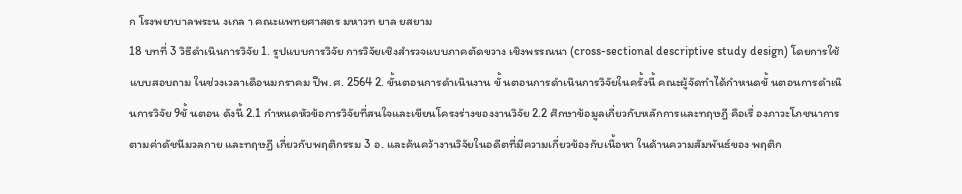ก โรงพยาบาลพระน งเกล า คณะแพทยศาสตร มหาวท ยาล ยสยาม
18 บทที่ 3 วิธีดําเนินการวิจัย 1. รูปแบบการวิจัย การวิจัยเชิงสํารวจแบบภาคตัดขวาง เชิงพรรณนา (cross-sectional descriptive study design) โดยการใช้ แบบสอบถาม ในช่วงเวลาเดือนมกราคม ปีพ.ศ. 2564 2. ขั้นตอนการดําเนินงาน ขั้ นตอนการดําเนินการวิจัยในครั้งนี้ คณะผู้จัดทําได้กําหนดขั้ นตอนการดําเนินการวิจัย 9ขั้ นตอน ดังนี้ 2.1 กําหนดหัวข้อการวิจัยที่สนใจและเขียนโครงร่างของงานวิจัย 2.2 ศึกษาข้อมูลเกี่ยวกับหลักการและทฤษฎี คือเรื่ องภาวะโภชนาการตามค่าดัชนีมวลกาย และทฤษฎี เกี่ยวกับพฤติกรรม 3 อ. และค้นคว้างานวิจัยในอดีตที่มีความเกี่ยวข้องกับเนื้อหา ในด้านความสัมพันธ์ของ พฤติก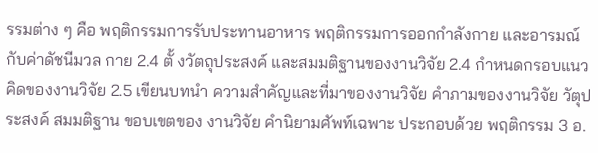รรมต่าง ๆ คือ พฤติกรรมการรับประทานอาหาร พฤติกรรมการออกกําลังกาย และอารมณ์ กับค่าดัชนีมวล กาย 2.4 ตั้ งวัตถุประสงค์ และสมมติฐานของงานวิจัย 2.4 กําหนดกรอบแนวคิดของงานวิจัย 2.5 เขียนบทนํา ความสําคัญและที่มาของงานวิจัย คําภามของงานวิจัย วัตุประสงค์ สมมติฐาน ขอบเขตของ งานวิจัย คํานิยามศัพท์เฉพาะ ประกอบด้วย พฤติกรรม 3 อ.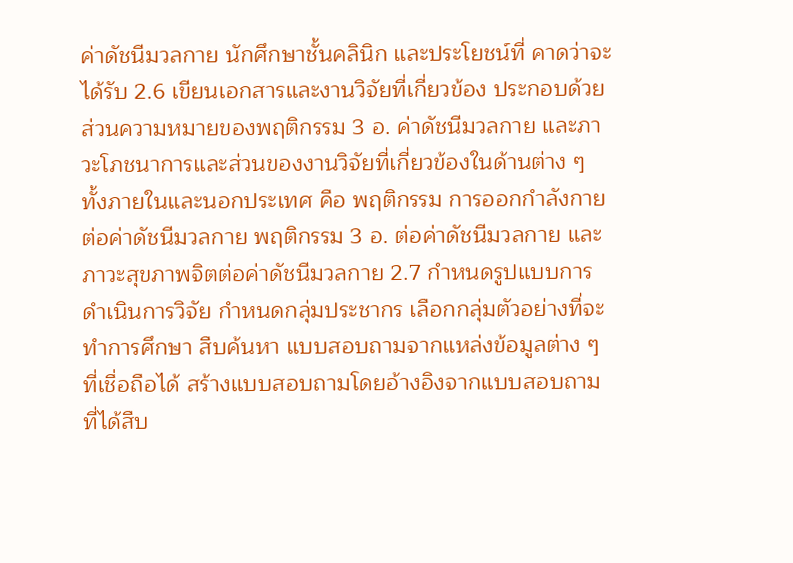ค่าดัชนีมวลกาย นักศึกษาชั้นคลินิก และประโยชน์ที่ คาดว่าจะได้รับ 2.6 เขียนเอกสารและงานวิจัยที่เกี่ยวข้อง ประกอบด้วยส่วนความหมายของพฤติกรรม 3 อ. ค่าดัชนีมวลกาย และภาวะโภชนาการและส่วนของงานวิจัยที่เกี่ยวข้องในด้านต่าง ๆ ทั้งภายในและนอกประเทศ คือ พฤติกรรม การออกกําลังกายต่อค่าดัชนีมวลกาย พฤติกรรม 3 อ. ต่อค่าดัชนีมวลกาย และภาวะสุขภาพจิตต่อค่าดัชนีมวลกาย 2.7 กําหนดรูปแบบการดําเนินการวิจัย กําหนดกลุ่มประชากร เลือกกลุ่มตัวอย่างที่จะทําการศึกษา สืบค้นหา แบบสอบถามจากแหล่งข้อมูลต่าง ๆ ที่เชื่อถือได้ สร้างแบบสอบถามโดยอ้างอิงจากแบบสอบถามที่ได้สืบ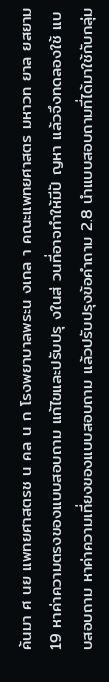ค้นมา ศ นย แพทยศาสตรช น คล น ก โรงพยาบาลพระน งเกล า คณะแพทยศาสตร มหาวท ยาล ยสยาม
19 หาค่าความตรงของแบบสอบถาม แก้ไขและปรับปรุ งในส่ วนที่อาจทําให้มีปั ญหา แล้วจึงทดลองใช้ แบบสอบถาม หาค่าความเที่ยงของแบบสอบถาม แล้วปรับปรุงข้อคําถาม 2.8 นําแบบสอบถามที่ได้มาใช้กับกลุ่ม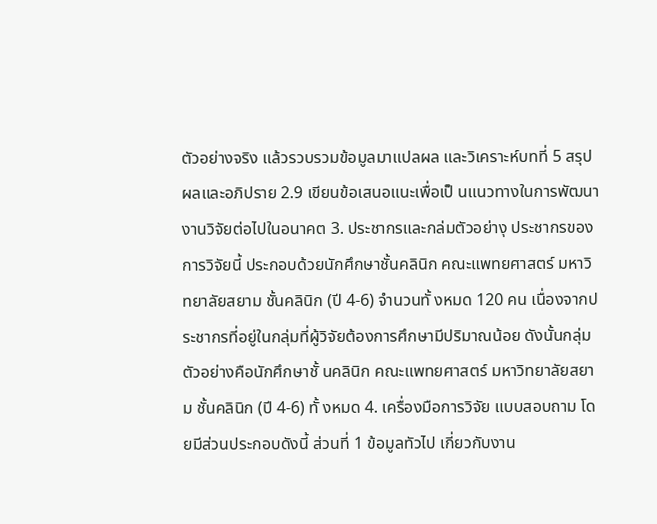ตัวอย่างจริง แล้วรวบรวมข้อมูลมาแปลผล และวิเคราะห์บทที่ 5 สรุปผลและอภิปราย 2.9 เขียนข้อเสนอแนะเพื่อเป็ นแนวทางในการพัฒนางานวิจัยต่อไปในอนาคต 3. ประชากรและกล่มตัวอย่างุ ประชากรของการวิจัยนี้ ประกอบด้วยนักศึกษาชั้นคลินิก คณะแพทยศาสตร์ มหาวิทยาลัยสยาม ชั้นคลินิก (ปี 4-6) จํานวนทั้ งหมด 120 คน เนื่องจากประชากรที่อยู่ในกลุ่มที่ผู้วิจัยต้องการศึกษามีปริมาณน้อย ดังนั้นกลุ่มตัวอย่างคือนักศึกษาชั้ นคลินิก คณะแพทยศาสตร์ มหาวิทยาลัยสยาม ชั้นคลินิก (ปี 4-6) ทั้ งหมด 4. เครื่องมือการวิจัย แบบสอบถาม โดยมีส่วนประกอบดังนี้ ส่วนที่ 1 ข้อมูลทัวไป เกี่ยวกับงาน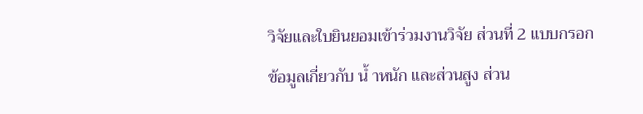วิจัยและใบยินยอมเข้าร่วมงานวิจัย ส่วนที่ 2 แบบกรอกข้อมูลเกี่ยวกับ นํ้ าหนัก และส่วนสูง ส่วน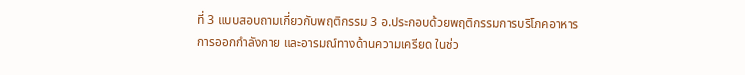ที่ 3 แบบสอบถามเกี่ยวกับพฤติกรรม 3 อ.ประกอบด้วยพฤติกรรมการบริโภคอาหาร การออกกําลังกาย และอารมณ์ทางด้านความเครียด ในช่ว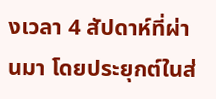งเวลา 4 สัปดาห์ที่ผ่านมา โดยประยุกต์ในส่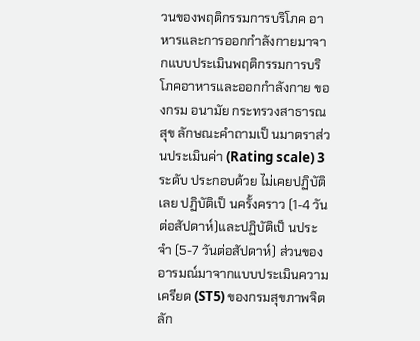วนของพฤติกรรมการบริโภค อาหารและการออกกําลังกายมาจากแบบประเมินพฤติกรรมการบริ โภคอาหารและออกกําลังกาย ของกรม อนามัย กระทรวงสาธารณสุข ลักษณะคําถามเป็ นมาตราส่วนประเมินค่า (Rating scale) 3 ระดับ ประกอบด้วย ไม่เคยปฏิบัติเลย ปฏิบัติเป็ นครั้งคราว (1-4 วันต่อสัปดาห์)และปฏิบัติเป็ นประจํา (5-7 วันต่อสัปดาห์) ส่วนของ อารมณ์มาจากแบบประเมินความเครียด (ST5) ของกรมสุขภาพจิต ลัก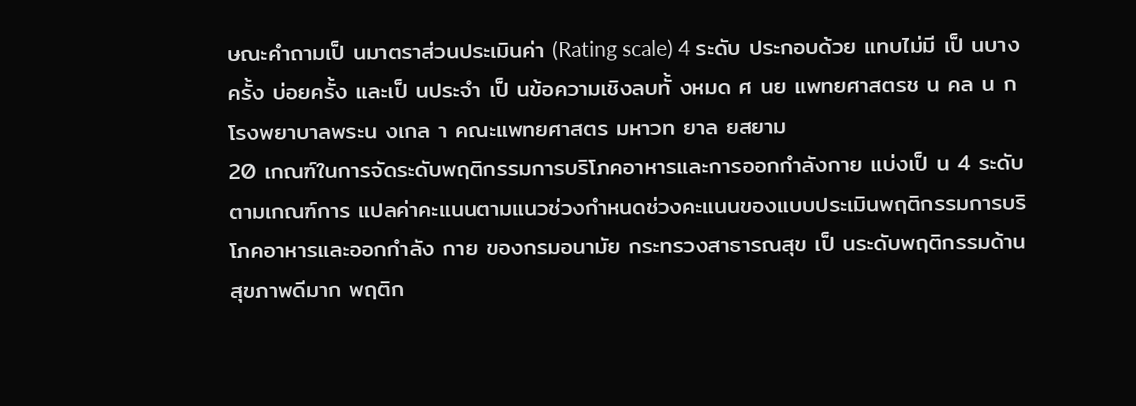ษณะคําถามเป็ นมาตราส่วนประเมินค่า (Rating scale) 4 ระดับ ประกอบด้วย แทบไม่มี เป็ นบางครั้ง บ่อยครั้ง และเป็ นประจํา เป็ นข้อความเชิงลบทั้ งหมด ศ นย แพทยศาสตรช น คล น ก โรงพยาบาลพระน งเกล า คณะแพทยศาสตร มหาวท ยาล ยสยาม
20 เกณฑ์ในการจัดระดับพฤติกรรมการบริโภคอาหารและการออกกําลังกาย แบ่งเป็ น 4 ระดับ ตามเกณฑ์การ แปลค่าคะแนนตามแนวช่วงกําหนดช่วงคะแนนของแบบประเมินพฤติกรรมการบริโภคอาหารและออกกําลัง กาย ของกรมอนามัย กระทรวงสาธารณสุข เป็ นระดับพฤติกรรมด้านสุขภาพดีมาก พฤติก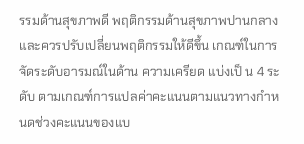รรมด้านสุขภาพดี พฤติกรรมด้านสุขภาพปานกลาง และควรปรับเปลี่ยนพฤติกรรมให้ดีขึ้น เกณฑ์ในการจัดระดับอารมณ์ในด้าน ความเครียด แบ่งเป็ น 4 ระดับ ตามเกณฑ์การแปลค่าคะแนนตามแนวทางกําหนดช่วงคะแนนของแบ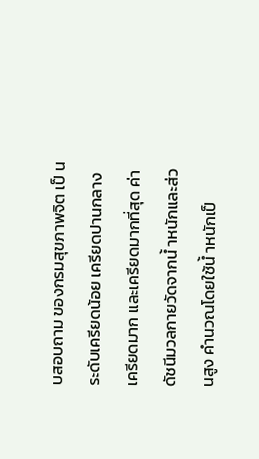บสอบถาม ของกรมสุขภาพจิต เป็ นระดับเครียดน้อย เครียดปานกลาง เครียดมาก และเครียดมากที่สุด ค่าดัชนีมวลกายวัดจากนํ้ าหนักและส่วนสูง คํานวณโดยใช้นํ้ าหนักเป็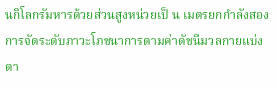นกิโลกรัมหารด้วยส่วนสูงหน่วยเป็ น เมตรยกกําลังสอง การจัดระดับภาวะโภชนาการตามค่าดัชนีมวลกายแบ่งตา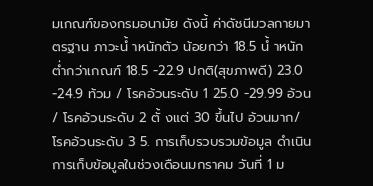มเกณฑ์ของกรมอนามัย ดังนี้ ค่าดัชนีมวลกายมาตรฐาน ภาวะนํ้ าหนักตัว น้อยกว่า 18.5 นํ้ าหนักตํ่ากว่าเกณฑ์ 18.5 -22.9 ปกติ(สุขภาพดี) 23.0 -24.9 ท้วม / โรคอ้วนระดับ 1 25.0 -29.99 อ้วน / โรคอ้วนระดับ 2 ตั้ งแต่ 30 ขึ้นไป อ้วนมาก/ โรคอ้วนระดับ 3 5. การเก็บรวบรวมข้อมูล ดําเนินการเก็บข้อมูลในช่วงเดือนมกราคม วันที่ 1 ม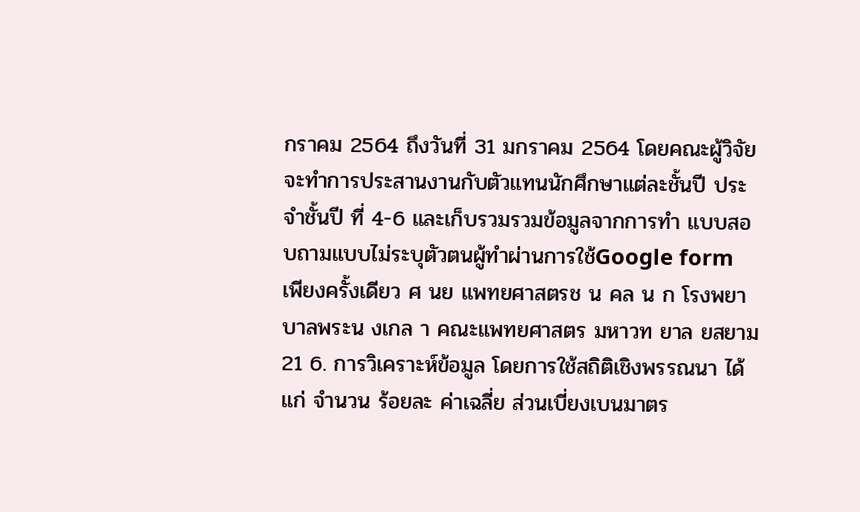กราคม 2564 ถึงวันที่ 31 มกราคม 2564 โดยคณะผู้วิจัย จะทําการประสานงานกับตัวแทนนักศึกษาแต่ละชั้นปี ประจําชั้นปี ที่ 4-6 และเก็บรวมรวมข้อมูลจากการทํา แบบสอบถามแบบไม่ระบุตัวตนผู้ทําผ่านการใช้Google form เพียงครั้งเดียว ศ นย แพทยศาสตรช น คล น ก โรงพยาบาลพระน งเกล า คณะแพทยศาสตร มหาวท ยาล ยสยาม
21 6. การวิเคราะห์ข้อมูล โดยการใช้สถิติเชิงพรรณนา ได้แก่ จํานวน ร้อยละ ค่าเฉลี่ย ส่วนเบี่ยงเบนมาตร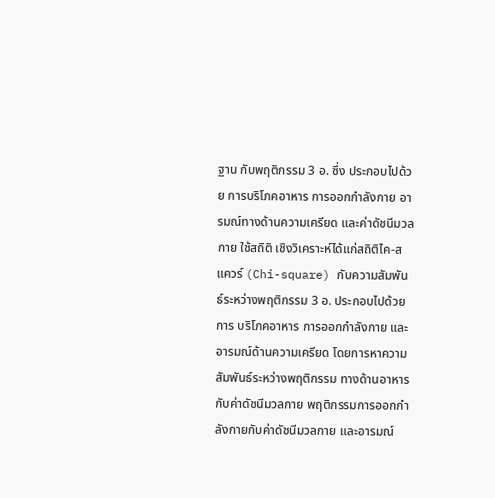ฐาน กับพฤติกรรม 3 อ. ซึ่ง ประกอบไปด้วย การบริโภคอาหาร การออกกําลังกาย อารมณ์ทางด้านความเครียด และค่าดัชนีมวลกาย ใช้สถิติ เชิงวิเคราะห์ได้แก่สถิติไค-สแควร์ (Chi-square) กับความสัมพันธ์ระหว่างพฤติกรรม 3 อ. ประกอบไปด้วย การ บริโภคอาหาร การออกกําลังกาย และอารมณ์ด้านความเครียด โดยการหาความสัมพันธ์ระหว่างพฤติกรรม ทางด้านอาหารกับค่าดัชนีมวลกาย พฤติกรรมการออกกําลังกายกับค่าดัชนีมวลกาย และอารมณ์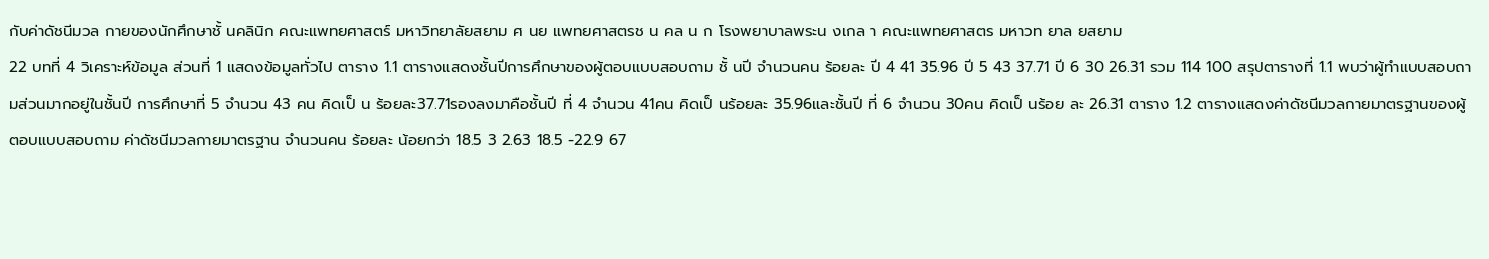กับค่าดัชนีมวล กายของนักศึกษาชั้ นคลินิก คณะแพทยศาสตร์ มหาวิทยาลัยสยาม ศ นย แพทยศาสตรช น คล น ก โรงพยาบาลพระน งเกล า คณะแพทยศาสตร มหาวท ยาล ยสยาม
22 บทที่ 4 วิเคราะห์ข้อมูล ส่วนที่ 1 แสดงข้อมูลทั่วไป ตาราง 1.1 ตารางแสดงชั้นปีการศึกษาของผู้ตอบแบบสอบถาม ชั้ นปี จํานวนคน ร้อยละ ปี 4 41 35.96 ปี 5 43 37.71 ปี 6 30 26.31 รวม 114 100 สรุปตารางที่ 1.1 พบว่าผู้ทําแบบสอบถามส่วนมากอยู่ในชั้นปี การศึกษาที่ 5 จํานวน 43 คน คิดเป็ น ร้อยละ37.71รองลงมาคือชั้นปี ที่ 4 จํานวน 41คน คิดเป็ นร้อยละ 35.96และชั้นปี ที่ 6 จํานวน 30คน คิดเป็ นร้อย ละ 26.31 ตาราง 1.2 ตารางแสดงค่าดัชนีมวลกายมาตรฐานของผู้ตอบแบบสอบถาม ค่าดัชนีมวลกายมาตรฐาน จํานวนคน ร้อยละ น้อยกว่า 18.5 3 2.63 18.5 -22.9 67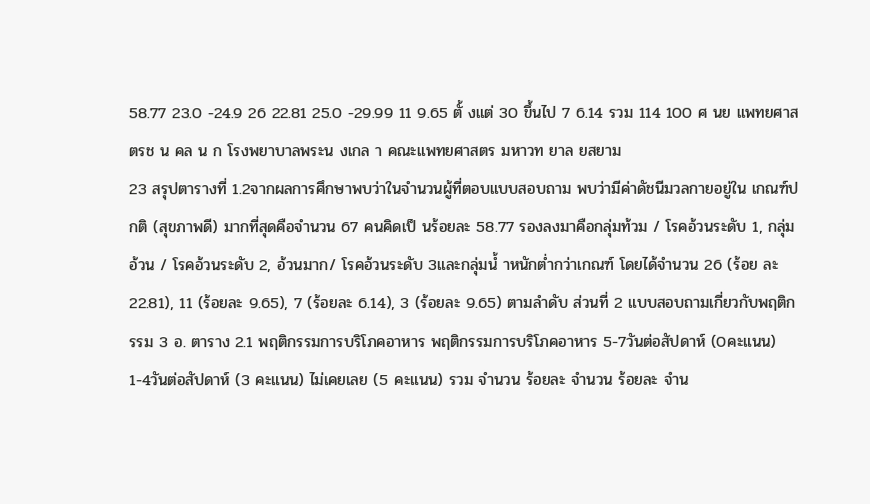58.77 23.0 -24.9 26 22.81 25.0 -29.99 11 9.65 ตั้ งแต่ 30 ขึ้นไป 7 6.14 รวม 114 100 ศ นย แพทยศาสตรช น คล น ก โรงพยาบาลพระน งเกล า คณะแพทยศาสตร มหาวท ยาล ยสยาม
23 สรุปตารางที่ 1.2จากผลการศึกษาพบว่าในจํานวนผู้ที่ตอบแบบสอบถาม พบว่ามีค่าดัชนีมวลกายอยู่ใน เกณฑ์ปกติ (สุขภาพดี) มากที่สุดคือจํานวน 67 คนคิดเป็ นร้อยละ 58.77 รองลงมาคือกลุ่มท้วม / โรคอ้วนระดับ 1, กลุ่มอ้วน / โรคอ้วนระดับ 2, อ้วนมาก/ โรคอ้วนระดับ 3และกลุ่มนํ้ าหนักตํ่ากว่าเกณฑ์ โดยได้จํานวน 26 (ร้อย ละ 22.81), 11 (ร้อยละ 9.65), 7 (ร้อยละ 6.14), 3 (ร้อยละ 9.65) ตามลําดับ ส่วนที่ 2 แบบสอบถามเกี่ยวกับพฤติกรรม 3 อ. ตาราง 2.1 พฤติกรรมการบริโภคอาหาร พฤติกรรมการบริโภคอาหาร 5-7วันต่อสัปดาห์ (0คะแนน) 1-4วันต่อสัปดาห์ (3 คะแนน) ไม่เคยเลย (5 คะแนน) รวม จํานวน ร้อยละ จํานวน ร้อยละ จําน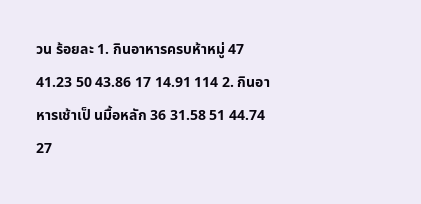วน ร้อยละ 1. กินอาหารครบห้าหมู่ 47 41.23 50 43.86 17 14.91 114 2. กินอาหารเช้าเป็ นมื้อหลัก 36 31.58 51 44.74 27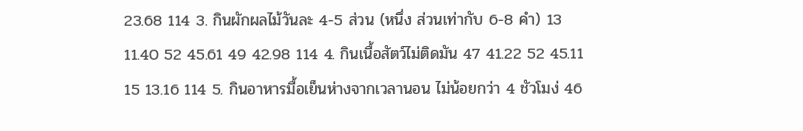23.68 114 3. กินผักผลไม้วันละ 4-5 ส่วน (หนึ่ง ส่วนเท่ากับ 6-8 คํา) 13 11.40 52 45.61 49 42.98 114 4. กินเนื้อสัตว์ไม่ติดมัน 47 41.22 52 45.11 15 13.16 114 5. กินอาหารมื้อเย็นห่างจากเวลานอน ไม่น้อยกว่า 4 ชัวโมง่ 46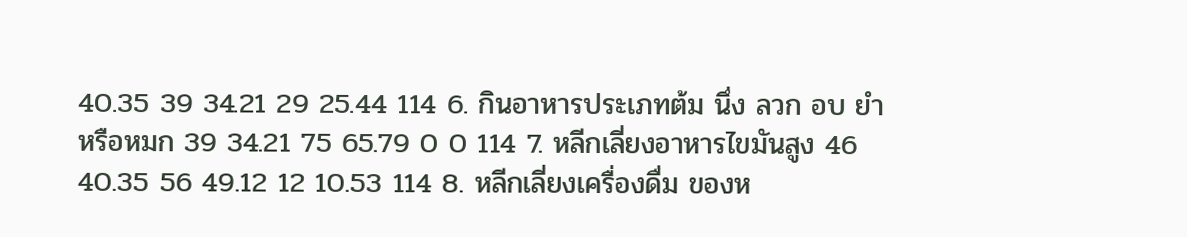40.35 39 34.21 29 25.44 114 6. กินอาหารประเภทต้ม นึ่ง ลวก อบ ยํา หรือหมก 39 34.21 75 65.79 0 0 114 7. หลีกเลี่ยงอาหารไขมันสูง 46 40.35 56 49.12 12 10.53 114 8. หลีกเลี่ยงเครื่องดื่ม ของห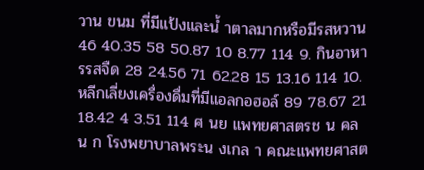วาน ขนม ที่มีแป้งและนํ้ าตาลมากหรือมีรสหวาน 46 40.35 58 50.87 10 8.77 114 9. กินอาหารรสจืด 28 24.56 71 62.28 15 13.16 114 10. หลีกเลี่ยงเครื่องดื่มที่มีแอลกอฮอล์ 89 78.67 21 18.42 4 3.51 114 ศ นย แพทยศาสตรช น คล น ก โรงพยาบาลพระน งเกล า คณะแพทยศาสต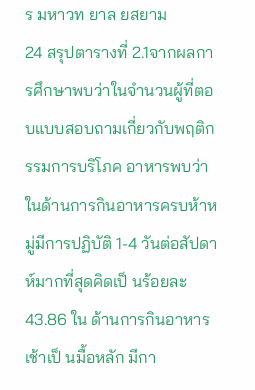ร มหาวท ยาล ยสยาม
24 สรุปตารางที่ 2.1จากผลการศึกษาพบว่าในจํานวนผู้ที่ตอบแบบสอบถามเกี่ยวกับพฤติกรรมการบริโภค อาหารพบว่าในด้านการกินอาหารครบห้าหมู่มีการปฏิบัติ 1-4 วันต่อสัปดาห์มากที่สุดคิดเป็ นร้อยละ 43.86 ใน ด้านการกินอาหารเช้าเป็ นมื้อหลัก มีกา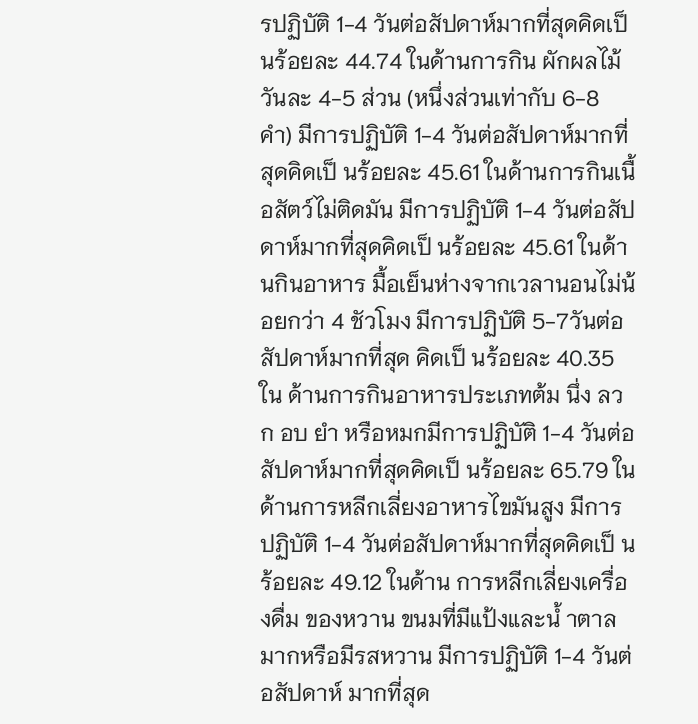รปฏิบัติ 1-4 วันต่อสัปดาห์มากที่สุดคิดเป็ นร้อยละ 44.74 ในด้านการกิน ผักผลไม้วันละ 4-5 ส่วน (หนึ่งส่วนเท่ากับ 6-8 คํา) มีการปฏิบัติ 1-4 วันต่อสัปดาห์มากที่สุดคิดเป็ นร้อยละ 45.61 ในด้านการกินเนื้อสัตว์ไม่ติดมัน มีการปฏิบัติ 1-4 วันต่อสัปดาห์มากที่สุดคิดเป็ นร้อยละ 45.61 ในด้านกินอาหาร มื้อเย็นห่างจากเวลานอนไม่น้อยกว่า 4 ชัวโมง มีการปฏิบัติ 5-7วันต่อสัปดาห์มากที่สุด คิดเป็ นร้อยละ 40.35 ใน ด้านการกินอาหารประเภทต้ม นึ่ง ลวก อบ ยํา หรือหมกมีการปฏิบัติ 1-4 วันต่อสัปดาห์มากที่สุดคิดเป็ นร้อยละ 65.79 ในด้านการหลีกเลี่ยงอาหารไขมันสูง มีการปฏิบัติ 1-4 วันต่อสัปดาห์มากที่สุดคิดเป็ นร้อยละ 49.12 ในด้าน การหลีกเลี่ยงเครื่องดื่ม ของหวาน ขนมที่มีแป้งและนํ้ าตาลมากหรือมีรสหวาน มีการปฏิบัติ 1-4 วันต่อสัปดาห์ มากที่สุด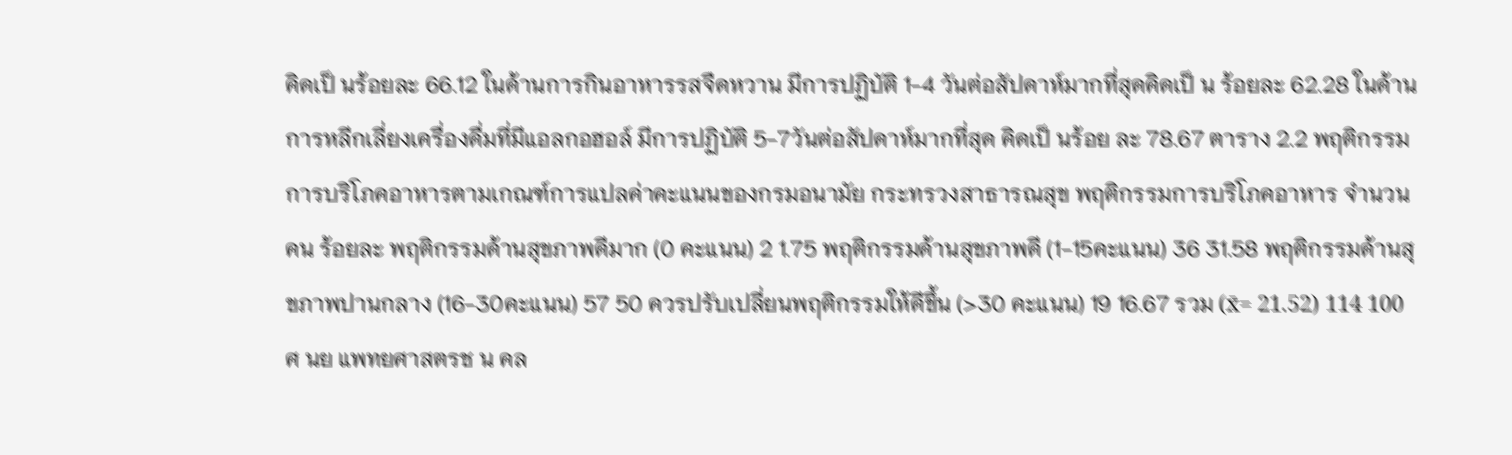คิดเป็ นร้อยละ 66.12 ในด้านการกินอาหารรสจืดหวาน มีการปฏิบัติ 1-4 วันต่อสัปดาห์มากที่สุดคิดเป็ น ร้อยละ 62.28 ในด้านการหลีกเลี่ยงเครื่องดื่มที่มีแอลกอฮอล์ มีการปฏิบัติ 5-7วันต่อสัปดาห์มากที่สุด คิดเป็ นร้อย ละ 78.67 ตาราง 2.2 พฤติกรรมการบริโภคอาหารตามเกณฑ์การแปลค่าคะแนนของกรมอนามัย กระทรวงสาธารณสุข พฤติกรรมการบริโภคอาหาร จํานวนคน ร้อยละ พฤติกรรมด้านสุขภาพดีมาก (0 คะแนน) 2 1.75 พฤติกรรมด้านสุขภาพดี (1-15คะแนน) 36 31.58 พฤติกรรมด้านสุขภาพปานกลาง (16-30คะแนน) 57 50 ควรปรับเปลี่ยนพฤติกรรมให้ดีขึ้น (>30 คะแนน) 19 16.67 รวม (x̄= 21.52) 114 100 ศ นย แพทยศาสตรช น คล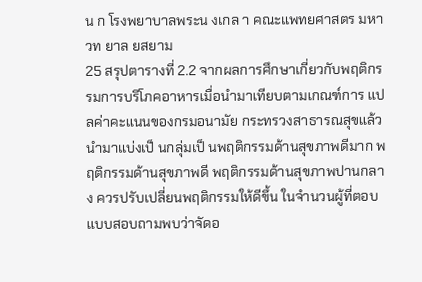น ก โรงพยาบาลพระน งเกล า คณะแพทยศาสตร มหาวท ยาล ยสยาม
25 สรุปตารางที่ 2.2 จากผลการศึกษาเกี่ยวกับพฤติกรรมการบริโภคอาหารเมื่อนํามาเทียบตามเกณฑ์การ แปลค่าคะแนนของกรมอนามัย กระทรวงสาธารณสุขแล้วนํามาแบ่งเป็ นกลุ่มเป็ นพฤติกรรมด้านสุขภาพดีมาก พฤติกรรมด้านสุขภาพดี พฤติกรรมด้านสุขภาพปานกลาง ควรปรับเปลี่ยนพฤติกรรมให้ดีขึ้น ในจํานวนผู้ที่ตอบ แบบสอบถามพบว่าจัดอ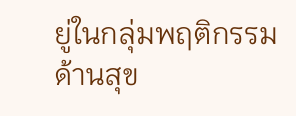ยู่ในกลุ่มพฤติกรรมด้านสุข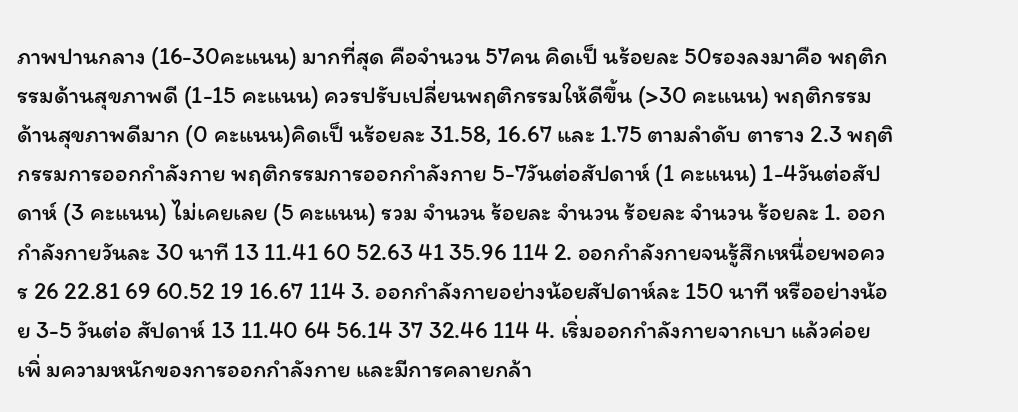ภาพปานกลาง (16-30คะแนน) มากที่สุด คือจํานวน 57คน คิดเป็ นร้อยละ 50รองลงมาคือ พฤติกรรมด้านสุขภาพดี (1-15 คะแนน) ควรปรับเปลี่ยนพฤติกรรมให้ดีขึ้น (>30 คะแนน) พฤติกรรมด้านสุขภาพดีมาก (0 คะแนน)คิดเป็ นร้อยละ 31.58, 16.67 และ 1.75 ตามลําดับ ตาราง 2.3 พฤติกรรมการออกกําลังกาย พฤติกรรมการออกกําลังกาย 5-7วันต่อสัปดาห์ (1 คะแนน) 1-4วันต่อสัปดาห์ (3 คะแนน) ไม่เคยเลย (5 คะแนน) รวม จํานวน ร้อยละ จํานวน ร้อยละ จํานวน ร้อยละ 1. ออกกําลังกายวันละ 30 นาที 13 11.41 60 52.63 41 35.96 114 2. ออกกําลังกายจนรู้สึกเหนื่อยพอควร 26 22.81 69 60.52 19 16.67 114 3. ออกกําลังกายอย่างน้อยสัปดาห์ละ 150 นาที หรืออย่างน้อย 3-5 วันต่อ สัปดาห์ 13 11.40 64 56.14 37 32.46 114 4. เริ่มออกกําลังกายจากเบา แล้วค่อย เพิ่ มความหนักของการออกกําลังกาย และมีการคลายกล้า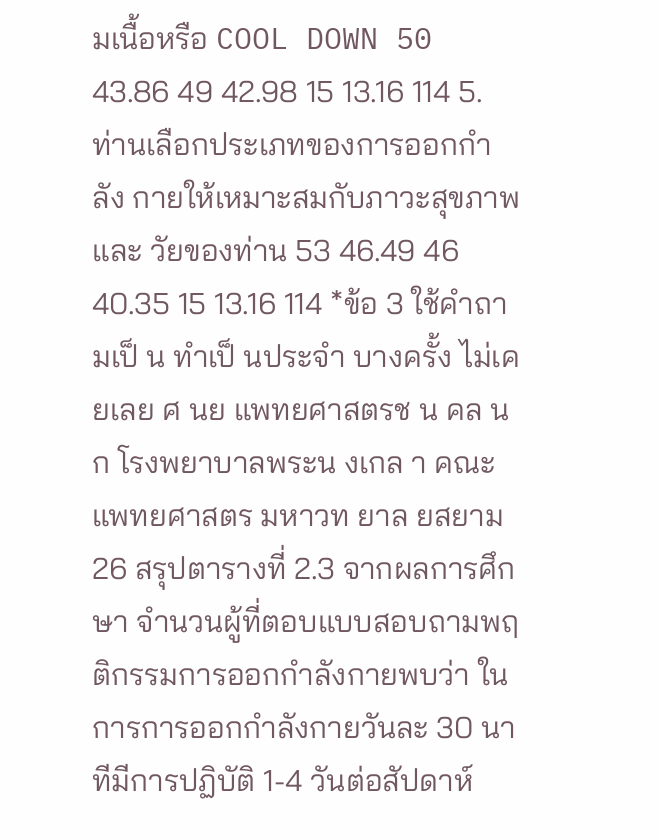มเนื้อหรือ COOL DOWN 50 43.86 49 42.98 15 13.16 114 5. ท่านเลือกประเภทของการออกกําลัง กายให้เหมาะสมกับภาวะสุขภาพ และ วัยของท่าน 53 46.49 46 40.35 15 13.16 114 *ข้อ 3 ใช้คําถามเป็ น ทําเป็ นประจํา บางครั้ง ไม่เคยเลย ศ นย แพทยศาสตรช น คล น ก โรงพยาบาลพระน งเกล า คณะแพทยศาสตร มหาวท ยาล ยสยาม
26 สรุปตารางที่ 2.3 จากผลการศึกษา จํานวนผู้ที่ตอบแบบสอบถามพฤติกรรมการออกกําลังกายพบว่า ใน การการออกกําลังกายวันละ 30 นาทีมีการปฏิบัติ 1-4 วันต่อสัปดาห์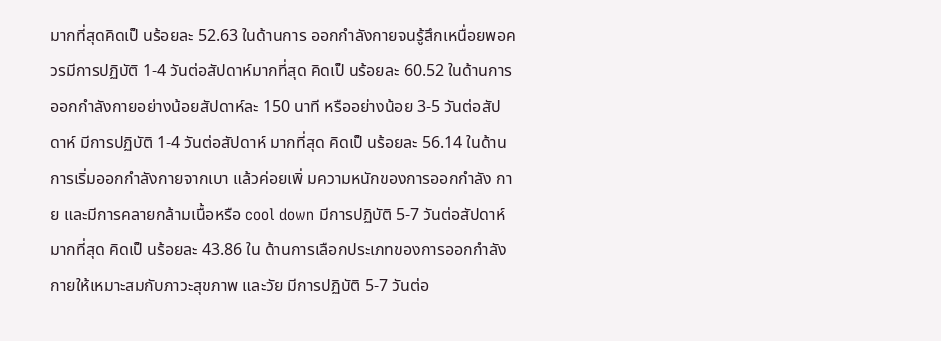มากที่สุดคิดเป็ นร้อยละ 52.63 ในด้านการ ออกกําลังกายจนรู้สึกเหนื่อยพอควรมีการปฏิบัติ 1-4 วันต่อสัปดาห์มากที่สุด คิดเป็ นร้อยละ 60.52 ในด้านการ ออกกําลังกายอย่างน้อยสัปดาห์ละ 150 นาที หรืออย่างน้อย 3-5 วันต่อสัปดาห์ มีการปฏิบัติ 1-4 วันต่อสัปดาห์ มากที่สุด คิดเป็ นร้อยละ 56.14 ในด้านการเริ่มออกกําลังกายจากเบา แล้วค่อยเพิ่ มความหนักของการออกกําลัง กาย และมีการคลายกล้ามเนื้อหรือ cool down มีการปฏิบัติ 5-7 วันต่อสัปดาห์มากที่สุด คิดเป็ นร้อยละ 43.86 ใน ด้านการเลือกประเภทของการออกกําลังกายให้เหมาะสมกับภาวะสุขภาพ และวัย มีการปฏิบัติ 5-7 วันต่อ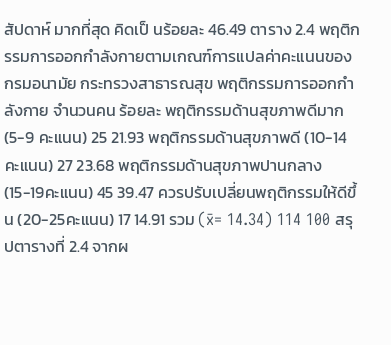สัปดาห์ มากที่สุด คิดเป็ นร้อยละ 46.49 ตาราง 2.4 พฤติกรรมการออกกําลังกายตามเกณฑ์การแปลค่าคะแนนของกรมอนามัย กระทรวงสาธารณสุข พฤติกรรมการออกกําลังกาย จํานวนคน ร้อยละ พฤติกรรมด้านสุขภาพดีมาก (5-9 คะแนน) 25 21.93 พฤติกรรมด้านสุขภาพดี (10-14 คะแนน) 27 23.68 พฤติกรรมด้านสุขภาพปานกลาง (15-19คะแนน) 45 39.47 ควรปรับเปลี่ยนพฤติกรรมให้ดีขึ้น (20-25คะแนน) 17 14.91 รวม (x̄= 14.34) 114 100 สรุปตารางที่ 2.4 จากผ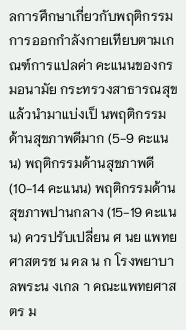ลการศึกษาเกี่ยวกับพฤติกรรมการออกกําลังกายเทียบตามเกณฑ์การแปลค่า คะแนนของกรมอนามัย กระทรวงสาธารณสุขแล้วนํามาแบ่งเป็ นพฤติกรรมด้านสุขภาพดีมาก (5-9 คะแนน) พฤติกรรมด้านสุขภาพดี (10-14 คะแนน) พฤติกรรมด้านสุขภาพปานกลาง (15-19 คะแนน) ควรปรับเปลี่ยน ศ นย แพทยศาสตรช น คล น ก โรงพยาบาลพระน งเกล า คณะแพทยศาสตร ม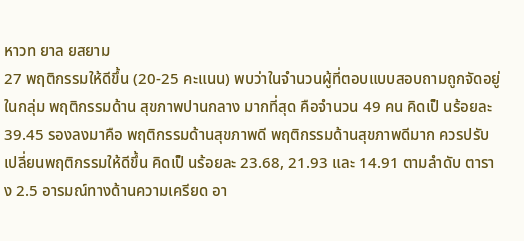หาวท ยาล ยสยาม
27 พฤติกรรมให้ดีขึ้น (20-25 คะแนน) พบว่าในจํานวนผู้ที่ตอบแบบสอบถามถูกจัดอยู่ในกลุ่ม พฤติกรรมด้าน สุขภาพปานกลาง มากที่สุด คือจํานวน 49 คน คิดเป็ นร้อยละ 39.45 รองลงมาคือ พฤติกรรมด้านสุขภาพดี พฤติกรรมด้านสุขภาพดีมาก ควรปรับเปลี่ยนพฤติกรรมให้ดีขึ้น คิดเป็ นร้อยละ 23.68, 21.93 และ 14.91 ตามลําดับ ตาราง 2.5 อารมณ์ทางด้านความเครียด อา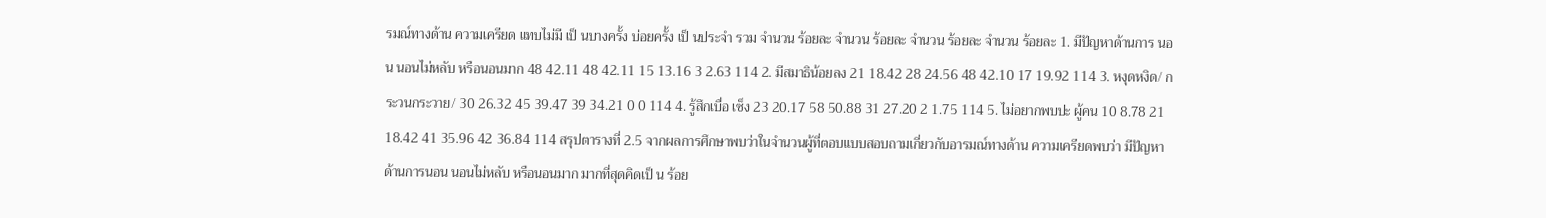รมณ์ทางด้าน ความเครียด แทบไม่มี เป็ นบางครั้ง บ่อยครั้ง เป็ นประจํา รวม จํานวน ร้อยละ จํานวน ร้อยละ จํานวน ร้อยละ จํานวน ร้อยละ 1. มีปัญหาด้านการ นอน นอนไม่หลับ หรือนอนมาก 48 42.11 48 42.11 15 13.16 3 2.63 114 2. มีสมาธิน้อยลง 21 18.42 28 24.56 48 42.10 17 19.92 114 3. หงุดหงิด/ กระวนกระวาย/ 30 26.32 45 39.47 39 34.21 0 0 114 4. รู้สึกเบื่อ เซ็ง 23 20.17 58 50.88 31 27.20 2 1.75 114 5. ไม่อยากพบปะ ผู้คน 10 8.78 21 18.42 41 35.96 42 36.84 114 สรุปตารางที่ 2.5 จากผลการศึกษาพบว่าในจํานวนผู้ที่ตอบแบบสอบถามเกี่ยวกับอารมณ์ทางด้าน ความเครียดพบว่า มีปัญหาด้านการนอน นอนไม่หลับ หรือนอนมาก มากที่สุดคิดเป็ น ร้อย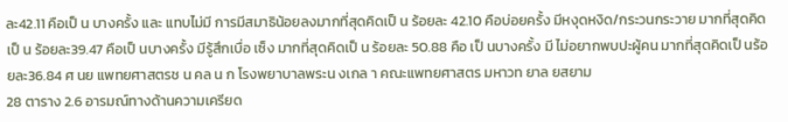ละ42.11 คือเป็ น บางครั้ง และ แทบไม่มี การมีสมาธิน้อยลงมากที่สุดคิดเป็ น ร้อยละ 42.10 คือบ่อยครั้ง มีหงุดหงิด/กระวนกระวาย มากที่สุดคิดเป็ น ร้อยละ39.47 คือเป็ นบางครั้ง มีรู้สึกเบื่อ เซ็ง มากที่สุดคิดเป็ น ร้อยละ 50.88 คือ เป็ นบางครั้ง มี ไม่อยากพบปะผู้คน มากที่สุดคิดเป็ นร้อยละ36.84 ศ นย แพทยศาสตรช น คล น ก โรงพยาบาลพระน งเกล า คณะแพทยศาสตร มหาวท ยาล ยสยาม
28 ตาราง 2.6 อารมณ์ทางด้านความเครียด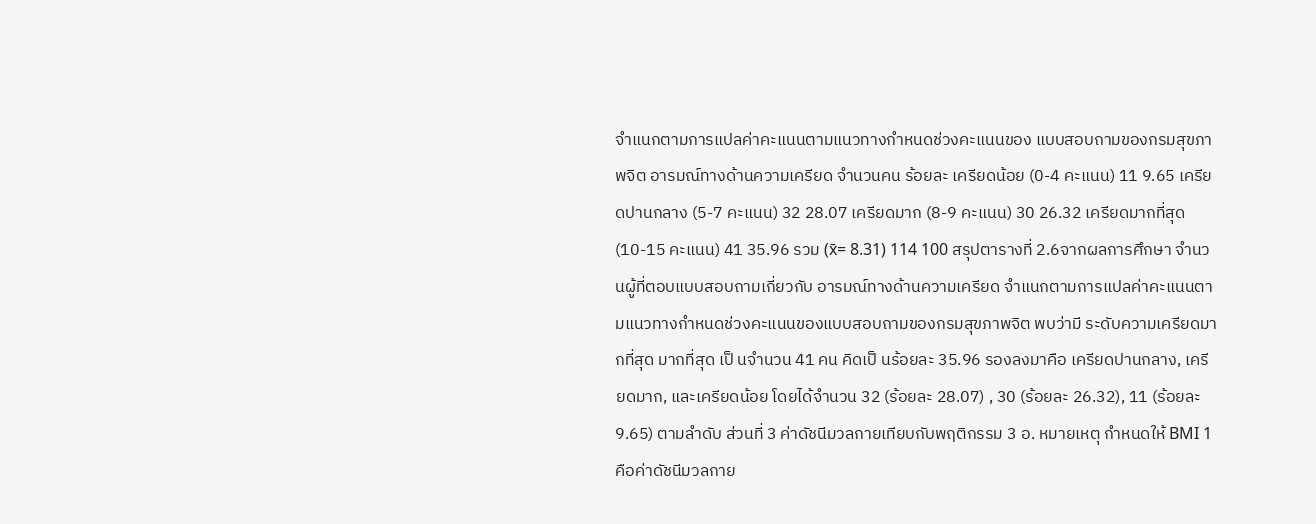จําแนกตามการแปลค่าคะแนนตามแนวทางกําหนดช่วงคะแนนของ แบบสอบถามของกรมสุขภาพจิต อารมณ์ทางด้านความเครียด จํานวนคน ร้อยละ เครียดน้อย (0-4 คะแนน) 11 9.65 เครียดปานกลาง (5-7 คะแนน) 32 28.07 เครียดมาก (8-9 คะแนน) 30 26.32 เครียดมากที่สุด (10-15 คะแนน) 41 35.96 รวม (x̄= 8.31) 114 100 สรุปตารางที่ 2.6จากผลการศึกษา จํานวนผู้ที่ตอบแบบสอบถามเกี่ยวกับ อารมณ์ทางด้านความเครียด จําแนกตามการแปลค่าคะแนนตามแนวทางกําหนดช่วงคะแนนของแบบสอบถามของกรมสุขภาพจิต พบว่ามี ระดับความเครียดมากที่สุด มากที่สุด เป็ นจํานวน 41 คน คิดเป็ นร้อยละ 35.96 รองลงมาคือ เครียดปานกลาง, เครียดมาก, และเครียดน้อย โดยได้จํานวน 32 (ร้อยละ 28.07) , 30 (ร้อยละ 26.32), 11 (ร้อยละ 9.65) ตามลําดับ ส่วนที่ 3 ค่าดัชนีมวลกายเทียบกับพฤติกรรม 3 อ. หมายเหตุ กําหนดให้ BMI 1 คือค่าดัชนีมวลกาย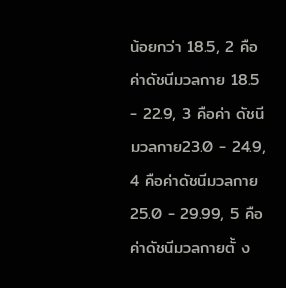น้อยกว่า 18.5, 2 คือค่าดัชนีมวลกาย 18.5 - 22.9, 3 คือค่า ดัชนีมวลกาย23.0 - 24.9, 4 คือค่าดัชนีมวลกาย25.0 - 29.99, 5 คือค่าดัชนีมวลกายตั้ ง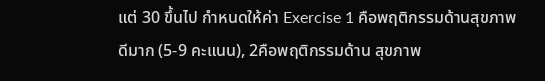แต่ 30 ขึ้นไป กําหนดให้ค่า Exercise 1 คือพฤติกรรมด้านสุขภาพดีมาก (5-9 คะแนน), 2คือพฤติกรรมด้าน สุขภาพ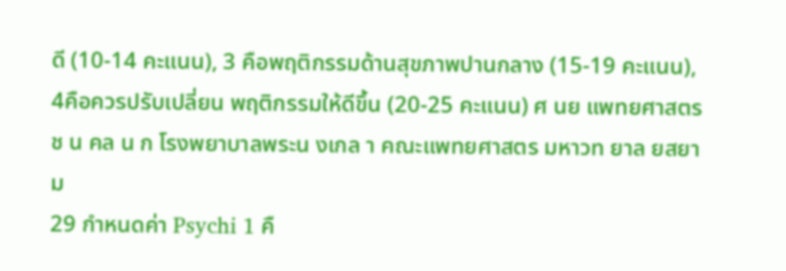ดี (10-14 คะแนน), 3 คือพฤติกรรมด้านสุขภาพปานกลาง (15-19 คะแนน), 4คือควรปรับเปลี่ยน พฤติกรรมให้ดีขึ้น (20-25 คะแนน) ศ นย แพทยศาสตรช น คล น ก โรงพยาบาลพระน งเกล า คณะแพทยศาสตร มหาวท ยาล ยสยาม
29 กําหนดค่า Psychi 1 คื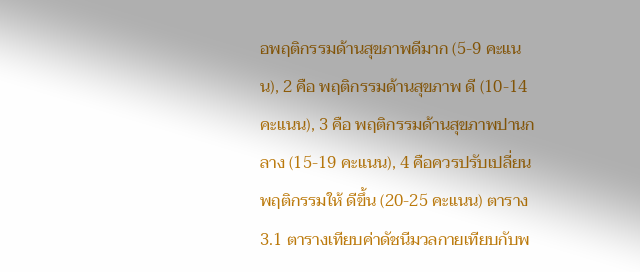อพฤติกรรมด้านสุขภาพดีมาก (5-9 คะแนน), 2 คือ พฤติกรรมด้านสุขภาพ ดี (10-14 คะแนน), 3 คือ พฤติกรรมด้านสุขภาพปานกลาง (15-19 คะแนน), 4 คือควรปรับเปลี่ยนพฤติกรรมให้ ดีขึ้น (20-25 คะแนน) ตาราง 3.1 ตารางเทียบค่าดัชนีมวลกายเทียบกับพ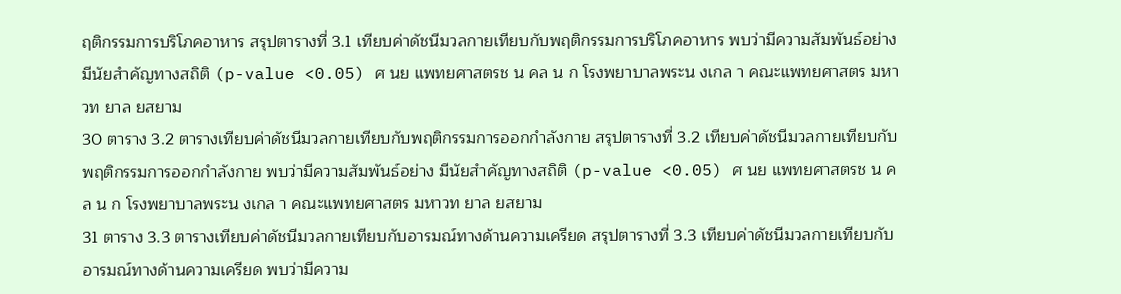ฤติกรรมการบริโภคอาหาร สรุปตารางที่ 3.1 เทียบค่าดัชนีมวลกายเทียบกับพฤติกรรมการบริโภคอาหาร พบว่ามีความสัมพันธ์อย่าง มีนัยสําคัญทางสถิติ (p-value <0.05) ศ นย แพทยศาสตรช น คล น ก โรงพยาบาลพระน งเกล า คณะแพทยศาสตร มหาวท ยาล ยสยาม
30 ตาราง 3.2 ตารางเทียบค่าดัชนีมวลกายเทียบกับพฤติกรรมการออกกําลังกาย สรุปตารางที่ 3.2 เทียบค่าดัชนีมวลกายเทียบกับพฤติกรรมการออกกําลังกาย พบว่ามีความสัมพันธ์อย่าง มีนัยสําคัญทางสถิติ (p-value <0.05) ศ นย แพทยศาสตรช น คล น ก โรงพยาบาลพระน งเกล า คณะแพทยศาสตร มหาวท ยาล ยสยาม
31 ตาราง 3.3 ตารางเทียบค่าดัชนีมวลกายเทียบกับอารมณ์ทางด้านความเครียด สรุปตารางที่ 3.3 เทียบค่าดัชนีมวลกายเทียบกับอารมณ์ทางด้านความเครียด พบว่ามีความ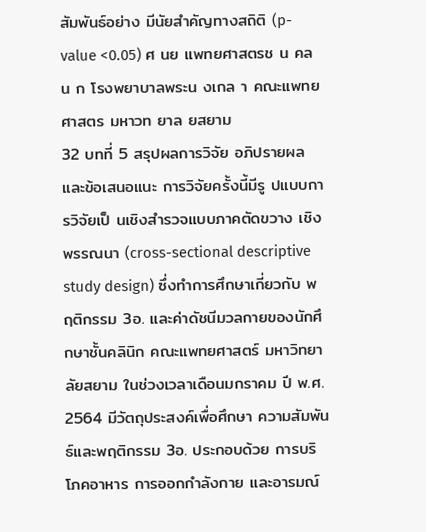สัมพันธ์อย่าง มีนัยสําคัญทางสถิติ (p-value <0.05) ศ นย แพทยศาสตรช น คล น ก โรงพยาบาลพระน งเกล า คณะแพทยศาสตร มหาวท ยาล ยสยาม
32 บทที่ 5 สรุปผลการวิจัย อภิปรายผล และข้อเสนอแนะ การวิจัยครั้งนี้มีรู ปแบบการวิจัยเป็ นเชิงสํารวจแบบภาคตัดขวาง เชิงพรรณนา (cross-sectional descriptive study design) ซึ่งทําการศึกษาเกี่ยวกับ พฤติกรรม 3อ. และค่าดัชนีมวลกายของนักศึกษาชั้นคลินิก คณะแพทยศาสตร์ มหาวิทยาลัยสยาม ในช่วงเวลาเดือนมกราคม ปี พ.ศ. 2564 มีวัตถุประสงค์เพื่อศึกษา ความสัมพันธ์และพฤติกรรม 3อ. ประกอบด้วย การบริโภคอาหาร การออกกําลังกาย และอารมณ์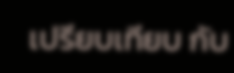เปรียบเทียบ กับ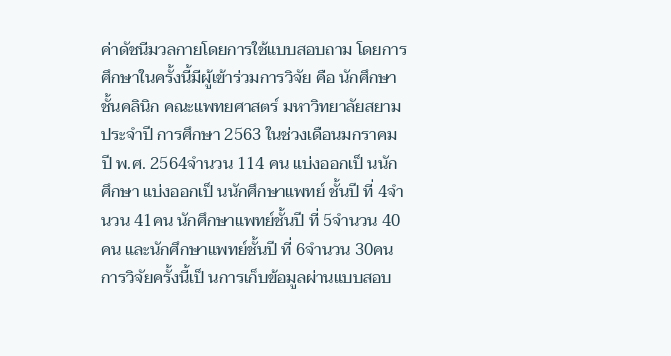ค่าดัชนีมวลกายโดยการใช้แบบสอบถาม โดยการศึกษาในครั้งนี้มีผู้เข้าร่วมการวิจัย คือ นักศึกษาชั้นคลินิก คณะแพทยศาสตร์ มหาวิทยาลัยสยาม ประจําปี การศึกษา 2563 ในช่วงเดือนมกราคม ปี พ.ศ. 2564จํานวน 114 คน แบ่งออกเป็ นนักศึกษา แบ่งออกเป็ นนักศึกษาแพทย์ ชั้นปี ที่ 4จํานวน 41คน นักศึกษาแพทย์ชั้นปี ที่ 5จํานวน 40คน และนักศึกษาแพทย์ชั้นปี ที่ 6จํานวน 30คน การวิจัยครั้งนี้เป็ นการเก็บข้อมูลผ่านแบบสอบ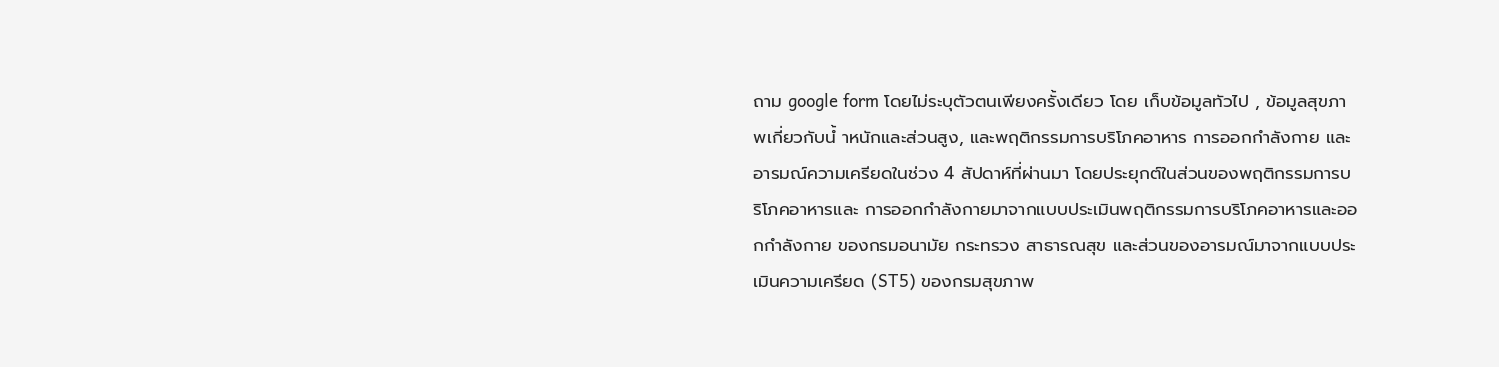ถาม google form โดยไม่ระบุตัวตนเพียงครั้งเดียว โดย เก็บข้อมูลทัวไป , ข้อมูลสุขภาพเกี่ยวกับนํ้ าหนักและส่วนสูง, และพฤติกรรมการบริโภคอาหาร การออกกําลังกาย และอารมณ์ความเครียดในช่วง 4 สัปดาห์ที่ผ่านมา โดยประยุกต์ในส่วนของพฤติกรรมการบริโภคอาหารและ การออกกําลังกายมาจากแบบประเมินพฤติกรรมการบริโภคอาหารและออกกําลังกาย ของกรมอนามัย กระทรวง สาธารณสุข และส่วนของอารมณ์มาจากแบบประเมินความเครียด (ST5) ของกรมสุขภาพ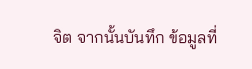จิต จากนั้นบันทึก ข้อมูลที่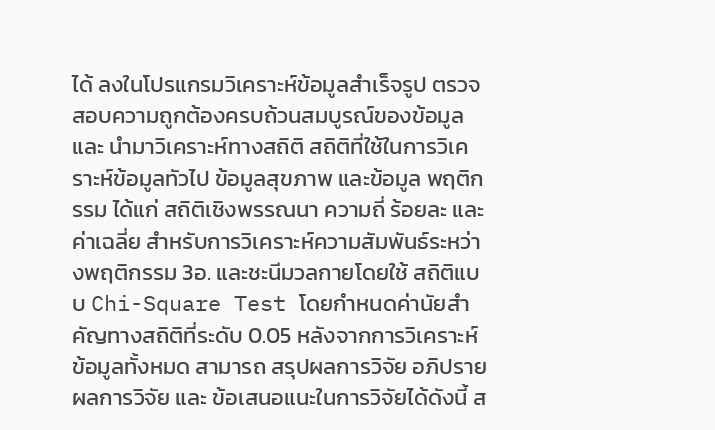ได้ ลงในโปรแกรมวิเคราะห์ข้อมูลสําเร็จรูป ตรวจสอบความถูกต้องครบถ้วนสมบูรณ์ของข้อมูล และ นํามาวิเคราะห์ทางสถิติ สถิติที่ใช้ในการวิเคราะห์ข้อมูลทัวไป ข้อมูลสุขภาพ และข้อมูล พฤติกรรม ได้แก่ สถิติเชิงพรรณนา ความถี่ ร้อยละ และค่าเฉลี่ย สําหรับการวิเคราะห์ความสัมพันธ์ระหว่างพฤติกรรม 3อ. และชะนีมวลกายโดยใช้ สถิติแบบ Chi-Square Test โดยกําหนดค่านัยสําคัญทางสถิติที่ระดับ 0.05 หลังจากการวิเคราะห์ข้อมูลทั้งหมด สามารถ สรุปผลการวิจัย อภิปรายผลการวิจัย และ ข้อเสนอแนะในการวิจัยได้ดังนี้ ส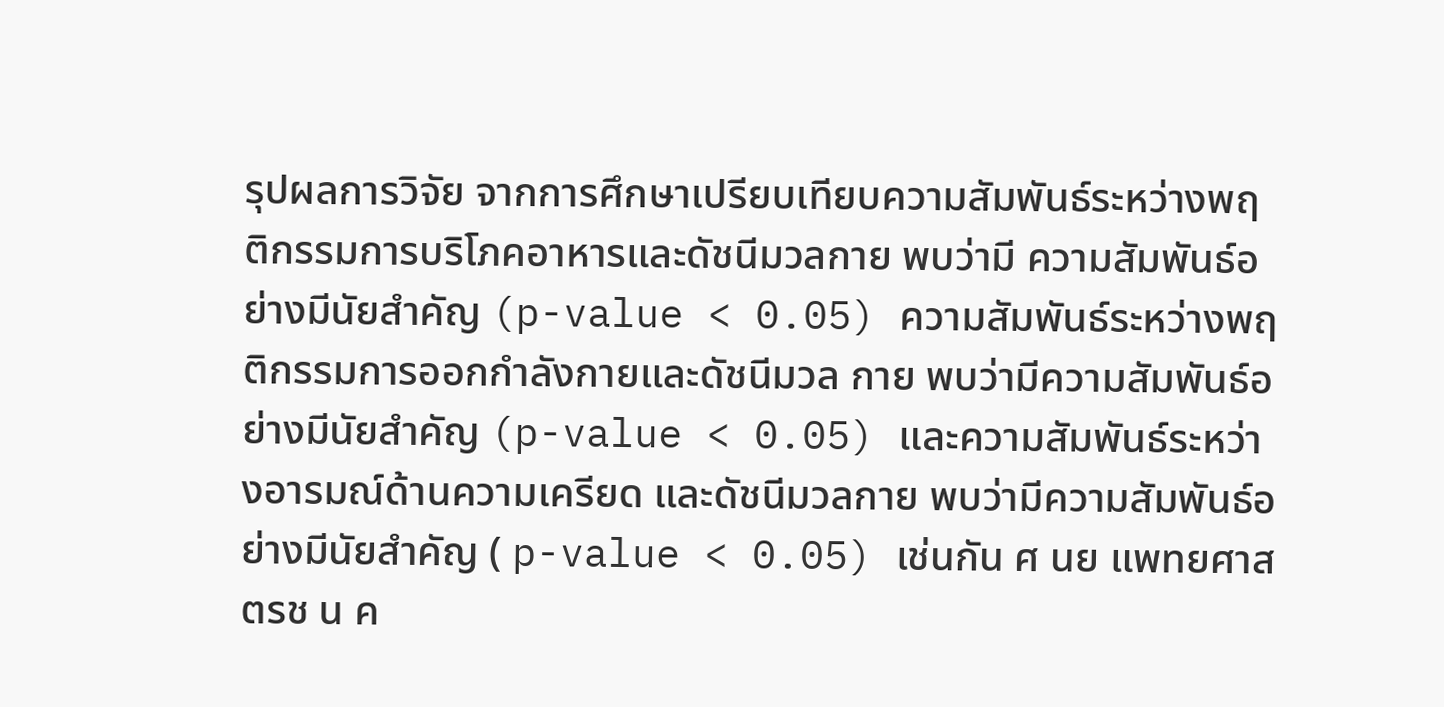รุปผลการวิจัย จากการศึกษาเปรียบเทียบความสัมพันธ์ระหว่างพฤติกรรมการบริโภคอาหารและดัชนีมวลกาย พบว่ามี ความสัมพันธ์อย่างมีนัยสําคัญ (p-value < 0.05) ความสัมพันธ์ระหว่างพฤติกรรมการออกกําลังกายและดัชนีมวล กาย พบว่ามีความสัมพันธ์อย่างมีนัยสําคัญ (p-value < 0.05) และความสัมพันธ์ระหว่างอารมณ์ด้านความเครียด และดัชนีมวลกาย พบว่ามีความสัมพันธ์อย่างมีนัยสําคัญ ( p-value < 0.05) เช่นกัน ศ นย แพทยศาสตรช น ค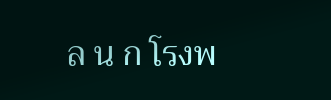ล น ก โรงพ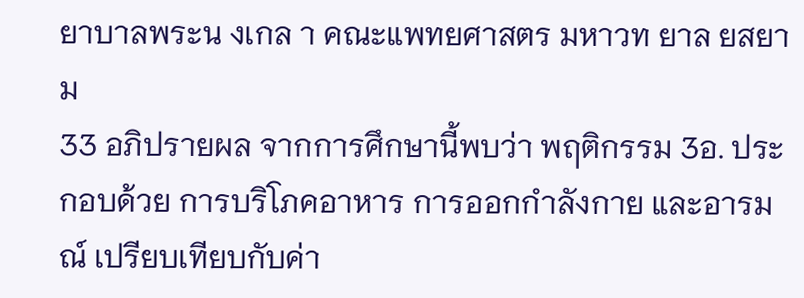ยาบาลพระน งเกล า คณะแพทยศาสตร มหาวท ยาล ยสยาม
33 อภิปรายผล จากการศึกษานี้พบว่า พฤติกรรม 3อ. ประกอบด้วย การบริโภคอาหาร การออกกําลังกาย และอารมณ์ เปรียบเทียบกับค่า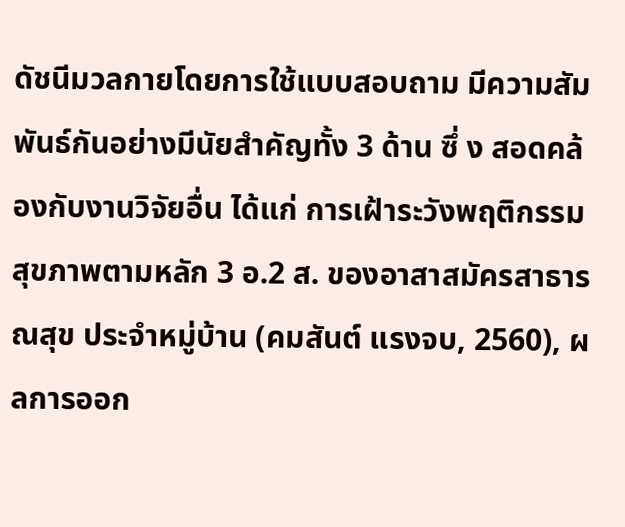ดัชนีมวลกายโดยการใช้แบบสอบถาม มีความสัมพันธ์กันอย่างมีนัยสําคัญทั้ง 3 ด้าน ซึ่ ง สอดคล้องกับงานวิจัยอื่น ได้แก่ การเฝ้าระวังพฤติกรรมสุขภาพตามหลัก 3 อ.2 ส. ของอาสาสมัครสาธารณสุข ประจําหมู่บ้าน (คมสันต์ แรงจบ, 2560), ผลการออก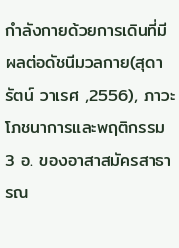กําลังกายด้วยการเดินที่มีผลต่อดัชนีมวลกาย(สุดารัตน์ วาเรศ ,2556), ภาวะโภชนาการและพฤติกรรม 3 อ. ของอาสาสมัครสาธารณ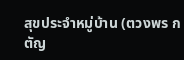สุขประจําหมู่บ้าน (ตวงพร กตัญ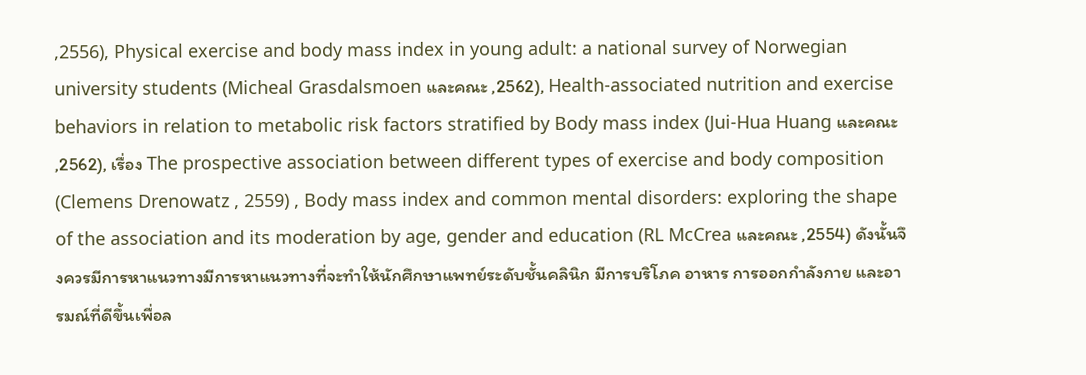,2556), Physical exercise and body mass index in young adult: a national survey of Norwegian university students (Micheal Grasdalsmoen และคณะ ,2562), Health-associated nutrition and exercise behaviors in relation to metabolic risk factors stratified by Body mass index (Jui-Hua Huang และคณะ ,2562), เรื่อง The prospective association between different types of exercise and body composition (Clemens Drenowatz , 2559) , Body mass index and common mental disorders: exploring the shape of the association and its moderation by age, gender and education (RL McCrea และคณะ ,2554) ดังนั้นจึงควรมีการหาแนวทางมีการหาแนวทางที่จะทําให้นักศึกษาแพทย์ระดับชั้นคลินิก มีการบริโภค อาหาร การออกกําลังกาย และอารมณ์ที่ดีขึ้นเพื่อล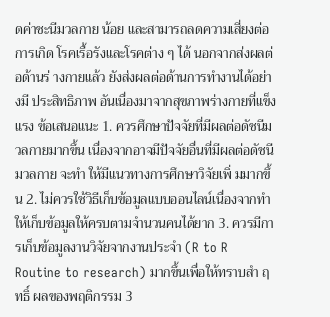ดค่าชะนีมวลกาย น้อย และสามารถลดความเสี่ยงต่อการเกิด โรคเรื้อรังและโรคต่าง ๆ ได้ นอกจากส่งผลต่อด้านร่ างกายแล้ว ยังส่งผลต่อด้านการทํางานได้อย่างมี ประสิทธิภาพ อันเนื่องมาจากสุขภาพร่างกายที่แข็งแรง ข้อเสนอแนะ 1. ควรศึกษาปัจจัยที่มีผลต่อดัชนีมวลกายมากขึ้น เนื่องจากอาจมีปัจจัยอื่นที่มีผลต่อดัชนีมวลกาย จะทํา ให้มีแนวทางการศึกษาวิจัยเพิ่ มมากขึ้น 2. ไม่ควรใช้วิธีเก็บข้อมูลแบบออนไลน์เนื่องจากทําให้เก็บข้อมูลให้ครบตามจํานวนคนได้ยาก 3. ควรมีการเก็บข้อมูลงานวิจัยจากงานประจํา (R to R Routine to research) มากขึ้นเพื่อให้ทราบสํา ฤทธิ์ ผลของพฤติกรรม 3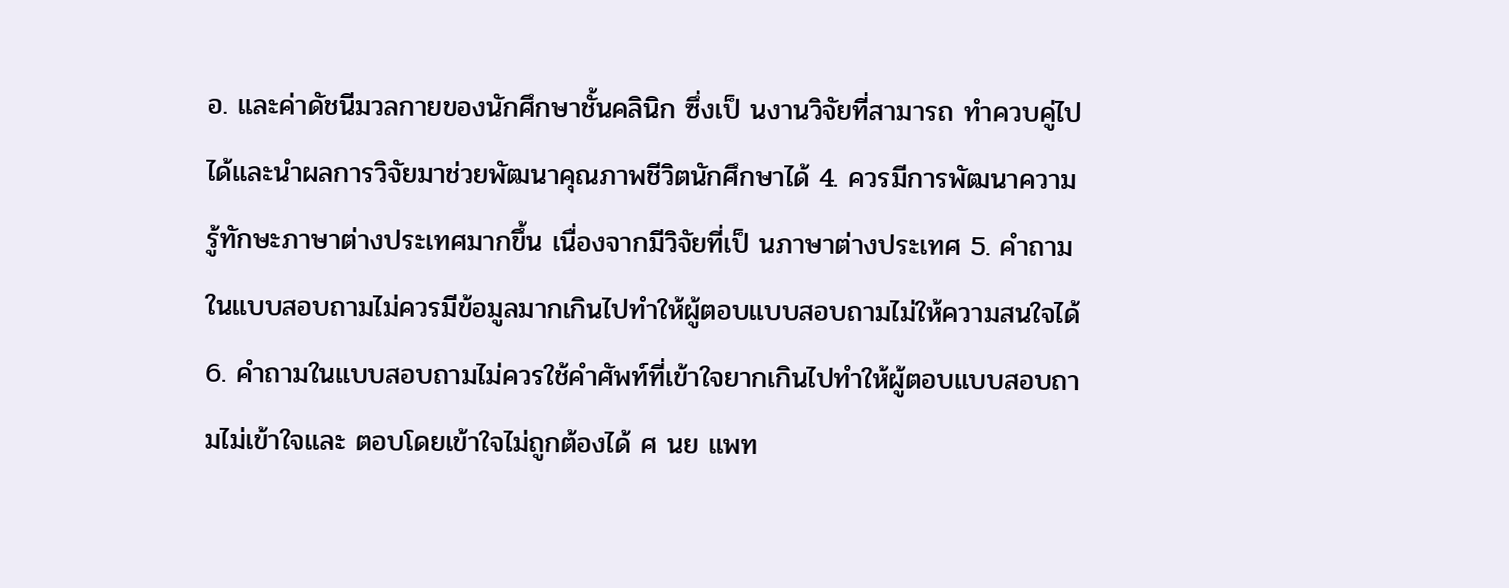อ. และค่าดัชนีมวลกายของนักศึกษาชั้นคลินิก ซึ่งเป็ นงานวิจัยที่สามารถ ทําควบคู่ไปได้และนําผลการวิจัยมาช่วยพัฒนาคุณภาพชีวิตนักศึกษาได้ 4. ควรมีการพัฒนาความรู้ทักษะภาษาต่างประเทศมากขึ้น เนื่องจากมีวิจัยที่เป็ นภาษาต่างประเทศ 5. คําถามในแบบสอบถามไม่ควรมีข้อมูลมากเกินไปทําให้ผู้ตอบแบบสอบถามไม่ให้ความสนใจได้ 6. คําถามในแบบสอบถามไม่ควรใช้คําศัพท์ที่เข้าใจยากเกินไปทําให้ผู้ตอบแบบสอบถามไม่เข้าใจและ ตอบโดยเข้าใจไม่ถูกต้องได้ ศ นย แพท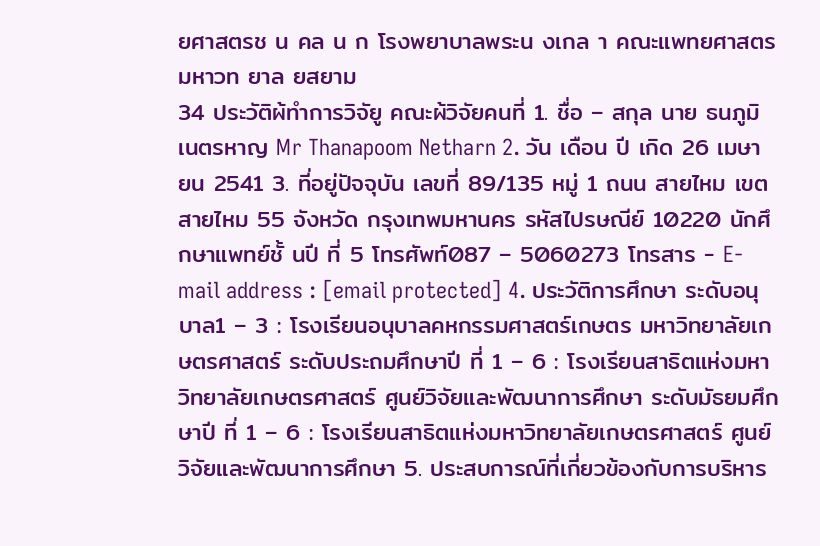ยศาสตรช น คล น ก โรงพยาบาลพระน งเกล า คณะแพทยศาสตร มหาวท ยาล ยสยาม
34 ประวัติผ้ทําการวิจัยู คณะผ้วิจัยคนที่ 1. ชื่อ – สกุล นาย ธนภูมิ เนตรหาญ Mr Thanapoom Netharn 2. วัน เดือน ปี เกิด 26 เมษายน 2541 3. ที่อยู่ปัจจุบัน เลขที่ 89/135 หมู่ 1 ถนน สายไหม เขตสายไหม 55 จังหวัด กรุงเทพมหานคร รหัสไปรษณีย์ 10220 นักศึกษาแพทย์ชั้ นปี ที่ 5 โทรศัพท์087 – 5060273 โทรสาร - E-mail address : [email protected] 4. ประวัติการศึกษา ระดับอนุบาล1 – 3 : โรงเรียนอนุบาลคหกรรมศาสตร์เกษตร มหาวิทยาลัยเกษตรศาสตร์ ระดับประถมศึกษาปี ที่ 1 – 6 : โรงเรียนสาธิตแห่งมหาวิทยาลัยเกษตรศาสตร์ ศูนย์วิจัยและพัฒนาการศึกษา ระดับมัธยมศึกษาปี ที่ 1 – 6 : โรงเรียนสาธิตแห่งมหาวิทยาลัยเกษตรศาสตร์ ศูนย์วิจัยและพัฒนาการศึกษา 5. ประสบการณ์ที่เกี่ยวข้องกับการบริหาร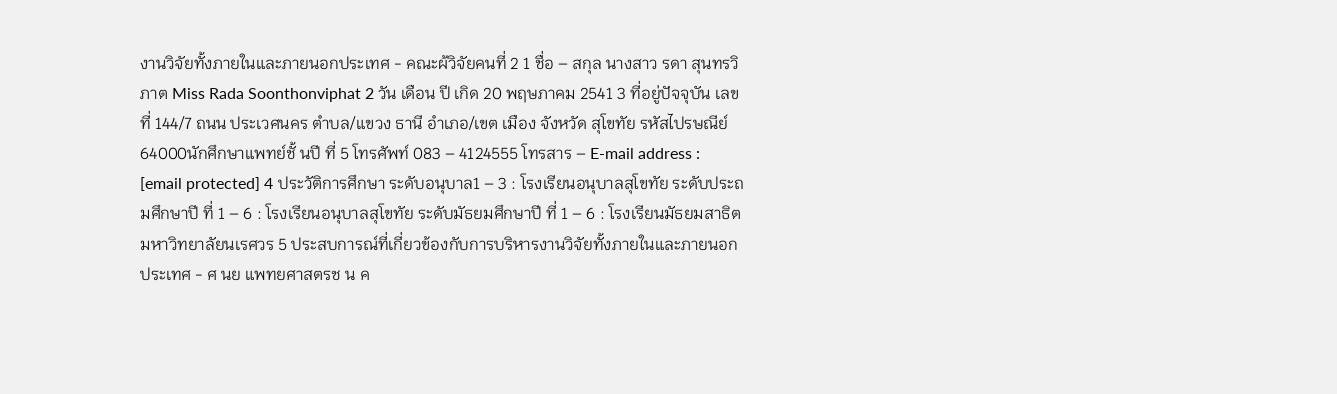งานวิจัยทั้งภายในและภายนอกประเทศ - คณะผ้วิจัยคนที่ 2 1 ชื่อ – สกุล นางสาว รดา สุนทรวิภาต Miss Rada Soonthonviphat 2 วัน เดือน ปี เกิด 20 พฤษภาคม 2541 3 ที่อยู่ปัจจุบัน เลขที่ 144/7 ถนน ประเวศนคร ตําบล/แขวง ธานี อําเภอ/เขต เมือง จังหวัด สุโขทัย รหัสไปรษณีย์ 64000นักศึกษาแพทย์ชั้ นปี ที่ 5 โทรศัพท์ 083 – 4124555 โทรสาร – E-mail address : [email protected] 4 ประวัติการศึกษา ระดับอนุบาล1 – 3 : โรงเรียนอนุบาลสุโขทัย ระดับประถมศึกษาปี ที่ 1 – 6 : โรงเรียนอนุบาลสุโขทัย ระดับมัธยมศึกษาปี ที่ 1 – 6 : โรงเรียนมัธยมสาธิตมหาวิทยาลัยนเรศวร 5 ประสบการณ์ที่เกี่ยวข้องกับการบริหารงานวิจัยทั้งภายในและภายนอกประเทศ - ศ นย แพทยศาสตรช น ค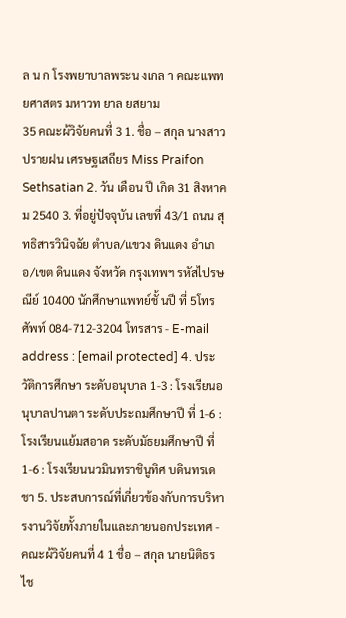ล น ก โรงพยาบาลพระน งเกล า คณะแพทยศาสตร มหาวท ยาล ยสยาม
35 คณะผ้วิจัยคนที่ 3 1. ชื่อ – สกุล นางสาว ปรายฝน เศรษฐเสถียร Miss Praifon Sethsatian 2. วัน เดือน ปี เกิด 31 สิงหาคม 2540 3. ที่อยู่ปัจจุบัน เลขที่ 43/1 ถนน สุทธิสารวินิจฉัย ตําบล/แขวง ดินแดง อําเภอ/เขต ดินแดง จังหวัด กรุงเทพฯ รหัสไปรษณีย์ 10400 นักศึกษาแพทย์ชั้ นปี ที่ 5โทรศัพท์ 084-712-3204 โทรสาร - E-mail address : [email protected] 4. ประวัติการศึกษา ระดับอนุบาล 1-3 : โรงเรียนอนุบาลปานตา ระดับประถมศึกษาปี ที่ 1-6 : โรงเรียนแย้มสอาด ระดับมัธยมศึกษาปี ที่ 1-6 : โรงเรียนนวมินทราชินูทิศ บดินทรเดชา 5. ประสบการณ์ที่เกี่ยวข้องกับการบริหารงานวิจัยทั้งภายในและภายนอกประเทศ - คณะผ้วิจัยคนที่ 4 1 ชื่อ – สกุล นายนิติธร ไช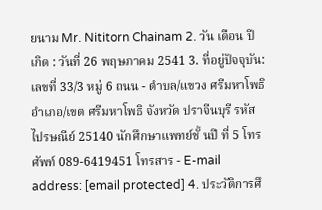ยนาม Mr. Nititorn Chainam 2. วัน เดือน ปี เกิด : วันที่ 26 พฤษภาคม 2541 3. ที่อยู่ปัจจุบัน: เลขที่ 33/3 หมู่ 6 ถนน - ตําบล/แขวง ศรีมหาโพธิ อําเภอ/เขต ศรีมหาโพธิ จังหวัด ปราจีนบุรี รหัสไปรษณีย์ 25140 นักศึกษาแพทย์ชั้ นปี ที่ 5 โทรศัพท์ 089-6419451 โทรสาร - E-mail address: [email protected] 4. ประวัติการศึ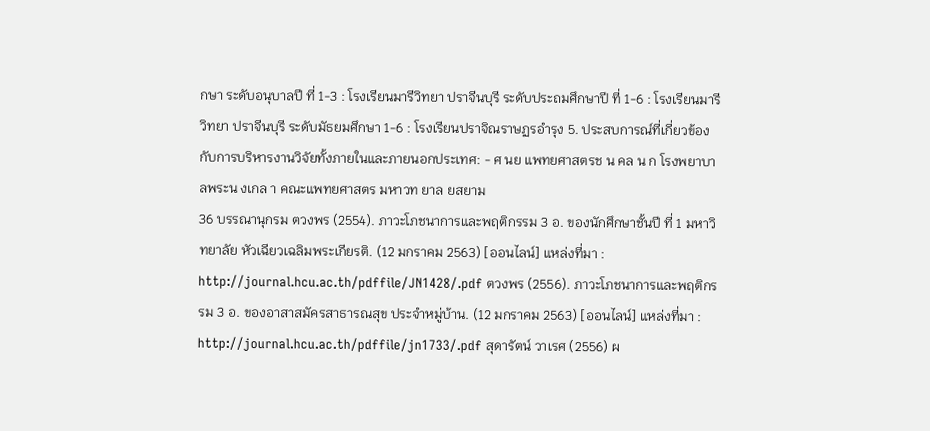กษา ระดับอนุบาลปี ที่ 1-3 : โรงเรียนมารีวิทยา ปราจีนบุรี ระดับประถมศึกษาปี ที่ 1-6 : โรงเรียนมารีวิทยา ปราจีนบุรี ระดับมัธยมศึกษา 1-6 : โรงเรียนปราจิณราษฏรอํารุง 5. ประสบการณ์ที่เกี่ยวข้องกับการบริหารงานวิจัยทั้งภายในและภายนอกประเทศ: - ศ นย แพทยศาสตรช น คล น ก โรงพยาบาลพระน งเกล า คณะแพทยศาสตร มหาวท ยาล ยสยาม
36 บรรณานุกรม ตวงพร (2554). ภาวะโภชนาการและพฤติกรรม 3 อ. ของนักศึกษาชั้นปี ที่ 1 มหาวิทยาลัย หัวเฉียวเฉลิมพระเกียรติ. (12 มกราคม 2563) [ออนไลน์] แหล่งที่มา : http://journal.hcu.ac.th/pdffile/JN1428/.pdf ตวงพร (2556). ภาวะโภชนาการและพฤติกรรม 3 อ. ของอาสาสมัครสาธารณสุข ประจําหมู่บ้าน. (12 มกราคม 2563) [ออนไลน์] แหล่งที่มา : http://journal.hcu.ac.th/pdffile/jn1733/.pdf สุดารัตน์ วาเรศ (2556) ผ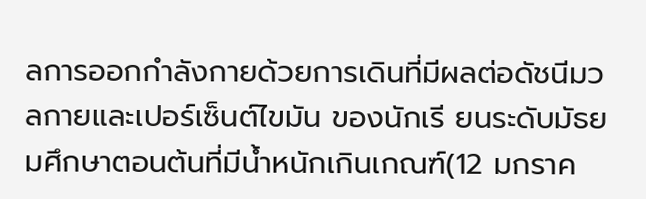ลการออกกําลังกายด้วยการเดินที่มีผลต่อดัชนีมวลกายและเปอร์เซ็นต์ไขมัน ของนักเรี ยนระดับมัธยมศึกษาตอนต้นที่มีนํ้าหนักเกินเกณฑ์(12 มกราค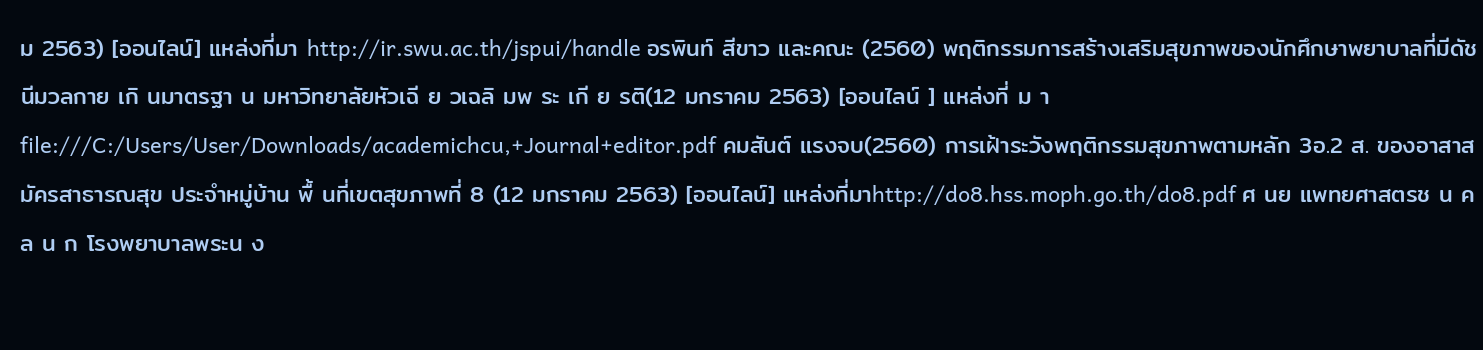ม 2563) [ออนไลน์] แหล่งที่มา http://ir.swu.ac.th/jspui/handle อรพินท์ สีขาว และคณะ (2560) พฤติกรรมการสร้างเสริมสุขภาพของนักศึกษาพยาบาลที่มีดัชนีมวลกาย เกิ นมาตรฐา น มหาวิทยาลัยหัวเฉี ย วเฉลิ มพ ระ เกี ย รติ(12 มกราคม 2563) [ออนไลน์ ] แหล่งที่ ม า file:///C:/Users/User/Downloads/academichcu,+Journal+editor.pdf คมสันต์ แรงจบ(2560) การเฝ้าระวังพฤติกรรมสุขภาพตามหลัก 3อ.2 ส. ของอาสาสมัครสาธารณสุข ประจําหมู่บ้าน พื้ นที่เขตสุขภาพที่ 8 (12 มกราคม 2563) [ออนไลน์] แหล่งที่มาhttp://do8.hss.moph.go.th/do8.pdf ศ นย แพทยศาสตรช น คล น ก โรงพยาบาลพระน ง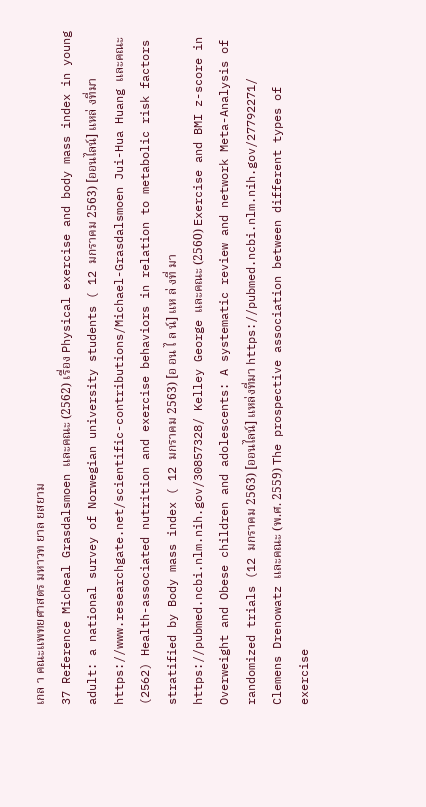เกล า คณะแพทยศาสตร มหาวท ยาล ยสยาม
37 Reference Micheal Grasdalsmoen และคณะ (2562) เรื่อง Physical exercise and body mass index in young adult: a national survey of Norwegian university students ( 12 มกราคม 2563) [ออนไลน์] แหล่ งที่มา https://www.researchgate.net/scientific-contributions/Michael-Grasdalsmoen Jui-Hua Huang และคณะ (2562) Health-associated nutrition and exercise behaviors in relation to metabolic risk factors stratified by Body mass index ( 12 มกราคม 2563) [อ อน ไ ล น์] แห ล่ งที่ มา https://pubmed.ncbi.nlm.nih.gov/30857328/ Kelley George และคณะ (2560) Exercise and BMI z-score in Overweight and Obese children and adolescents: A systematic review and network Meta-Analysis of randomized trials (12 มกราคม 2563) [ออนไลน์] แหล่งที่มา https://pubmed.ncbi.nlm.nih.gov/27792271/ Clemens Drenowatz และคณะ (พ.ศ. 2559) The prospective association between different types of exercise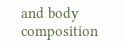and body composition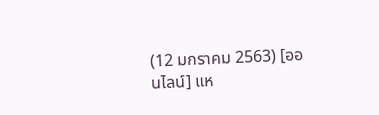(12 มกราคม 2563) [ออนไลน์] แห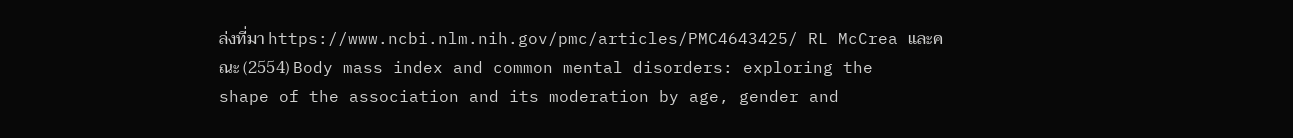ล่งที่มา https://www.ncbi.nlm.nih.gov/pmc/articles/PMC4643425/ RL McCrea และคณะ (2554) Body mass index and common mental disorders: exploring the shape of the association and its moderation by age, gender and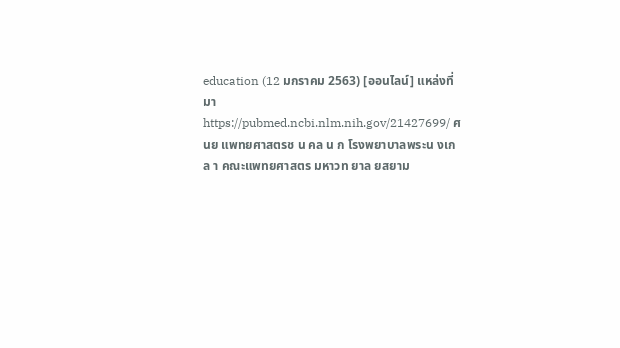education (12 มกราคม 2563) [ออนไลน์] แหล่งที่มา https://pubmed.ncbi.nlm.nih.gov/21427699/ ศ นย แพทยศาสตรช น คล น ก โรงพยาบาลพระน งเกล า คณะแพทยศาสตร มหาวท ยาล ยสยาม